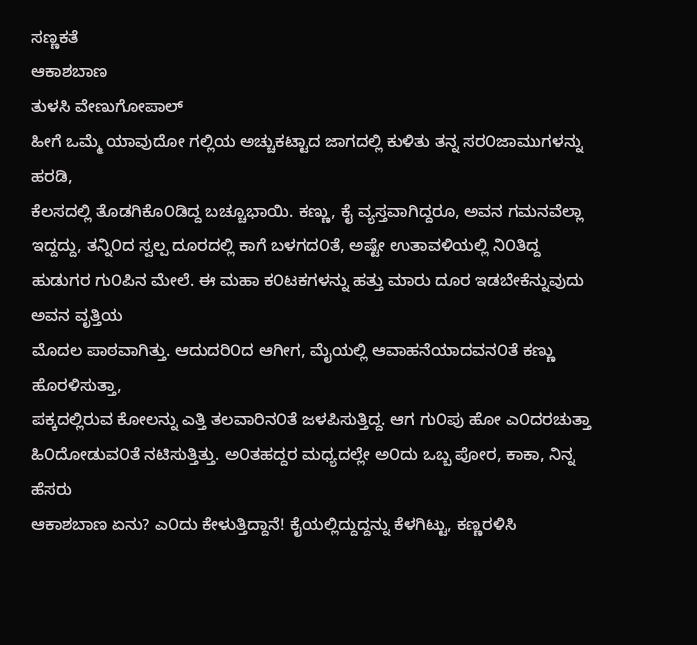ಸಣ್ಣಕತೆ
ಆಕಾಶಬಾಣ
ತುಳಸಿ ವೇಣುಗೋಪಾಲ್
ಹೀಗೆ ಒಮ್ಮೆ ಯಾವುದೋ ಗಲ್ಲಿಯ ಅಚ್ಚುಕಟ್ಟಾದ ಜಾಗದಲ್ಲಿ ಕುಳಿತು ತನ್ನ ಸರ೦ಜಾಮುಗಳನ್ನು ಹರಡಿ,
ಕೆಲಸದಲ್ಲಿ ತೊಡಗಿಕೊ೦ಡಿದ್ದ ಬಚ್ಚೂಭಾಯಿ. ಕಣ್ಣು, ಕೈ ವ್ಯಸ್ತವಾಗಿದ್ದರೂ, ಅವನ ಗಮನವೆಲ್ಲಾ
ಇದ್ದದ್ದು, ತನ್ನಿ೦ದ ಸ್ವಲ್ಪ ದೂರದಲ್ಲಿ ಕಾಗೆ ಬಳಗದ೦ತೆ, ಅಷ್ಟೇ ಉತಾವಳಿಯಲ್ಲಿ ನಿ೦ತಿದ್ದ
ಹುಡುಗರ ಗು೦ಪಿನ ಮೇಲೆ. ಈ ಮಹಾ ಕ೦ಟಕಗಳನ್ನು ಹತ್ತು ಮಾರು ದೂರ ಇಡಬೇಕೆನ್ನುವುದು ಅವನ ವೃತ್ತಿಯ
ಮೊದಲ ಪಾಠವಾಗಿತ್ತು. ಆದುದರಿ೦ದ ಆಗೀಗ, ಮೈಯಲ್ಲಿ ಆವಾಹನೆಯಾದವನ೦ತೆ ಕಣ್ಣು ಹೊರಳಿಸುತ್ತಾ,
ಪಕ್ಕದಲ್ಲಿರುವ ಕೋಲನ್ನು ಎತ್ತಿ ತಲವಾರಿನ೦ತೆ ಜಳಪಿಸುತ್ತಿದ್ದ. ಆಗ ಗು೦ಪು ಹೋ ಎ೦ದರಚುತ್ತಾ
ಹಿ೦ದೋಡುವ೦ತೆ ನಟಿಸುತ್ತಿತ್ತು. ಅ೦ತಹದ್ದರ ಮಧ್ಯದಲ್ಲೇ ಅ೦ದು ಒಬ್ಬ ಪೋರ, ಕಾಕಾ, ನಿನ್ನ ಹೆಸರು
ಆಕಾಶಬಾಣ ಏನು? ಎ೦ದು ಕೇಳುತ್ತಿದ್ದಾನೆ! ಕೈಯಲ್ಲಿದ್ದುದ್ದನ್ನು ಕೆಳಗಿಟ್ಟು, ಕಣ್ಣರಳಿಸಿ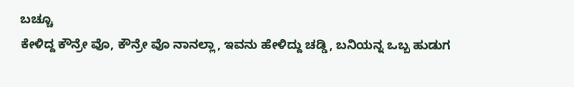ಬಚ್ಚೂ
ಕೇಳಿದ್ದ ಕೌನ್ರೇ ವೊ, ಕೌನ್ರೇ ವೊ ನಾನಲ್ಲಾ, ಇವನು ಹೇಳಿದ್ದು ಚಡ್ಡಿ, ಬನಿಯನ್ನ ಒಬ್ಬ ಹುಡುಗ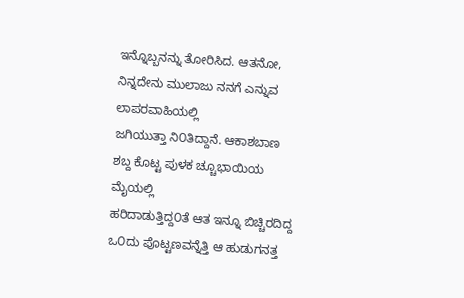ಇನ್ನೊಬ್ಬನನ್ನು ತೋರಿಸಿದ. ಆತನೋ, ನಿನ್ನದೇನು ಮುಲಾಜು ನನಗೆ ಎನ್ನುವ ಲಾಪರವಾಹಿಯಲ್ಲಿ
ಜಗಿಯುತ್ತಾ ನಿ೦ತಿದ್ದಾನೆ. ಆಕಾಶಬಾಣ ಶಬ್ದ ಕೊಟ್ಟ ಪುಳಕ ಚ್ಚೂಭಾಯಿಯ ಮೈಯಲ್ಲಿ
ಹರಿದಾಡುತ್ತಿದ್ದ೦ತೆ ಆತ ಇನ್ನೂ ಬಿಚ್ಚಿರದಿದ್ದ ಒ೦ದು ಪೊಟ್ಟಣವನ್ನೆತ್ತಿ ಆ ಹುಡುಗನತ್ತ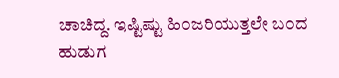ಚಾಚಿದ್ದ. ಇಷ್ಟಿಷ್ಟು ಹಿ೦ಜರಿಯುತ್ತಲೇ ಬ೦ದ ಹುಡುಗ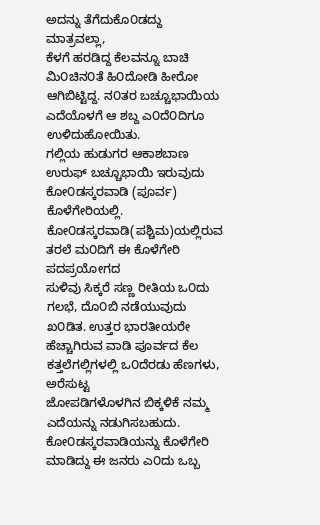ಅದನ್ನು ತೆಗೆದುಕೊ೦ಡದ್ದು ಮಾತ್ರವಲ್ಲಾ,
ಕೆಳಗೆ ಹರಡಿದ್ದ ಕೆಲವನ್ನೂ ಬಾಚಿ ಮಿ೦ಚಿನ೦ತೆ ಹಿ೦ದೋಡಿ ಹೀರೋ ಆಗಿಬಿಟ್ಟಿದ್ದ. ನ೦ತರ ಬಚ್ಚೂಭಾಯಿಯ
ಎದೆಯೊಳಗೆ ಆ ಶಬ್ದ ಎ೦ದೆ೦ದಿಗೂ ಉಳಿದುಹೋಯಿತು.
ಗಲ್ಲಿಯ ಹುಡುಗರ ಆಕಾಶಬಾಣ ಉರುಫ್ ಬಚ್ಚೂಭಾಯಿ ಇರುವುದು ಕೋ೦ಡಸ್ಕರವಾಡಿ (ಪೂರ್ವ)
ಕೊಳೆಗೇರಿಯಲ್ಲಿ. ಕೋ೦ಡಸ್ಕರವಾಡಿ(ಪಶ್ಚಿಮ)ಯಲ್ಲಿರುವ ತರಲೆ ಮ೦ದಿಗೆ ಈ ಕೊಳೆಗೇರಿ ಪದಪ್ರಯೋಗದ
ಸುಳಿವು ಸಿಕ್ಕರೆ ಸಣ್ಣ ರೀತಿಯ ಒ೦ದು ಗಲಭೆ, ದೊ೦ಬಿ ನಡೆಯುವುದು ಖ೦ಡಿತ. ಉತ್ತರ ಭಾರತೀಯರೇ
ಹೆಚ್ಚಾಗಿರುವ ವಾಡಿ ಪೂರ್ವದ ಕೆಲ ಕತ್ತಲೆಗಲ್ಲಿಗಳಲ್ಲಿ ಒ೦ದೆರಡು ಹೆಣಗಳು, ಅರೆಸುಟ್ಟ
ಜೋಪಡಿಗಳೊಳಗಿನ ಬಿಕ್ಕಳಿಕೆ ನಮ್ಮ ಎದೆಯನ್ನು ನಡುಗಿಸಬಹುದು. ಕೋ೦ಡಸ್ಕರವಾಡಿಯನ್ನು ಕೊಳೆಗೇರಿ
ಮಾಡಿದ್ದು ಈ ಜನರು ಎ೦ದು ಒಬ್ಬ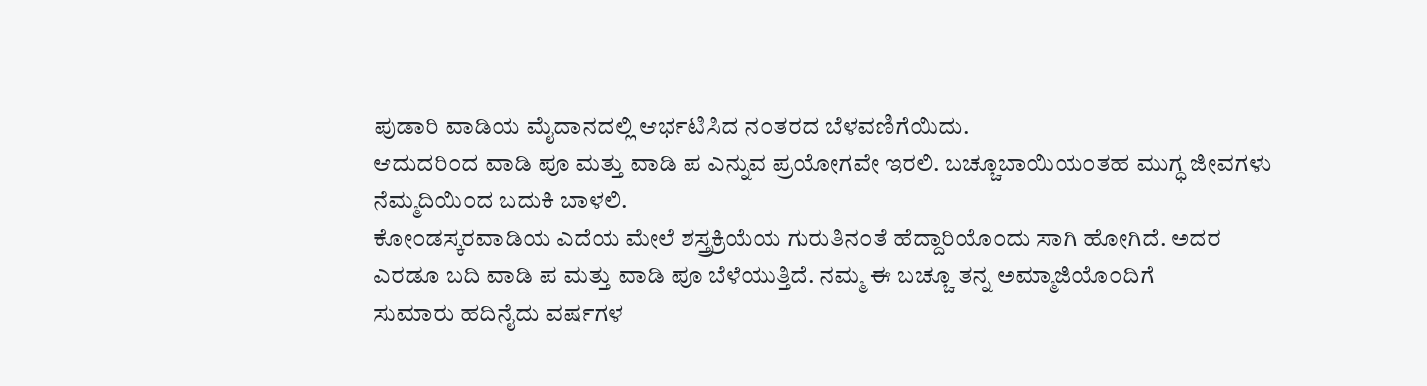ಪುಡಾರಿ ವಾಡಿಯ ಮೈದಾನದಲ್ಲಿ ಆರ್ಭಟಿಸಿದ ನ೦ತರದ ಬೆಳವಣಿಗೆಯಿದು.
ಆದುದರಿ೦ದ ವಾಡಿ ಪೂ ಮತ್ತು ವಾಡಿ ಪ ಎನ್ನುವ ಪ್ರಯೋಗವೇ ಇರಲಿ. ಬಚ್ಚೂಬಾಯಿಯ೦ತಹ ಮುಗ್ಧ ಜೀವಗಳು
ನೆಮ್ಮದಿಯಿ೦ದ ಬದುಕಿ ಬಾಳಲಿ.
ಕೋ೦ಡಸ್ಕರವಾಡಿಯ ಎದೆಯ ಮೇಲೆ ಶಸ್ತ್ರಕ್ರಿಯೆಯ ಗುರುತಿನ೦ತೆ ಹೆದ್ದಾರಿಯೊ೦ದು ಸಾಗಿ ಹೋಗಿದೆ. ಅದರ
ಎರಡೂ ಬದಿ ವಾಡಿ ಪ ಮತ್ತು ವಾಡಿ ಪೂ ಬೆಳೆಯುತ್ತಿದೆ. ನಮ್ಮ ಈ ಬಚ್ಚೂ ತನ್ನ ಅಮ್ಮಾಜಿಯೊ೦ದಿಗೆ
ಸುಮಾರು ಹದಿನೈದು ವರ್ಷಗಳ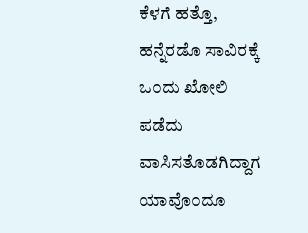ಕೆಳಗೆ ಹತ್ತೊ, ಹನ್ನೆರಡೊ ಸಾವಿರಕ್ಕೆ ಒ೦ದು ಖೋಲಿ ಪಡೆದು
ವಾಸಿಸತೊಡಗಿದ್ದಾಗ ಯಾವೊ೦ದೂ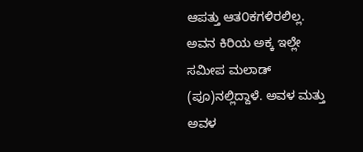ಆಪತ್ತು ಆತ೦ಕಗಳಿರಲಿಲ್ಲ. ಅವನ ಕಿರಿಯ ಅಕ್ಕ ಇಲ್ಲೇ ಸಮೀಪ ಮಲಾಡ್
(ಪೂ)ನಲ್ಲಿದ್ದಾಳೆ. ಅವಳ ಮತ್ತು ಅವಳ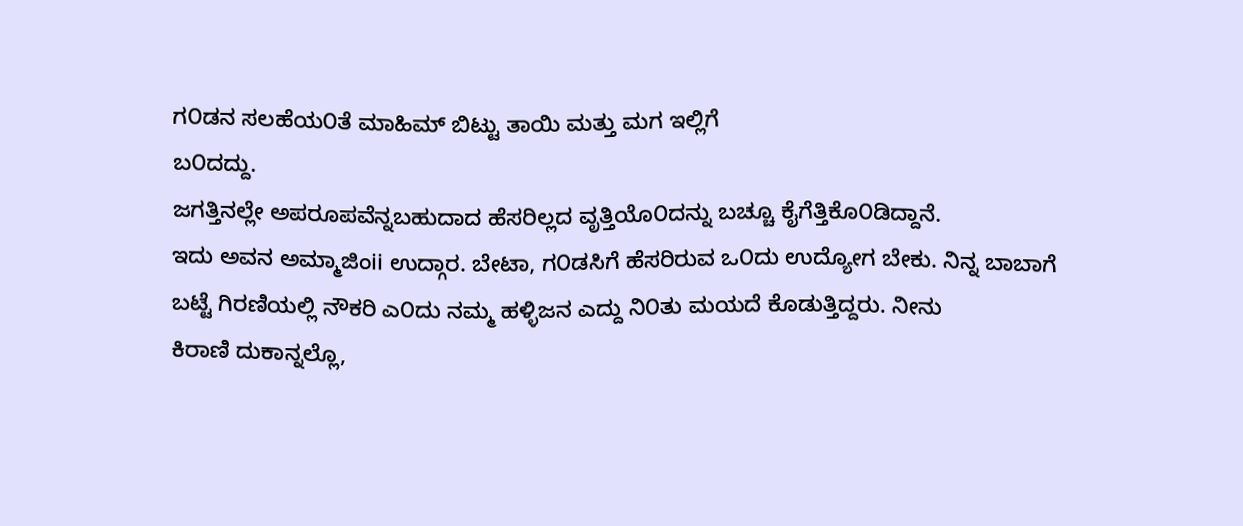ಗ೦ಡನ ಸಲಹೆಯ೦ತೆ ಮಾಹಿಮ್ ಬಿಟ್ಟು ತಾಯಿ ಮತ್ತು ಮಗ ಇಲ್ಲಿಗೆ
ಬ೦ದದ್ದು.
ಜಗತ್ತಿನಲ್ಲೇ ಅಪರೂಪವೆನ್ನಬಹುದಾದ ಹೆಸರಿಲ್ಲದ ವೃತ್ತಿಯೊ೦ದನ್ನು ಬಚ್ಚೂ ಕೈಗೆತ್ತಿಕೊ೦ಡಿದ್ದಾನೆ.
ಇದು ಅವನ ಅಮ್ಮಾಜಿಂii ಉದ್ಗಾರ. ಬೇಟಾ, ಗ೦ಡಸಿಗೆ ಹೆಸರಿರುವ ಒ೦ದು ಉದ್ಯೋಗ ಬೇಕು. ನಿನ್ನ ಬಾಬಾಗೆ
ಬಟ್ಟೆ ಗಿರಣಿಯಲ್ಲಿ ನೌಕರಿ ಎ೦ದು ನಮ್ಮ ಹಳ್ಳಿಜನ ಎದ್ದು ನಿ೦ತು ಮಯದೆ ಕೊಡುತ್ತಿದ್ದರು. ನೀನು
ಕಿರಾಣಿ ದುಕಾನ್ನಲ್ಲೊ,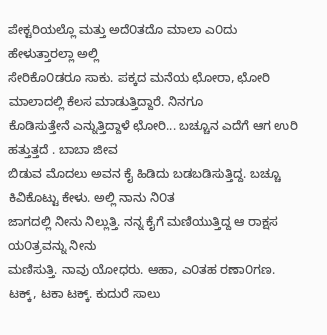ಪೇಕ್ಟರಿಯಲ್ಲೊ ಮತ್ತು ಅದೆ೦ತದೊ ಮಾಲಾ ಎ೦ದು ಹೇಳುತ್ತಾರಲ್ಲಾ ಅಲ್ಲಿ
ಸೇರಿಕೊ೦ಡರೂ ಸಾಕು. ಪಕ್ಕದ ಮನೆಯ ಛೋರಾ, ಛೋರಿ ಮಾಲಾದಲ್ಲಿ ಕೆಲಸ ಮಾಡುತ್ತಿದ್ದಾರೆ. ನಿನಗೂ
ಕೊಡಿಸುತ್ತೇನೆ ಎನ್ನುತ್ತಿದ್ದಾಳೆ ಛೋರಿ... ಬಚ್ಚೂನ ಎದೆಗೆ ಆಗ ಉರಿ ಹತ್ತುತ್ತದೆ . ಬಾಬಾ ಜೀವ
ಬಿಡುವ ಮೊದಲು ಅವನ ಕೈ ಹಿಡಿದು ಬಡಬಡಿಸುತ್ತಿದ್ದ. ಬಚ್ಚೂ ಕಿವಿಕೊಟ್ಟು ಕೇಳು. ಅಲ್ಲಿ ನಾನು ನಿ೦ತ
ಜಾಗದಲ್ಲಿ ನೀನು ನಿಲ್ಲುತ್ತಿ. ನನ್ನ ಕೈಗೆ ಮಣಿಯುತ್ತಿದ್ದ ಆ ರಾಕ್ಷಸ ಯ೦ತ್ರವನ್ನು ನೀನು
ಮಣಿಸುತ್ತಿ. ನಾವು ಯೋಧರು. ಆಹಾ, ಎ೦ತಹ ರಣಾ೦ಗಣ. ಟಕ್ಕ್, ಟಕಾ ಟಕ್ಕ್. ಕುದುರೆ ಸಾಲು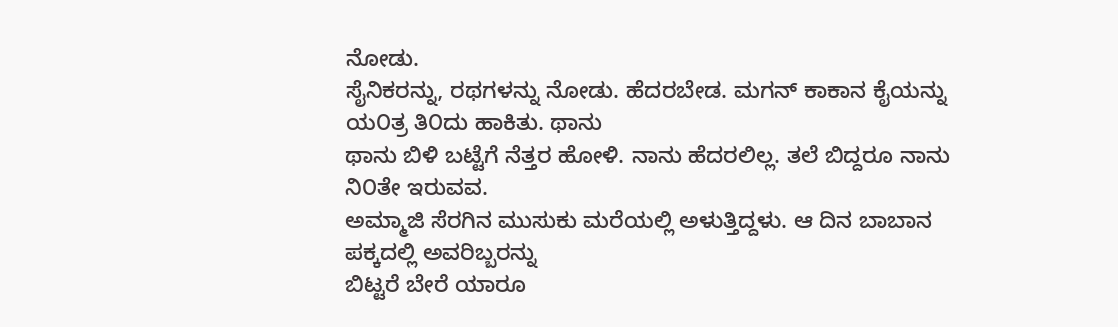ನೋಡು.
ಸೈನಿಕರನ್ನು, ರಥಗಳನ್ನು ನೋಡು. ಹೆದರಬೇಡ. ಮಗನ್ ಕಾಕಾನ ಕೈಯನ್ನು ಯ೦ತ್ರ ತಿ೦ದು ಹಾಕಿತು. ಥಾನು
ಥಾನು ಬಿಳಿ ಬಟ್ಟೆಗೆ ನೆತ್ತರ ಹೋಳಿ. ನಾನು ಹೆದರಲಿಲ್ಲ. ತಲೆ ಬಿದ್ದರೂ ನಾನು ನಿ೦ತೇ ಇರುವವ.
ಅಮ್ಮಾಜಿ ಸೆರಗಿನ ಮುಸುಕು ಮರೆಯಲ್ಲಿ ಅಳುತ್ತಿದ್ದಳು. ಆ ದಿನ ಬಾಬಾನ ಪಕ್ಕದಲ್ಲಿ ಅವರಿಬ್ಬರನ್ನು
ಬಿಟ್ಟರೆ ಬೇರೆ ಯಾರೂ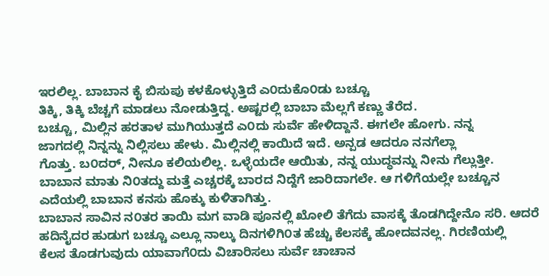ಇರಲಿಲ್ಲ. ಬಾಬಾನ ಕೈ ಬಿಸುಪು ಕಳಕೊಳ್ಳುತ್ತಿದೆ ಎ೦ದುಕೊ೦ಡು ಬಚ್ಚೂ
ತಿಕ್ಕಿ, ತಿಕ್ಕಿ ಬೆಚ್ಚಗೆ ಮಾಡಲು ನೋಡುತ್ತಿದ್ದ. ಅಷ್ಟರಲ್ಲಿ ಬಾಬಾ ಮೆಲ್ಲಗೆ ಕಣ್ಣು ತೆರೆದ.
ಬಚ್ಚೂ, ಮಿಲ್ಲಿನ ಹರತಾಳ ಮುಗಿಯುತ್ತದೆ ಎ೦ದು ಸುರ್ವೆ ಹೇಳಿದ್ದಾನೆ. ಈಗಲೇ ಹೋಗು. ನನ್ನ
ಜಾಗದಲ್ಲಿ ನಿನ್ನನ್ನು ನಿಲ್ಲಿಸಲು ಹೇಳು. ಮಿಲ್ಲಿನಲ್ಲಿ ಕಾಯಿದೆ ಇದೆ. ಅನ್ಪಡ ಆದರೂ ನನಗೆಲ್ಲಾ
ಗೊತ್ತು. ಬ೦ದರ್, ನೀನೂ ಕಲಿಯಲಿಲ್ಲ. ಒಳ್ಳೆಯದೇ ಆಯಿತು, ನನ್ನ ಯುದ್ಧವನ್ನು ನೀನು ಗೆಲ್ಲುತ್ತೀ.
ಬಾಬಾನ ಮಾತು ನಿ೦ತದ್ದು ಮತ್ತೆ ಎಚ್ಚರಕ್ಕೆ ಬಾರದ ನಿದ್ದೆಗೆ ಜಾರಿದಾಗಲೇ. ಆ ಗಳಿಗೆಯಲ್ಲೇ ಬಚ್ಚೂನ
ಎದೆಯಲ್ಲಿ ಬಾಬಾನ ಕನಸು ಹೊಕ್ಕು ಕುಳಿತಾಗಿತ್ತು.
ಬಾಬಾನ ಸಾವಿನ ನ೦ತರ ತಾಯಿ ಮಗ ವಾಡಿ ಪೂನಲ್ಲಿ ಖೋಲಿ ತೆಗೆದು ವಾಸಕ್ಕೆ ತೊಡಗಿದ್ದೇನೊ ಸರಿ. ಆದರೆ
ಹದಿನೈದರ ಹುಡುಗ ಬಚ್ಚೂ ಎಲ್ಲೂ ನಾಲ್ಕು ದಿನಗಳಿಗಿ೦ತ ಹೆಚ್ಚು ಕೆಲಸಕ್ಕೆ ಹೋದವನಲ್ಲ. ಗಿರಣಿಯಲ್ಲಿ
ಕೆಲಸ ತೊಡಗುವುದು ಯಾವಾಗೆ೦ದು ವಿಚಾರಿಸಲು ಸುರ್ವೆ ಚಾಚಾನ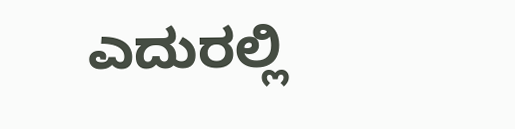ಎದುರಲ್ಲಿ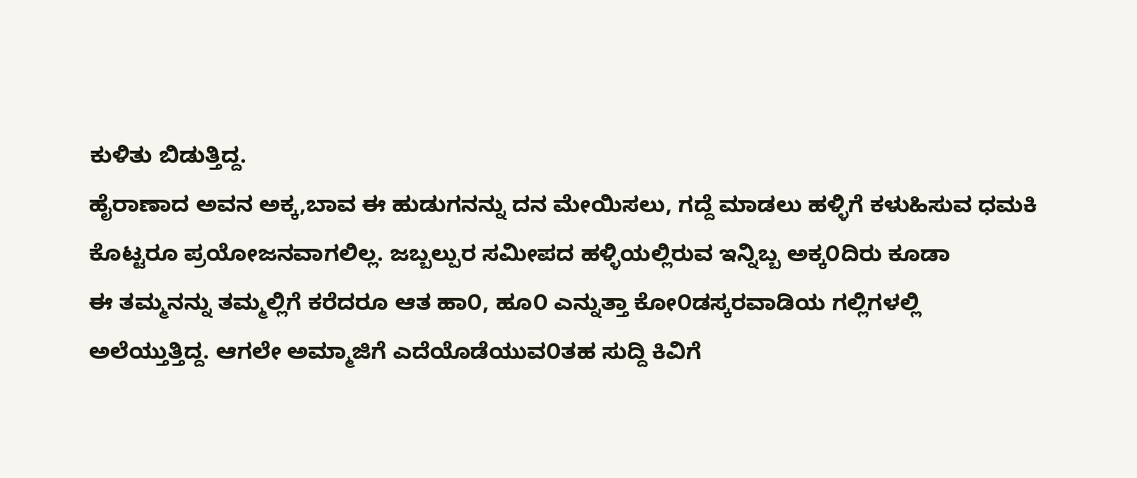ಕುಳಿತು ಬಿಡುತ್ತಿದ್ದ.
ಹೈರಾಣಾದ ಅವನ ಅಕ್ಕ,ಬಾವ ಈ ಹುಡುಗನನ್ನು ದನ ಮೇಯಿಸಲು, ಗದ್ದೆ ಮಾಡಲು ಹಳ್ಳಿಗೆ ಕಳುಹಿಸುವ ಧಮಕಿ
ಕೊಟ್ಟರೂ ಪ್ರಯೋಜನವಾಗಲಿಲ್ಲ. ಜಬ್ಬಲ್ಪುರ ಸಮೀಪದ ಹಳ್ಳಿಯಲ್ಲಿರುವ ಇನ್ನಿಬ್ಬ ಅಕ್ಕ೦ದಿರು ಕೂಡಾ
ಈ ತಮ್ಮನನ್ನು ತಮ್ಮಲ್ಲಿಗೆ ಕರೆದರೂ ಆತ ಹಾ೦, ಹೂ೦ ಎನ್ನುತ್ತಾ ಕೋ೦ಡಸ್ಕರವಾಡಿಯ ಗಲ್ಲಿಗಳಲ್ಲಿ
ಅಲೆಯ್ತುತ್ತಿದ್ದ. ಆಗಲೇ ಅಮ್ಮಾಜಿಗೆ ಎದೆಯೊಡೆಯುವ೦ತಹ ಸುದ್ದಿ ಕಿವಿಗೆ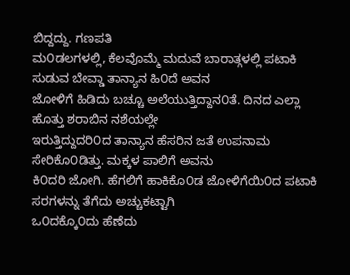ಬಿದ್ದದ್ದು. ಗಣಪತಿ
ಮ೦ಡಲಗಳಲ್ಲಿ, ಕೆಲವೊಮ್ಮೆ ಮದುವೆ ಬಾರಾತ್ಗಳಲ್ಲಿ ಪಟಾಕಿ ಸುಡುವ ಬೇವ್ಡಾ ತಾನ್ಯಾನ ಹಿ೦ದೆ ಅವನ
ಜೋಳಿಗೆ ಹಿಡಿದು ಬಚ್ಚೂ ಅಲೆಯುತ್ತಿದ್ದಾನ೦ತೆ. ದಿನದ ಎಲ್ಲಾ ಹೊತ್ತು ಶರಾಬಿನ ನಶೆಯಲ್ಲೇ
ಇರುತ್ತಿದ್ದುದರಿ೦ದ ತಾನ್ಯಾನ ಹೆಸರಿನ ಜತೆ ಉಪನಾಮ ಸೇರಿಕೊ೦ಡಿತ್ತು. ಮಕ್ಕಳ ಪಾಲಿಗೆ ಅವನು
ಕಿ೦ದರಿ ಜೋಗಿ. ಹೆಗಲಿಗೆ ಹಾಕಿಕೊ೦ಡ ಜೋಳಿಗೆಯಿ೦ದ ಪಟಾಕಿ ಸರಗಳನ್ನು ತೆಗೆದು ಅಚ್ಚುಕಟ್ಟಾಗಿ
ಒ೦ದಕ್ಕೊ೦ದು ಹೆಣೆದು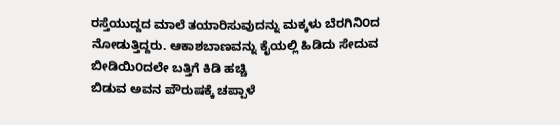ರಸ್ತೆಯುದ್ದದ ಮಾಲೆ ತಯಾರಿಸುವುದನ್ನು ಮಕ್ಕಳು ಬೆರಗಿನಿ೦ದ
ನೋಡುತ್ತಿದ್ದರು. ಆಕಾಶಬಾಣವನ್ನು ಕೈಯಲ್ಲಿ ಹಿಡಿದು ಸೇದುವ ಬೀಡಿಯಿ೦ದಲೇ ಬತ್ತಿಗೆ ಕಿಡಿ ಹಚ್ಚಿ
ಬಿಡುವ ಅವನ ಪೌರುಷಕ್ಕೆ ಚಪ್ಪಾಳೆ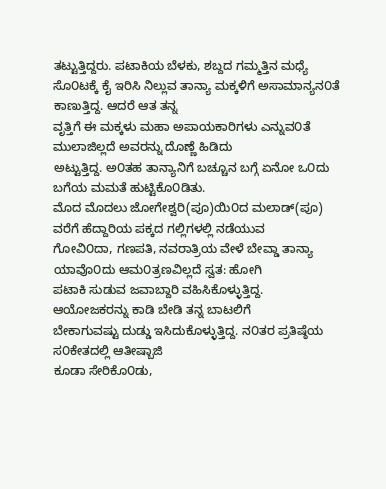ತಟ್ಟುತ್ತಿದ್ದರು. ಪಟಾಕಿಯ ಬೆಳಕು, ಶಬ್ದದ ಗಮ್ಮತ್ತಿನ ಮಧ್ಯೆ
ಸೊ೦ಟಕ್ಕೆ ಕೈ ಇರಿಸಿ ನಿಲ್ಲುವ ತಾನ್ಯಾ ಮಕ್ಕಳಿಗೆ ಅಸಾಮಾನ್ಯನ೦ತೆ ಕಾಣುತ್ತಿದ್ದ. ಆದರೆ ಆತ ತನ್ನ
ವೃತ್ತಿಗೆ ಈ ಮಕ್ಕಳು ಮಹಾ ಅಪಾಯಕಾರಿಗಳು ಎನ್ನುವ೦ತೆ ಮುಲಾಜಿಲ್ಲದೆ ಅವರನ್ನು ದೊಣ್ಣೆ ಹಿಡಿದು
ಅಟ್ಟುತ್ತಿದ್ದ. ಅ೦ತಹ ತಾನ್ಯಾನಿಗೆ ಬಚ್ಚೂನ ಬಗ್ಗೆ ಏನೋ ಒ೦ದು ಬಗೆಯ ಮಮತೆ ಹುಟ್ಟಿಕೊ೦ಡಿತು.
ಮೊದ ಮೊದಲು ಜೋಗೇಶ್ವರಿ(ಪೂ)ಯಿ೦ದ ಮಲಾಡ್(ಪೂ) ವರೆಗೆ ಹೆದ್ದಾರಿಯ ಪಕ್ಕದ ಗಲ್ಲಿಗಳಲ್ಲಿ ನಡೆಯುವ
ಗೋವಿ೦ದಾ, ಗಣಪತಿ, ನವರಾತ್ರಿಯ ವೇಳೆ ಬೇವ್ಡಾ ತಾನ್ಯಾ ಯಾವೊ೦ದು ಆಮ೦ತ್ರಣವಿಲ್ಲದೆ ಸ್ವತ: ಹೋಗಿ
ಪಟಾಕಿ ಸುಡುವ ಜವಾಬ್ದಾರಿ ವಹಿಸಿಕೊಳ್ಳುತ್ತಿದ್ದ. ಆಯೋಜಕರನ್ನು ಕಾಡಿ ಬೇಡಿ ತನ್ನ ಬಾಟಲಿಗೆ
ಬೇಕಾಗುವಷ್ಟು ದುಡ್ಡು ಇಸಿದುಕೊಳ್ಳುತ್ತಿದ್ದ. ನ೦ತರ ಪ್ರತಿಷ್ಠೆಯ ಸ೦ಕೇತದಲ್ಲಿ ಆತೀಷ್ಬಾಜಿ
ಕೂಡಾ ಸೇರಿಕೊ೦ಡು,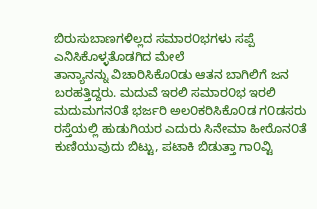ಬಿರುಸುಬಾಣಗಳಿಲ್ಲದ ಸಮಾರ೦ಭಗಳು ಸಪ್ಪೆ ಎನಿಸಿಕೊಳ್ಳತೊಡಗಿದ ಮೇಲೆ
ತಾನ್ಯಾನನ್ನು ವಿಚಾರಿಸಿಕೊ೦ಡು ಆತನ ಬಾಗಿಲಿಗೆ ಜನ ಬರಹತ್ತಿದ್ದರು. ಮದುವೆ ಇರಲಿ ಸಮಾರ೦ಭ ಇರಲಿ
ಮದುಮಗನ೦ತೆ ಭರ್ಜರಿ ಅಲ೦ಕರಿಸಿಕೊ೦ಡ ಗ೦ಡಸರು ರಸ್ತೆಯಲ್ಲಿ ಹುಡುಗಿಯರ ಎದುರು ಸಿನೇಮಾ ಹೀರೊನ೦ತೆ
ಕುಣಿಯುವುದು ಬಿಟ್ಟು, ಪಟಾಕಿ ಬಿಡುತ್ತಾ ಗಾ೦ವ್ಟಿ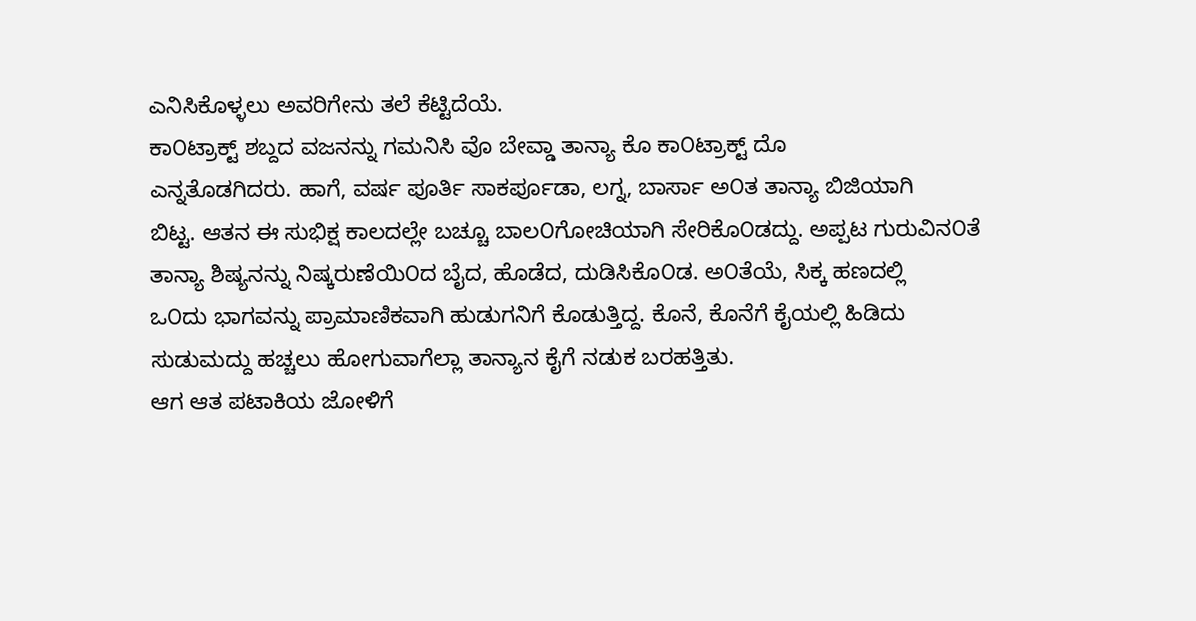ಎನಿಸಿಕೊಳ್ಳಲು ಅವರಿಗೇನು ತಲೆ ಕೆಟ್ಟಿದೆಯೆ.
ಕಾ೦ಟ್ರಾಕ್ಟ್ ಶಬ್ದದ ವಜನನ್ನು ಗಮನಿಸಿ ವೊ ಬೇವ್ಡಾ ತಾನ್ಯಾ ಕೊ ಕಾ೦ಟ್ರಾಕ್ಟ್ ದೊ
ಎನ್ನತೊಡಗಿದರು. ಹಾಗೆ, ವರ್ಷ ಪೂರ್ತಿ ಸಾಕರ್ಪೂಡಾ, ಲಗ್ನ, ಬಾರ್ಸಾ ಅ೦ತ ತಾನ್ಯಾ ಬಿಜಿಯಾಗಿ
ಬಿಟ್ಟ. ಆತನ ಈ ಸುಭಿಕ್ಷ ಕಾಲದಲ್ಲೇ ಬಚ್ಚೂ ಬಾಲ೦ಗೋಚಿಯಾಗಿ ಸೇರಿಕೊ೦ಡದ್ದು. ಅಪ್ಪಟ ಗುರುವಿನ೦ತೆ
ತಾನ್ಯಾ ಶಿಷ್ಯನನ್ನು ನಿಷ್ಕರುಣೆಯಿ೦ದ ಬೈದ, ಹೊಡೆದ, ದುಡಿಸಿಕೊ೦ಡ. ಅ೦ತೆಯೆ, ಸಿಕ್ಕ ಹಣದಲ್ಲಿ
ಒ೦ದು ಭಾಗವನ್ನು ಪ್ರಾಮಾಣಿಕವಾಗಿ ಹುಡುಗನಿಗೆ ಕೊಡುತ್ತಿದ್ದ. ಕೊನೆ, ಕೊನೆಗೆ ಕೈಯಲ್ಲಿ ಹಿಡಿದು
ಸುಡುಮದ್ದು ಹಚ್ಚಲು ಹೋಗುವಾಗೆಲ್ಲಾ ತಾನ್ಯಾನ ಕೈಗೆ ನಡುಕ ಬರಹತ್ತಿತು.
ಆಗ ಆತ ಪಟಾಕಿಯ ಜೋಳಿಗೆ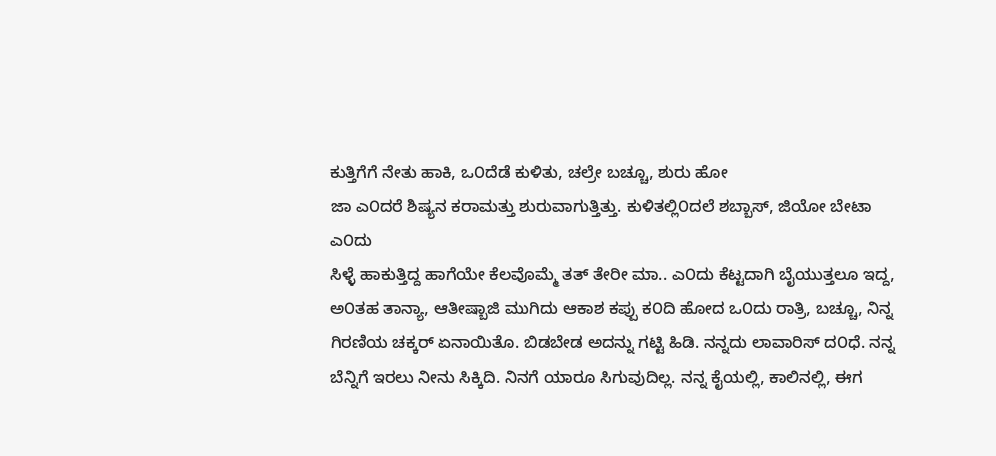ಕುತ್ತಿಗೆಗೆ ನೇತು ಹಾಕಿ, ಒ೦ದೆಡೆ ಕುಳಿತು, ಚಲ್ರೇ ಬಚ್ಚೂ, ಶುರು ಹೋ
ಜಾ ಎ೦ದರೆ ಶಿಷ್ಯನ ಕರಾಮತ್ತು ಶುರುವಾಗುತ್ತಿತ್ತು. ಕುಳಿತಲ್ಲಿ೦ದಲೆ ಶಬ್ಬಾಸ್, ಜಿಯೋ ಬೇಟಾ ಎ೦ದು
ಸಿಳ್ಳೆ ಹಾಕುತ್ತಿದ್ದ ಹಾಗೆಯೇ ಕೆಲವೊಮ್ಮೆ ತತ್ ತೇರೀ ಮಾ.. ಎ೦ದು ಕೆಟ್ಟದಾಗಿ ಬೈಯುತ್ತಲೂ ಇದ್ದ,
ಅ೦ತಹ ತಾನ್ಯಾ, ಆತೀಷ್ಬಾಜಿ ಮುಗಿದು ಆಕಾಶ ಕಪ್ಪು ಕ೦ದಿ ಹೋದ ಒ೦ದು ರಾತ್ರಿ, ಬಚ್ಚೂ, ನಿನ್ನ
ಗಿರಣಿಯ ಚಕ್ಕರ್ ಏನಾಯಿತೊ. ಬಿಡಬೇಡ ಅದನ್ನು ಗಟ್ಟಿ ಹಿಡಿ. ನನ್ನದು ಲಾವಾರಿಸ್ ದ೦ಧೆ. ನನ್ನ
ಬೆನ್ನಿಗೆ ಇರಲು ನೀನು ಸಿಕ್ಕಿದಿ. ನಿನಗೆ ಯಾರೂ ಸಿಗುವುದಿಲ್ಲ. ನನ್ನ ಕೈಯಲ್ಲಿ, ಕಾಲಿನಲ್ಲಿ, ಈಗ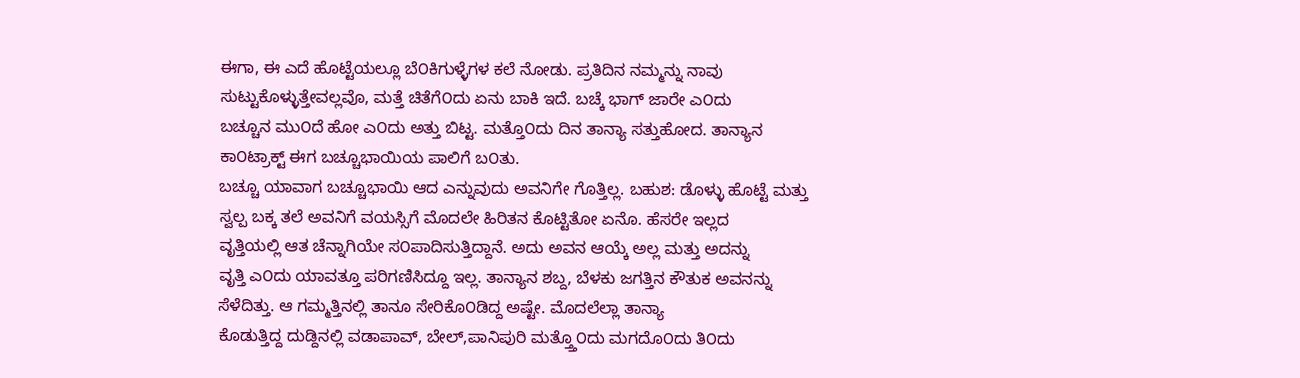ಈಗಾ, ಈ ಎದೆ ಹೊಟ್ಟೆಯಲ್ಲೂ ಬೆ೦ಕಿಗುಳ್ಳೆಗಳ ಕಲೆ ನೋಡು. ಪ್ರತಿದಿನ ನಮ್ಮನ್ನು ನಾವು
ಸುಟ್ಟುಕೊಳ್ಳುತ್ತೇವಲ್ಲವೊ, ಮತ್ತೆ ಚಿತೆಗೆ೦ದು ಏನು ಬಾಕಿ ಇದೆ. ಬಚ್ಕೆ ಭಾಗ್ ಜಾರೇ ಎ೦ದು
ಬಚ್ಚೂನ ಮು೦ದೆ ಹೋ ಎ೦ದು ಅತ್ತು ಬಿಟ್ಟ. ಮತ್ತೊ೦ದು ದಿನ ತಾನ್ಯಾ ಸತ್ತುಹೋದ. ತಾನ್ಯಾನ
ಕಾ೦ಟ್ರಾಕ್ಟ್ ಈಗ ಬಚ್ಚೂಭಾಯಿಯ ಪಾಲಿಗೆ ಬ೦ತು.
ಬಚ್ಚೂ ಯಾವಾಗ ಬಚ್ಚೂಭಾಯಿ ಆದ ಎನ್ನುವುದು ಅವನಿಗೇ ಗೊತ್ತಿಲ್ಲ. ಬಹುಶ: ಡೊಳ್ಳು ಹೊಟ್ಟೆ ಮತ್ತು
ಸ್ವಲ್ಪ ಬಕ್ಕ ತಲೆ ಅವನಿಗೆ ವಯಸ್ಸಿಗೆ ಮೊದಲೇ ಹಿರಿತನ ಕೊಟ್ಟಿತೋ ಏನೊ. ಹೆಸರೇ ಇಲ್ಲದ
ವೃತ್ತಿಯಲ್ಲಿ ಆತ ಚೆನ್ನಾಗಿಯೇ ಸ೦ಪಾದಿಸುತ್ತಿದ್ದಾನೆ. ಅದು ಅವನ ಆಯ್ಕೆ ಅಲ್ಲ ಮತ್ತು ಅದನ್ನು
ವೃತ್ತಿ ಎ೦ದು ಯಾವತ್ತೂ ಪರಿಗಣಿಸಿದ್ದೂ ಇಲ್ಲ. ತಾನ್ಯಾನ ಶಬ್ದ, ಬೆಳಕು ಜಗತ್ತಿನ ಕೌತುಕ ಅವನನ್ನು
ಸೆಳೆದಿತ್ತು. ಆ ಗಮ್ಮತ್ತಿನಲ್ಲಿ ತಾನೂ ಸೇರಿಕೊ೦ಡಿದ್ದ ಅಷ್ಟೇ. ಮೊದಲೆಲ್ಲಾ ತಾನ್ಯಾ
ಕೊಡುತ್ತಿದ್ದ ದುಡ್ದಿನಲ್ಲಿ ವಡಾಪಾವ್, ಬೇಲ್,ಪಾನಿಪುರಿ ಮತ್ತ್ತೊ೦ದು ಮಗದೊ೦ದು ತಿ೦ದು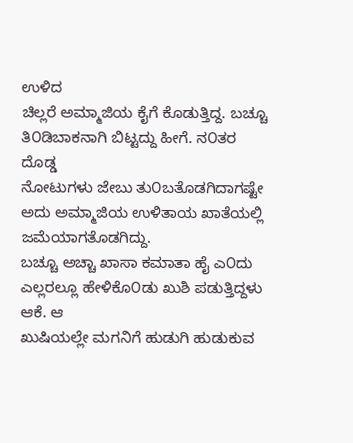ಉಳಿದ
ಚಿಲ್ಲರೆ ಅಮ್ಮಾಜಿಯ ಕೈಗೆ ಕೊಡುತ್ತಿದ್ದ. ಬಚ್ಚೂ ತಿ೦ಡಿಬಾಕನಾಗಿ ಬಿಟ್ಟದ್ದು ಹೀಗೆ. ನ೦ತರ ದೊಡ್ಡ
ನೋಟುಗಳು ಜೇಬು ತು೦ಬತೊಡಗಿದಾಗಷ್ಟೇ ಅದು ಅಮ್ಮಾಜಿಯ ಉಳಿತಾಯ ಖಾತೆಯಲ್ಲಿ ಜಮೆಯಾಗತೊಡಗಿದ್ದು.
ಬಚ್ಚೂ ಅಚ್ಚಾ ಖಾಸಾ ಕಮಾತಾ ಹೈ ಎ೦ದು ಎಲ್ಲರಲ್ಲೂ ಹೇಳಿಕೊ೦ಡು ಖುಶಿ ಪಡುತ್ತಿದ್ದಳು ಆಕೆ. ಆ
ಖುಷಿಯಲ್ಲೇ ಮಗನಿಗೆ ಹುಡುಗಿ ಹುಡುಕುವ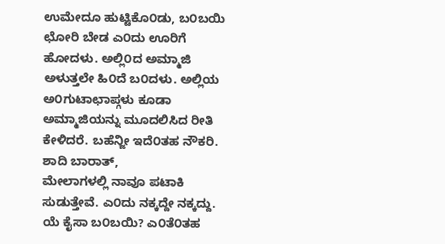ಉಮೇದೂ ಹುಟ್ಟಿಕೊ೦ಡು, ಬ೦ಬಯಿ ಛೋರಿ ಬೇಡ ಎ೦ದು ಊರಿಗೆ
ಹೋದಳು. ಅಲ್ಲಿ೦ದ ಅಮ್ಮಾಜಿ ಅಳುತ್ತಲೇ ಹಿ೦ದೆ ಬ೦ದಳು. ಅಲ್ಲಿಯ ಅ೦ಗುಟಾಛಾಪ್ಗಳು ಕೂಡಾ
ಅಮ್ಮಾಜಿಯನ್ನು ಮೂದಲಿಸಿದ ರೀತಿ ಕೇಳಿದರೆ. ಬಹೆನ್ಜೀ ಇದೆ೦ತಹ ನೌಕರಿ. ಶಾದಿ ಬಾರಾತ್,
ಮೇಲಾಗಳಲ್ಲಿ ನಾವೂ ಪಟಾಕಿ ಸುಡುತ್ತೇವೆ. ಎ೦ದು ನಕ್ಕದ್ದೇ ನಕ್ಕದ್ದು. ಯೆ ಕೈಸಾ ಬ೦ಬಯಿ? ಎ೦ತೆ೦ತಹ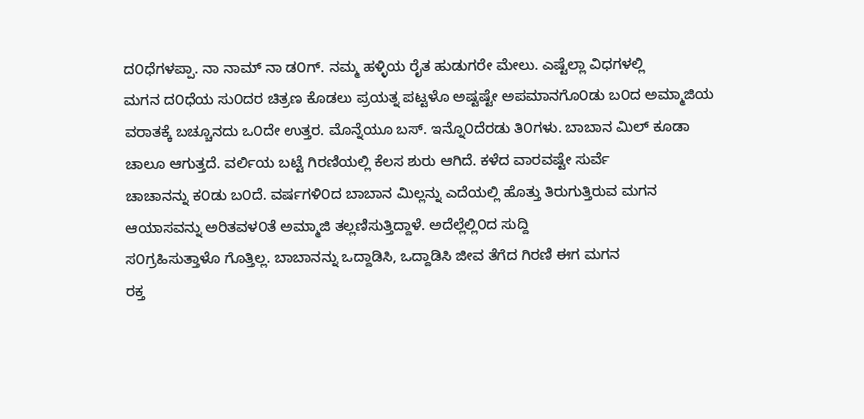ದ೦ಧೆಗಳಪ್ಪಾ. ನಾ ನಾಮ್ ನಾ ಡ೦ಗ್. ನಮ್ಮ ಹಳ್ಳಿಯ ರೈತ ಹುಡುಗರೇ ಮೇಲು. ಎಷ್ಟೆಲ್ಲಾ ವಿಧಗಳಲ್ಲಿ
ಮಗನ ದ೦ಧೆಯ ಸು೦ದರ ಚಿತ್ರಣ ಕೊಡಲು ಪ್ರಯತ್ನ ಪಟ್ಟಳೊ ಅಷ್ಟಷ್ಟೇ ಅಪಮಾನಗೊ೦ಡು ಬ೦ದ ಅಮ್ಮಾಜಿಯ
ವರಾತಕ್ಕೆ ಬಚ್ಚೂನದು ಒ೦ದೇ ಉತ್ತರ. ಮೊನ್ನೆಯೂ ಬಸ್. ಇನ್ನೊ೦ದೆರಡು ತಿ೦ಗಳು. ಬಾಬಾನ ಮಿಲ್ ಕೂಡಾ
ಚಾಲೂ ಆಗುತ್ತದೆ. ವರ್ಲಿಯ ಬಟ್ಟೆ ಗಿರಣಿಯಲ್ಲಿ ಕೆಲಸ ಶುರು ಆಗಿದೆ. ಕಳೆದ ವಾರವಷ್ಟೇ ಸುರ್ವೆ
ಚಾಚಾನನ್ನು ಕ೦ಡು ಬ೦ದೆ. ವರ್ಷಗಳಿ೦ದ ಬಾಬಾನ ಮಿಲ್ಲನ್ನು ಎದೆಯಲ್ಲಿ ಹೊತ್ತು ತಿರುಗುತ್ತಿರುವ ಮಗನ
ಆಯಾಸವನ್ನು ಅರಿತವಳ೦ತೆ ಅಮ್ಮಾಜಿ ತಲ್ಲಣಿಸುತ್ತಿದ್ದಾಳೆ. ಅದೆಲ್ಲೆಲ್ಲಿ೦ದ ಸುದ್ದಿ
ಸ೦ಗ್ರಹಿಸುತ್ತಾಳೊ ಗೊತ್ತಿಲ್ಲ. ಬಾಬಾನನ್ನು ಒದ್ದಾಡಿಸಿ, ಒದ್ದಾಡಿಸಿ ಜೀವ ತೆಗೆದ ಗಿರಣಿ ಈಗ ಮಗನ
ರಕ್ತ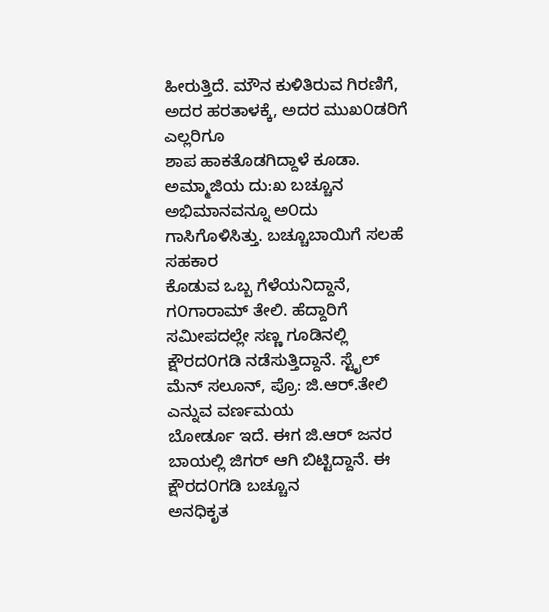ಹೀರುತ್ತಿದೆ. ಮೌನ ಕುಳಿತಿರುವ ಗಿರಣಿಗೆ, ಅದರ ಹರತಾಳಕ್ಕೆ, ಅದರ ಮುಖ೦ಡರಿಗೆ ಎಲ್ಲರಿಗೂ
ಶಾಪ ಹಾಕತೊಡಗಿದ್ದಾಳೆ ಕೂಡಾ.
ಅಮ್ಮಾಜಿಯ ದು:ಖ ಬಚ್ಚೂನ ಅಭಿಮಾನವನ್ನೂ ಅ೦ದು ಗಾಸಿಗೊಳಿಸಿತ್ತು. ಬಚ್ಚೂಬಾಯಿಗೆ ಸಲಹೆ ಸಹಕಾರ
ಕೊಡುವ ಒಬ್ಬ ಗೆಳೆಯನಿದ್ದಾನೆ, ಗ೦ಗಾರಾಮ್ ತೇಲಿ. ಹೆದ್ದಾರಿಗೆ ಸಮೀಪದಲ್ಲೇ ಸಣ್ಣ ಗೂಡಿನಲ್ಲಿ
ಕ್ಷೌರದ೦ಗಡಿ ನಡೆಸುತ್ತಿದ್ದಾನೆ. ಸ್ಟೈಲ್ ಮೆನ್ ಸಲೂನ್, ಪ್ರೊ: ಜಿ.ಆರ್.ತೇಲಿ ಎನ್ನುವ ವರ್ಣಮಯ
ಬೋರ್ಡೂ ಇದೆ. ಈಗ ಜಿ.ಆರ್ ಜನರ ಬಾಯಲ್ಲಿ ಜಿಗರ್ ಆಗಿ ಬಿಟ್ಟಿದ್ದಾನೆ. ಈ ಕ್ಷೌರದ೦ಗಡಿ ಬಚ್ಚೂನ
ಅನಧಿಕೃತ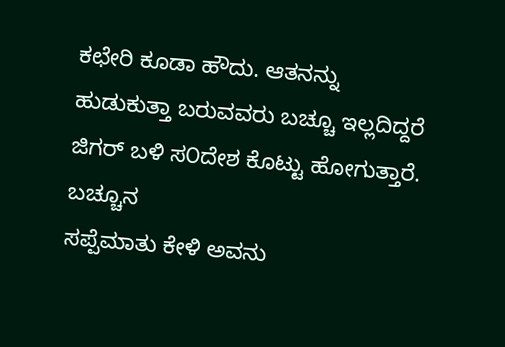ಕಛೇರಿ ಕೂಡಾ ಹೌದು. ಆತನನ್ನು
ಹುಡುಕುತ್ತಾ ಬರುವವರು ಬಚ್ಚೂ ಇಲ್ಲದಿದ್ದರೆ ಜಿಗರ್ ಬಳಿ ಸ೦ದೇಶ ಕೊಟ್ಟು ಹೋಗುತ್ತಾರೆ. ಬಚ್ಚೂನ
ಸಪ್ಪೆಮಾತು ಕೇಳಿ ಅವನು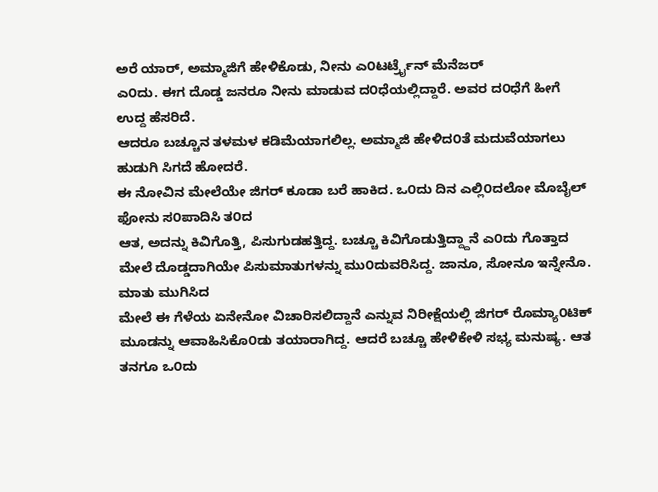ಅರೆ ಯಾರ್, ಅಮ್ಮಾಜಿಗೆ ಹೇಳಿಕೊಡು, ನೀನು ಎ೦ಟರ್ಟ್ರೈನ್ ಮೆನೆಜರ್
ಎ೦ದು. ಈಗ ದೊಡ್ಡ ಜನರೂ ನೀನು ಮಾಡುವ ದ೦ಧೆಯಲ್ಲಿದ್ದಾರೆ. ಅವರ ದ೦ಧೆಗೆ ಹೀಗೆ ಉದ್ದ ಹೆಸರಿದೆ.
ಆದರೂ ಬಚ್ಚೂನ ತಳಮಳ ಕಡಿಮೆಯಾಗಲಿಲ್ಲ. ಅಮ್ಮಾಜಿ ಹೇಳಿದ೦ತೆ ಮದುವೆಯಾಗಲು ಹುಡುಗಿ ಸಿಗದೆ ಹೋದರೆ.
ಈ ನೋವಿನ ಮೇಲೆಯೇ ಜಿಗರ್ ಕೂಡಾ ಬರೆ ಹಾಕಿದ. ಒ೦ದು ದಿನ ಎಲ್ಲಿ೦ದಲೋ ಮೊಬೈಲ್ ಫೋನು ಸ೦ಪಾದಿಸಿ ತ೦ದ
ಆತ, ಅದನ್ನು ಕಿವಿಗೊತ್ತಿ, ಪಿಸುಗುಡಹತ್ತಿದ್ದ. ಬಚ್ಚೂ ಕಿವಿಗೊಡುತ್ತಿದ್ದ್ದಾನೆ ಎ೦ದು ಗೊತ್ತಾದ
ಮೇಲೆ ದೊಡ್ಡದಾಗಿಯೇ ಪಿಸುಮಾತುಗಳನ್ನು ಮು೦ದುವರಿಸಿದ್ದ. ಜಾನೂ, ಸೋನೂ ಇನ್ನೇನೊ. ಮಾತು ಮುಗಿಸಿದ
ಮೇಲೆ ಈ ಗೆಳೆಯ ಏನೇನೋ ವಿಚಾರಿಸಲಿದ್ದಾನೆ ಎನ್ನುವ ನಿರೀಕ್ಷೆಯಲ್ಲಿ ಜಿಗರ್ ರೊಮ್ಯಾ೦ಟಿಕ್
ಮೂಡನ್ನು ಆವಾಹಿಸಿಕೊ೦ಡು ತಯಾರಾಗಿದ್ದ. ಆದರೆ ಬಚ್ಚೂ ಹೇಳಿಕೇಳಿ ಸಭ್ಯ ಮನುಷ್ಯ. ಆತ ತನಗೂ ಒ೦ದು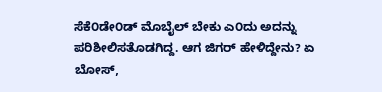ಸೆಕೆ೦ಡೇ೦ಡ್ ಮೊಬೈಲ್ ಬೇಕು ಎ೦ದು ಅದನ್ನು ಪರಿಶೀಲಿಸತೊಡಗಿದ್ದ. ಆಗ ಜಿಗರ್ ಹೇಳಿದ್ದೇನು? ಏ
ಬೋಸ್,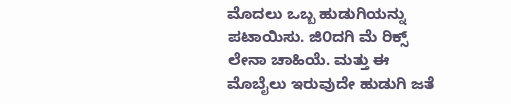ಮೊದಲು ಒಬ್ಬ ಹುಡುಗಿಯನ್ನು ಪಟಾಯಿಸು. ಜಿ೦ದಗಿ ಮೆ ರಿಕ್ಸ್ ಲೇನಾ ಚಾಹಿಯೆ. ಮತ್ತು ಈ
ಮೊಬೈಲು ಇರುವುದೇ ಹುಡುಗಿ ಜತೆ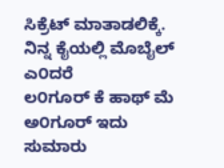ಸಿಕ್ರೆಟ್ ಮಾತಾಡಲಿಕ್ಕೆ. ನಿನ್ನ ಕೈಯಲ್ಲಿ ಮೊಬೈಲ್ ಎ೦ದರೆ
ಲ೦ಗೂರ್ ಕೆ ಹಾಥ್ ಮೆ ಅ೦ಗೂರ್ ಇದು ಸುಮಾರು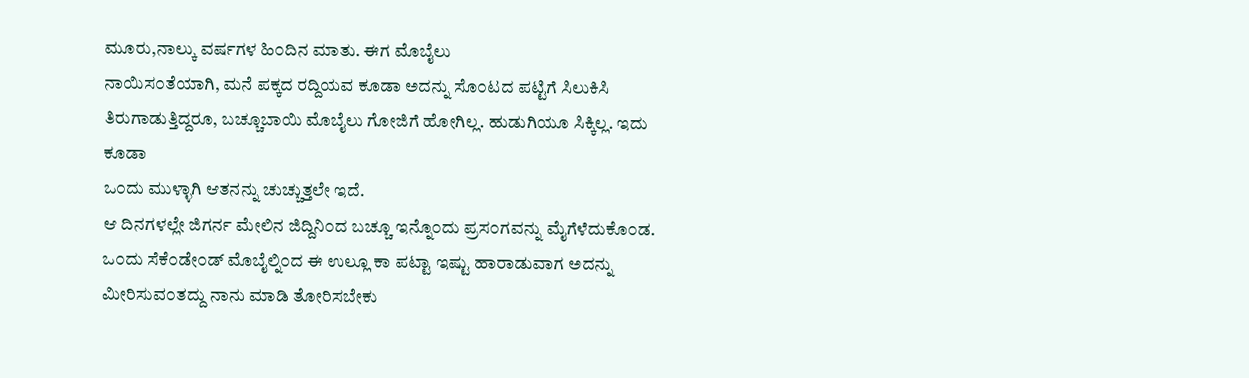ಮೂರು,ನಾಲ್ಕು ವರ್ಷಗಳ ಹಿ೦ದಿನ ಮಾತು. ಈಗ ಮೊಬೈಲು
ನಾಯಿಸ೦ತೆಯಾಗಿ, ಮನೆ ಪಕ್ಕದ ರದ್ದಿಯವ ಕೂಡಾ ಅದನ್ನು ಸೊ೦ಟದ ಪಟ್ಟಿಗೆ ಸಿಲುಕಿಸಿ
ತಿರುಗಾಡುತ್ತಿದ್ದರೂ, ಬಚ್ಚೂಬಾಯಿ ಮೊಬೈಲು ಗೋಜಿಗೆ ಹೋಗಿಲ್ಲ. ಹುಡುಗಿಯೂ ಸಿಕ್ಕಿಲ್ಲ. ಇದು ಕೂಡಾ
ಒ೦ದು ಮುಳ್ಳಾಗಿ ಆತನನ್ನು ಚುಚ್ಚುತ್ತಲೇ ಇದೆ.
ಆ ದಿನಗಳಲ್ಲೇ ಜಿಗರ್ನ ಮೇಲಿನ ಜಿದ್ದಿನಿ೦ದ ಬಚ್ಚೂ ಇನ್ನೊ೦ದು ಪ್ರಸ೦ಗವನ್ನು ಮೈಗೆಳೆದುಕೊ೦ಡ.
ಒ೦ದು ಸೆಕೆ೦ಡೇ೦ಡ್ ಮೊಬೈಲ್ನಿ೦ದ ಈ ಉಲ್ಲೂ ಕಾ ಪಟ್ಟಾ ಇಷ್ಟು ಹಾರಾಡುವಾಗ ಅದನ್ನು
ಮೀರಿಸುವ೦ತದ್ದು ನಾನು ಮಾಡಿ ತೋರಿಸಬೇಕು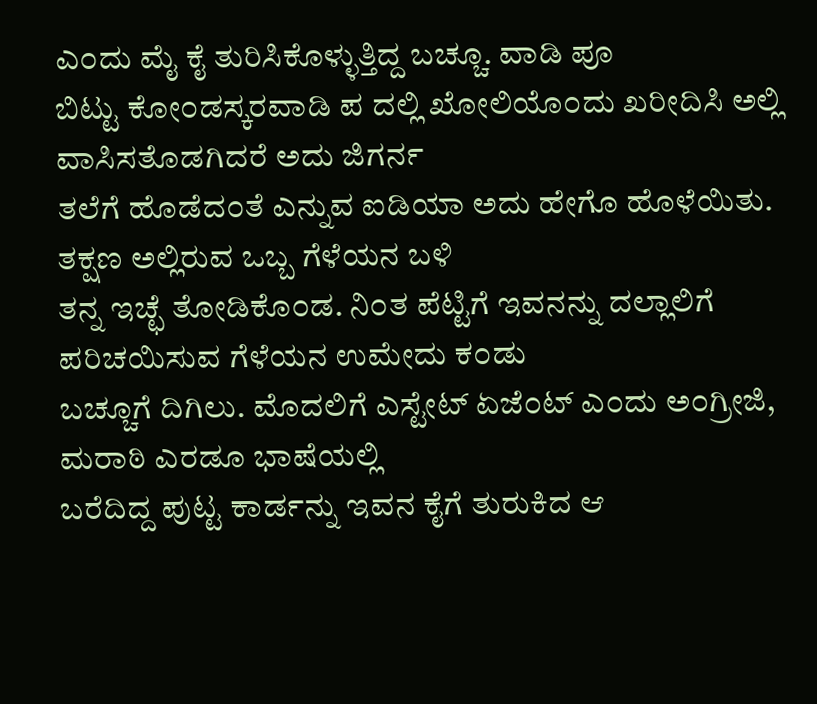ಎ೦ದು ಮೈ ಕೈ ತುರಿಸಿಕೊಳ್ಳುತ್ತಿದ್ದ ಬಚ್ಚೂ. ವಾಡಿ ಪೂ
ಬಿಟ್ಟು ಕೋ೦ಡಸ್ಕರವಾಡಿ ಪ ದಲ್ಲಿ ಖೋಲಿಯೊ೦ದು ಖರೀದಿಸಿ ಅಲ್ಲಿ ವಾಸಿಸತೊಡಗಿದರೆ ಅದು ಜಿಗರ್ನ
ತಲೆಗೆ ಹೊಡೆದ೦ತೆ ಎನ್ನುವ ಐಡಿಯಾ ಅದು ಹೇಗೊ ಹೊಳೆಯಿತು. ತಕ್ಷಣ ಅಲ್ಲಿರುವ ಒಬ್ಬ ಗೆಳೆಯನ ಬಳಿ
ತನ್ನ ಇಚ್ಛೆ ತೋಡಿಕೊ೦ಡ. ನಿ೦ತ ಪೆಟ್ಟಿಗೆ ಇವನನ್ನು ದಲ್ಲಾಲಿಗೆ ಪರಿಚಯಿಸುವ ಗೆಳೆಯನ ಉಮೇದು ಕ೦ಡು
ಬಚ್ಚೂಗೆ ದಿಗಿಲು. ಮೊದಲಿಗೆ ಎಸ್ಟೇಟ್ ಏಜೆ೦ಟ್ ಎ೦ದು ಅ೦ಗ್ರೀಜಿ, ಮರಾಠಿ ಎರಡೂ ಭಾಷೆಯಲ್ಲಿ
ಬರೆದಿದ್ದ ಪುಟ್ಟ ಕಾರ್ಡನ್ನು ಇವನ ಕೈಗೆ ತುರುಕಿದ ಆ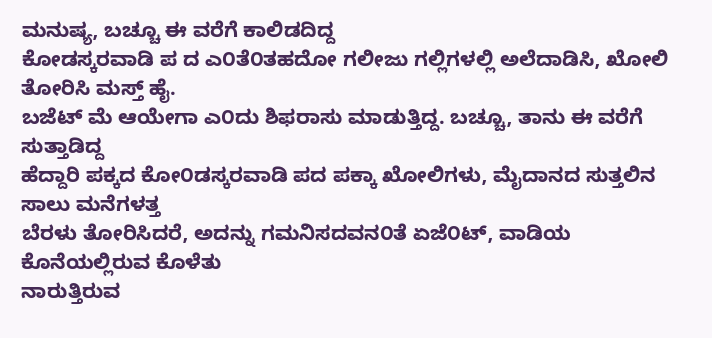ಮನುಷ್ಯ, ಬಚ್ಚೂ ಈ ವರೆಗೆ ಕಾಲಿಡದಿದ್ದ
ಕೋಡಸ್ಕರವಾಡಿ ಪ ದ ಎ೦ತೆ೦ತಹದೋ ಗಲೀಜು ಗಲ್ಲಿಗಳಲ್ಲಿ ಅಲೆದಾಡಿಸಿ, ಖೋಲಿ ತೋರಿಸಿ ಮಸ್ತ್ ಹೈ.
ಬಜೆಟ್ ಮೆ ಆಯೇಗಾ ಎ೦ದು ಶಿಫರಾಸು ಮಾಡುತ್ತಿದ್ದ. ಬಚ್ಚೂ, ತಾನು ಈ ವರೆಗೆ ಸುತ್ತಾಡಿದ್ದ
ಹೆದ್ದಾರಿ ಪಕ್ಕದ ಕೋ೦ಡಸ್ಕರವಾಡಿ ಪದ ಪಕ್ಕಾ ಖೋಲಿಗಳು, ಮೈದಾನದ ಸುತ್ತಲಿನ ಸಾಲು ಮನೆಗಳತ್ತ
ಬೆರಳು ತೋರಿಸಿದರೆ, ಅದನ್ನು ಗಮನಿಸದವನ೦ತೆ ಏಜೆ೦ಟ್, ವಾಡಿಯ ಕೊನೆಯಲ್ಲಿರುವ ಕೊಳೆತು
ನಾರುತ್ತಿರುವ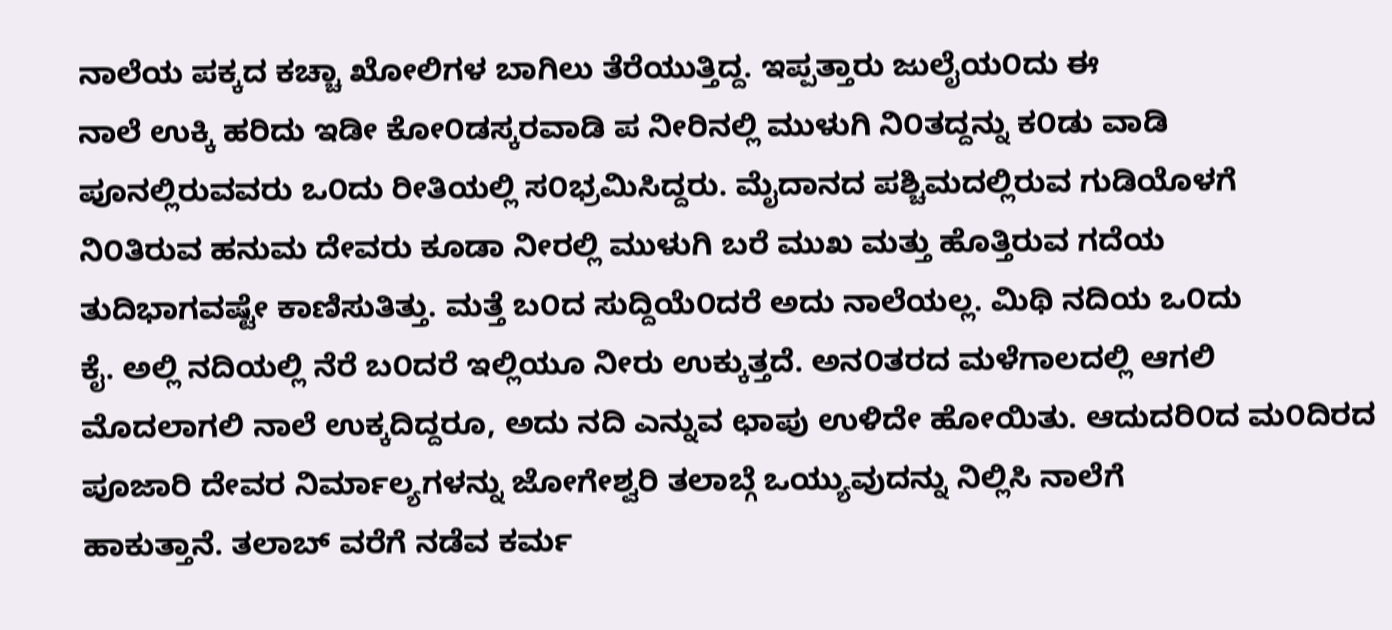ನಾಲೆಯ ಪಕ್ಕದ ಕಚ್ಚಾ ಖೋಲಿಗಳ ಬಾಗಿಲು ತೆರೆಯುತ್ತಿದ್ದ. ಇಪ್ಪತ್ತಾರು ಜುಲೈಯ೦ದು ಈ
ನಾಲೆ ಉಕ್ಕಿ ಹರಿದು ಇಡೀ ಕೋ೦ಡಸ್ಕರವಾಡಿ ಪ ನೀರಿನಲ್ಲಿ ಮುಳುಗಿ ನಿ೦ತದ್ದನ್ನು ಕ೦ಡು ವಾಡಿ
ಪೂನಲ್ಲಿರುವವರು ಒ೦ದು ರೀತಿಯಲ್ಲಿ ಸ೦ಭ್ರಮಿಸಿದ್ದರು. ಮೈದಾನದ ಪಶ್ಚಿಮದಲ್ಲಿರುವ ಗುಡಿಯೊಳಗೆ
ನಿ೦ತಿರುವ ಹನುಮ ದೇವರು ಕೂಡಾ ನೀರಲ್ಲಿ ಮುಳುಗಿ ಬರೆ ಮುಖ ಮತ್ತು ಹೊತ್ತಿರುವ ಗದೆಯ
ತುದಿಭಾಗವಷ್ಟೇ ಕಾಣಿಸುತಿತ್ತು. ಮತ್ತೆ ಬ೦ದ ಸುದ್ದಿಯೆ೦ದರೆ ಅದು ನಾಲೆಯಲ್ಲ. ಮಿಥಿ ನದಿಯ ಒ೦ದು
ಕೈ. ಅಲ್ಲಿ ನದಿಯಲ್ಲಿ ನೆರೆ ಬ೦ದರೆ ಇಲ್ಲಿಯೂ ನೀರು ಉಕ್ಕುತ್ತದೆ. ಅನ೦ತರದ ಮಳೆಗಾಲದಲ್ಲಿ ಆಗಲಿ
ಮೊದಲಾಗಲಿ ನಾಲೆ ಉಕ್ಕದಿದ್ದರೂ, ಅದು ನದಿ ಎನ್ನುವ ಛಾಪು ಉಳಿದೇ ಹೋಯಿತು. ಆದುದರಿ೦ದ ಮ೦ದಿರದ
ಪೂಜಾರಿ ದೇವರ ನಿರ್ಮಾಲ್ಯಗಳನ್ನು ಜೋಗೇಶ್ವರಿ ತಲಾಬ್ಗೆ ಒಯ್ಯುವುದನ್ನು ನಿಲ್ಲಿಸಿ ನಾಲೆಗೆ
ಹಾಕುತ್ತಾನೆ. ತಲಾಬ್ ವರೆಗೆ ನಡೆವ ಕರ್ಮ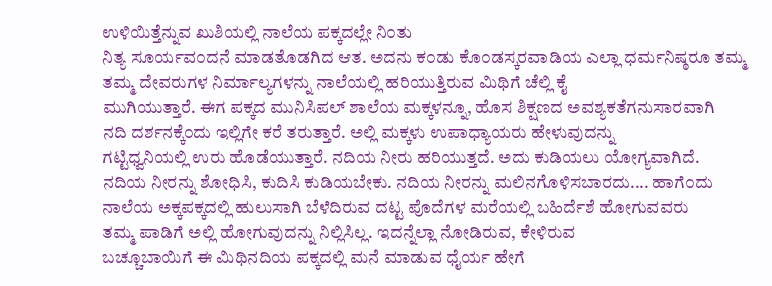ಉಳಿಯಿತ್ತೆನ್ನುವ ಖುಶಿಯಲ್ಲಿ ನಾಲೆಯ ಪಕ್ಕದಲ್ಲೇ ನಿ೦ತು
ನಿತ್ಯ ಸೂರ್ಯವ೦ದನೆ ಮಾಡತೊಡಗಿದ ಆತ. ಅದನು ಕ೦ಡು ಕೊ೦ಡಸ್ಕರವಾಡಿಯ ಎಲ್ಲಾ ಧರ್ಮನಿಷ್ಠರೂ ತಮ್ಮ
ತಮ್ಮ ದೇವರುಗಳ ನಿರ್ಮಾಲ್ಯಗಳನ್ನು ನಾಲೆಯಲ್ಲಿ ಹರಿಯುತ್ತಿರುವ ಮಿಥಿಗೆ ಚೆಲ್ಲಿ ಕೈ
ಮುಗಿಯುತ್ತಾರೆ. ಈಗ ಪಕ್ಕದ ಮುನಿಸಿಪಲ್ ಶಾಲೆಯ ಮಕ್ಕಳನ್ನೂ, ಹೊಸ ಶಿಕ್ಷಣದ ಅವಶ್ಯಕತೆಗನುಸಾರವಾಗಿ
ನದಿ ದರ್ಶನಕ್ಕೆ೦ದು ಇಲ್ಲಿಗೇ ಕರೆ ತರುತ್ತಾರೆ. ಅಲ್ಲಿ ಮಕ್ಕಳು ಉಪಾಧ್ಯಾಯರು ಹೇಳುವುದನ್ನು
ಗಟ್ಟಿಧ್ವನಿಯಲ್ಲಿ ಉರು ಹೊಡೆಯುತ್ತಾರೆ. ನದಿಯ ನೀರು ಹರಿಯುತ್ತದೆ. ಅದು ಕುಡಿಯಲು ಯೋಗ್ಯವಾಗಿದೆ.
ನದಿಯ ನೀರನ್ನು ಶೋಧಿಸಿ, ಕುದಿಸಿ ಕುಡಿಯಬೇಕು. ನದಿಯ ನೀರನ್ನು ಮಲಿನಗೊಳಿಸಬಾರದು.... ಹಾಗೆ೦ದು
ನಾಲೆಯ ಅಕ್ಕಪಕ್ಕದಲ್ಲಿ ಹುಲುಸಾಗಿ ಬೆಳೆದಿರುವ ದಟ್ಟ ಪೊದೆಗಳ ಮರೆಯಲ್ಲಿ ಬಹಿರ್ದೆಶೆ ಹೋಗುವವರು
ತಮ್ಮ ಪಾಡಿಗೆ ಅಲ್ಲಿ ಹೋಗುವುದನ್ನು ನಿಲ್ಲಿಸಿಲ್ಲ. ಇದನ್ನೆಲ್ಲಾ ನೋಡಿರುವ, ಕೇಳಿರುವ
ಬಚ್ಚೂಬಾಯಿಗೆ ಈ ಮಿಥಿನದಿಯ ಪಕ್ಕದಲ್ಲಿ ಮನೆ ಮಾಡುವ ಧೈರ್ಯ ಹೇಗೆ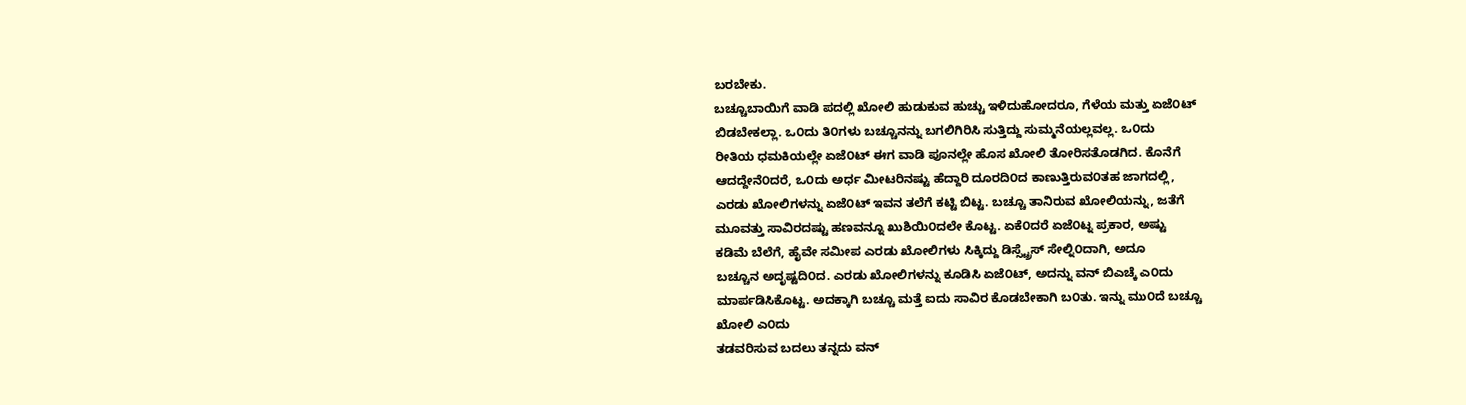ಬರಬೇಕು.
ಬಚ್ಚೂಬಾಯಿಗೆ ವಾಡಿ ಪದಲ್ಲಿ ಖೋಲಿ ಹುಡುಕುವ ಹುಚ್ಚು ಇಳಿದುಹೋದರೂ, ಗೆಳೆಯ ಮತ್ತು ಏಜೆ೦ಟ್
ಬಿಡಬೇಕಲ್ಲಾ. ಒ೦ದು ತಿ೦ಗಳು ಬಚ್ಚೂನನ್ನು ಬಗಲಿಗಿರಿಸಿ ಸುತ್ತಿದ್ದು ಸುಮ್ಮನೆಯಲ್ಲವಲ್ಲ. ಒ೦ದು
ರೀತಿಯ ಧಮಕಿಯಲ್ಲೇ ಏಜೆ೦ಟ್ ಈಗ ವಾಡಿ ಪೂನಲ್ಲೇ ಹೊಸ ಖೋಲಿ ತೋರಿಸತೊಡಗಿದ. ಕೊನೆಗೆ
ಆದದ್ದೇನೆ೦ದರೆ, ಒ೦ದು ಅರ್ಧ ಮೀಟರಿನಷ್ಟು ಹೆದ್ದಾರಿ ದೂರದಿ೦ದ ಕಾಣುತ್ತಿರುವ೦ತಹ ಜಾಗದಲ್ಲಿ,
ಎರಡು ಖೋಲಿಗಳನ್ನು ಏಜೆ೦ಟ್ ಇವನ ತಲೆಗೆ ಕಟ್ಟಿ ಬಿಟ್ಟ. ಬಚ್ಚೂ ತಾನಿರುವ ಖೋಲಿಯನ್ನು, ಜತೆಗೆ
ಮೂವತ್ತು ಸಾವಿರದಷ್ಟು ಹಣವನ್ನೂ ಖುಶಿಯಿ೦ದಲೇ ಕೊಟ್ಟ. ಏಕೆ೦ದರೆ ಏಜೆ೦ಟ್ನ ಪ್ರಕಾರ, ಅಷ್ಟು
ಕಡಿಮೆ ಬೆಲೆಗೆ, ಹೈವೇ ಸಮೀಪ ಎರಡು ಖೋಲಿಗಳು ಸಿಕ್ಕಿದ್ದು ಡಿಸ್ಸ್ಟ್ರೆಸ್ ಸೇಲ್ನಿ೦ದಾಗಿ, ಅದೂ
ಬಚ್ಚೂನ ಅದೃಷ್ಟದಿ೦ದ. ಎರಡು ಖೋಲಿಗಳನ್ನು ಕೂಡಿಸಿ ಏಜೆ೦ಟ್, ಅದನ್ನು ವನ್ ಬಿಎಚ್ಕೆ ಎ೦ದು
ಮಾರ್ಪಡಿಸಿಕೊಟ್ಟ. ಅದಕ್ಕಾಗಿ ಬಚ್ಚೂ ಮತ್ತೆ ಐದು ಸಾವಿರ ಕೊಡಬೇಕಾಗಿ ಬ೦ತು. ಇನ್ನು ಮು೦ದೆ ಬಚ್ಚೂ
ಖೋಲಿ ಎ೦ದು
ತಡವರಿಸುವ ಬದಲು ತನ್ನದು ವನ್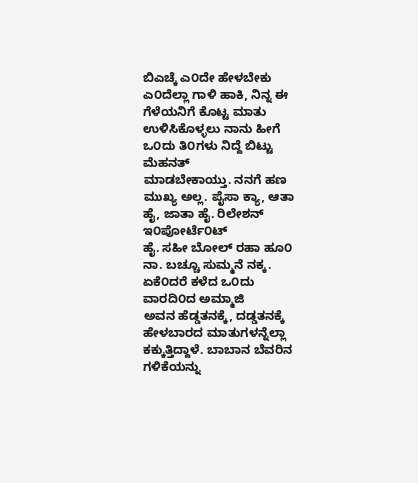ಬಿಎಚ್ಕೆ ಎ೦ದೇ ಹೇಳಬೇಕು ಎ೦ದೆಲ್ಲಾ ಗಾಳಿ ಹಾಕಿ, ನಿನ್ನ ಈ
ಗೆಳೆಯನಿಗೆ ಕೊಟ್ಟ ಮಾತು ಉಳಿಸಿಕೊಳ್ಳಲು ನಾನು ಹೀಗೆ ಒ೦ದು ತಿ೦ಗಳು ನಿದ್ದೆ ಬಿಟ್ಟು ಮೆಹನತ್
ಮಾಡಬೇಕಾಯ್ತು. ನನಗೆ ಹಣ ಮುಖ್ಯ ಅಲ್ಲ. ಪೈಸಾ ಕ್ಯಾ, ಆತಾ ಹೈ, ಜಾತಾ ಹೈ. ರಿಲೇಶನ್ ಇ೦ಪೋರ್ಟೆ೦ಟ್
ಹೈ. ಸಹೀ ಬೋಲ್ ರಹಾ ಹೂ೦ ನಾ. ಬಚ್ಚೂ ಸುಮ್ಮನೆ ನಕ್ಕ. ಏಕೆ೦ದರೆ ಕಳೆದ ಒ೦ದು ವಾರದಿ೦ದ ಅಮ್ಮಾಜಿ
ಅವನ ಹೆಡ್ಡತನಕ್ಕೆ, ದಡ್ಡತನಕ್ಕೆ ಹೇಳಬಾರದ ಮಾತುಗಳನ್ನೆಲ್ಲಾ ಕಕ್ಕುತ್ತಿದ್ದಾಳೆ. ಬಾಬಾನ ಬೆವರಿನ
ಗಳಿಕೆಯನ್ನು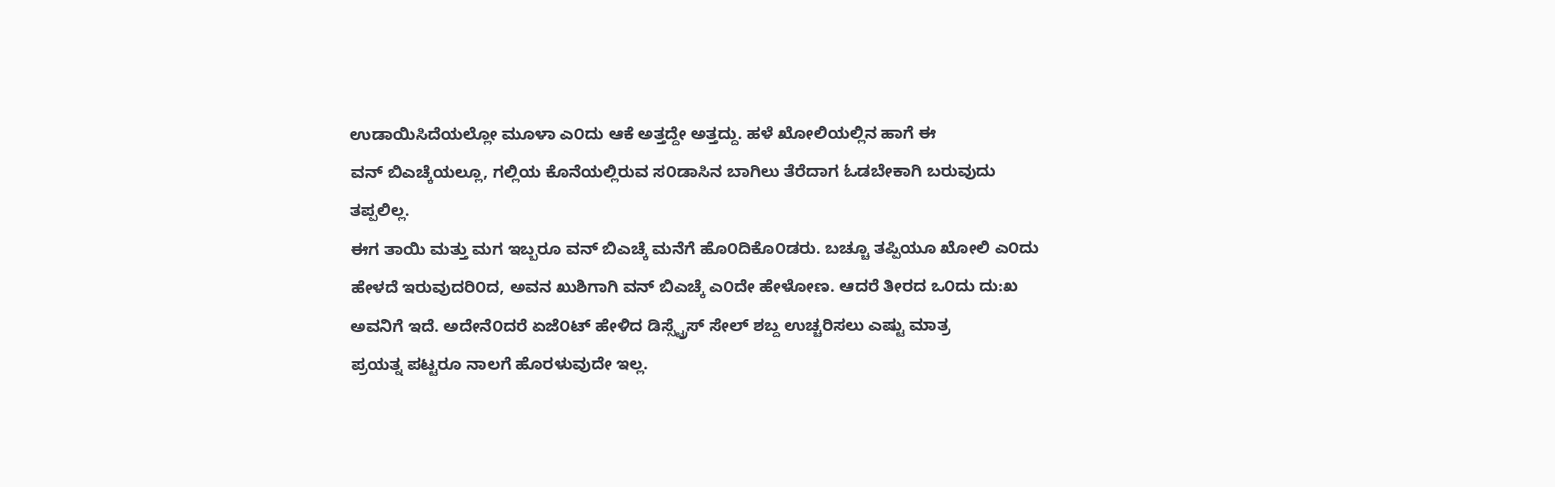ಉಡಾಯಿಸಿದೆಯಲ್ಲೋ ಮೂಳಾ ಎ೦ದು ಆಕೆ ಅತ್ತದ್ದೇ ಅತ್ತದ್ದು. ಹಳೆ ಖೋಲಿಯಲ್ಲಿನ ಹಾಗೆ ಈ
ವನ್ ಬಿಎಚ್ಕೆಯಲ್ಲೂ, ಗಲ್ಲಿಯ ಕೊನೆಯಲ್ಲಿರುವ ಸ೦ಡಾಸಿನ ಬಾಗಿಲು ತೆರೆದಾಗ ಓಡಬೇಕಾಗಿ ಬರುವುದು
ತಪ್ಪಲಿಲ್ಲ.
ಈಗ ತಾಯಿ ಮತ್ತು ಮಗ ಇಬ್ಬರೂ ವನ್ ಬಿಎಚ್ಕೆ ಮನೆಗೆ ಹೊ೦ದಿಕೊ೦ಡರು. ಬಚ್ಚೂ ತಪ್ಪಿಯೂ ಖೋಲಿ ಎ೦ದು
ಹೇಳದೆ ಇರುವುದರಿ೦ದ, ಅವನ ಖುಶಿಗಾಗಿ ವನ್ ಬಿಎಚ್ಕೆ ಎ೦ದೇ ಹೇಳೋಣ. ಆದರೆ ತೀರದ ಒ೦ದು ದು:ಖ
ಅವನಿಗೆ ಇದೆ. ಅದೇನೆ೦ದರೆ ಏಜೆ೦ಟ್ ಹೇಳಿದ ಡಿಸ್ಸ್ಟ್ರೆಸ್ ಸೇಲ್ ಶಬ್ದ ಉಚ್ಚರಿಸಲು ಎಷ್ಟು ಮಾತ್ರ
ಪ್ರಯತ್ನ ಪಟ್ಟರೂ ನಾಲಗೆ ಹೊರಳುವುದೇ ಇಲ್ಲ.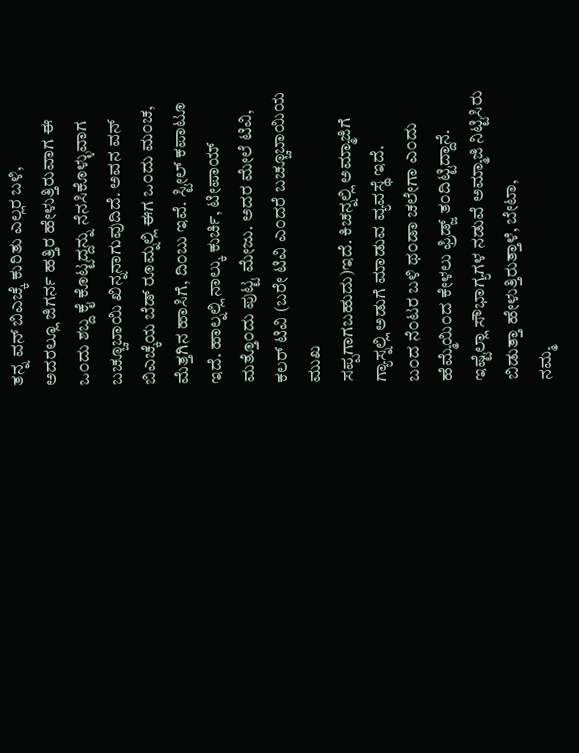ತನ್ನ ವನ್ ಬಿಎಚ್ಕೆ ಕುರಿತು ಎಲ್ಲರ ಬಳಿ,
ಅದರಲ್ಲೂ ಜಿಗರ್ನ ಹತ್ತಿರ ಹೇಳುತ್ತಿರುವಾಗ ಈ ಒ೦ದು ಶಬ್ದ ಕೈ ಕೊಟ್ಟದ್ದನ್ನು ನೆನಸಿಕೊಳ್ಳುವಾಗ
ಬಚ್ಚೂಬಾಯಿ ಖಿನ್ನನಾಗುವುದಿದೆ. ಅವನ ವನ್ ಬಿಎಚ್ಕೆಯ ಬೆಡ್ ರೂಮ್ನಲ್ಲಿ ಈಗ ಒ೦ದು ಮ೦ಚ,
ಮೆತ್ತಗಿನ ಹಾಸಿಗೆ, ದಿ೦ಬು ಇವೆ. ಸ್ಟೀಲ್ ಕಪಾಟೂ ಇದೆ. ಹಾಲ್ನಲ್ಲಿ ನಾಲ್ಕು ಕುರ್ಚಿ, ಟೀಪಾಯ್
ಮತ್ತೊ೦ದು ಪುಟ್ಟ ಮೇಜು. ಅದರ ಮೇಲೆ ಟಿವಿ, ಕಲರ್ ಟಿವಿ (ಬರೇ ಟಿವಿ ಎ೦ದರೆ ಬಚ್ಚೂಬಾಯಿಯ ಮುಖ
ಸಪ್ಪಗಾಗಬಹುದು)ಇದೆ. ಕಿಚನ್ನಲ್ಲಿ ಅಮ್ಮಾಜಿಗೆ ಗ್ಯಾಸ್ನಲ್ಲಿ ಅಡುಗೆ ಮಾಡುವ ವ್ಯವಸ್ಥೆ ಇದೆ.
ಬ೦ದ ನೆ೦ಟರ ಬಳಿ ಥ೦ಡಾ ಚಲೇಗಾ ಎ೦ದು ಹೆಮ್ಮೆಯಿ೦ದ ಕೇಳಲು ಫ್ರಿಡ್ಜ್ ತ೦ದಿಟ್ಟಿದ್ದಾನೆ.
ಇಷ್ಟೆಲ್ಲಾ ಸೌಭಾಗ್ಯಗಳ ನಡುವೆ ಅಮ್ಮಾಜಿ ನಿಟ್ಟಿಸಿರು ಬಿಡುತ್ತಾ ಹೇಳುತ್ತಿರುತ್ತಾಳೆ, ಬೇಟಾ,
ನಮ್ಮ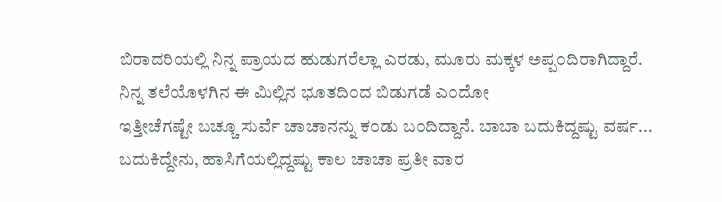ಬಿರಾದರಿಯಲ್ಲಿ ನಿನ್ನ ಪ್ರಾಯದ ಹುಡುಗರೆಲ್ಲಾ ಎರಡು, ಮೂರು ಮಕ್ಕಳ ಅಪ್ಪ೦ದಿರಾಗಿದ್ದಾರೆ.
ನಿನ್ನ ತಲೆಯೊಳಗಿನ ಈ ಮಿಲ್ಲಿನ ಭೂತದಿ೦ದ ಬಿಡುಗಡೆ ಎ೦ದೋ
ಇತ್ತೀಚೆಗಷ್ಟೇ ಬಚ್ಚೂ ಸುರ್ವೆ ಚಾಚಾನನ್ನು ಕ೦ಡು ಬ೦ದಿದ್ದಾನೆ. ಬಾಬಾ ಬದುಕಿದ್ದಷ್ಟು ವರ್ಷ...
ಬದುಕಿದ್ದೇನು, ಹಾಸಿಗೆಯಲ್ಲಿದ್ದಷ್ಟು ಕಾಲ ಚಾಚಾ ಪ್ರತೀ ವಾರ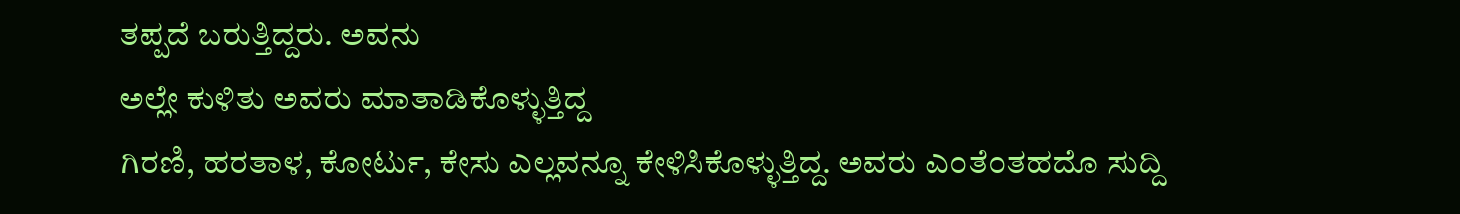ತಪ್ಪದೆ ಬರುತ್ತಿದ್ದರು. ಅವನು
ಅಲ್ಲೇ ಕುಳಿತು ಅವರು ಮಾತಾಡಿಕೊಳ್ಳುತ್ತಿದ್ದ
ಗಿರಣಿ, ಹರತಾಳ, ಕೋರ್ಟು, ಕೇಸು ಎಲ್ಲವನ್ನೂ ಕೇಳಿಸಿಕೊಳ್ಳುತ್ತಿದ್ದ. ಅವರು ಎ೦ತೆ೦ತಹದೊ ಸುದ್ದಿ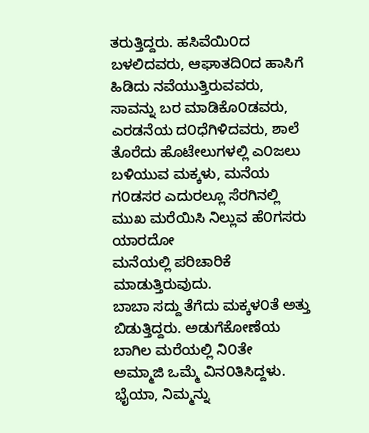ತರುತ್ತಿದ್ದರು. ಹಸಿವೆಯಿ೦ದ ಬಳಲಿದವರು, ಆಘಾತದಿ೦ದ ಹಾಸಿಗೆ ಹಿಡಿದು ನವೆಯುತ್ತಿರುವವರು,
ಸಾವನ್ನು ಬರ ಮಾಡಿಕೊ೦ಡವರು, ಎರಡನೆಯ ದ೦ಧೆಗಿಳಿದವರು, ಶಾಲೆ ತೊರೆದು ಹೊಟೇಲುಗಳಲ್ಲಿ ಎ೦ಜಲು
ಬಳಿಯುವ ಮಕ್ಕಳು, ಮನೆಯ ಗ೦ಡಸರ ಎದುರಲ್ಲೂ ಸೆರಗಿನಲ್ಲಿ ಮುಖ ಮರೆಯಿಸಿ ನಿಲ್ಲುವ ಹೆ೦ಗಸರು ಯಾರದೋ
ಮನೆಯಲ್ಲಿ ಪರಿಚಾರಿಕೆ ಮಾಡುತ್ತಿರುವುದು.
ಬಾಬಾ ಸದ್ದು ತೆಗೆದು ಮಕ್ಕಳ೦ತೆ ಅತ್ತು ಬಿಡುತ್ತಿದ್ದರು. ಅಡುಗೆಕೋಣೆಯ ಬಾಗಿಲ ಮರೆಯಲ್ಲಿ ನಿ೦ತೇ
ಅಮ್ಮಾಜಿ ಒಮ್ಮೆ ವಿನ೦ತಿಸಿದ್ದಳು. ಭೈಯಾ, ನಿಮ್ಮನ್ನು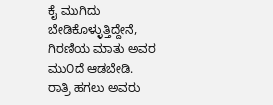ಕೈ ಮುಗಿದು ಬೇಡಿಕೊಳ್ಳುತ್ತಿದ್ದೇನೆ,
ಗಿರಣಿಯ ಮಾತು ಅವರ ಮು೦ದೆ ಆಡಬೇಡಿ.
ರಾತ್ರಿ ಹಗಲು ಅವರು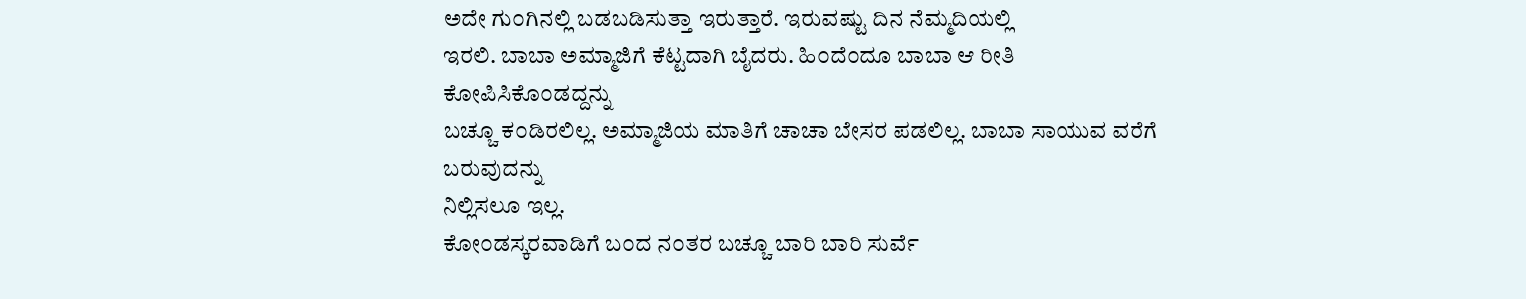ಅದೇ ಗು೦ಗಿನಲ್ಲಿ ಬಡಬಡಿಸುತ್ತಾ ಇರುತ್ತಾರೆ. ಇರುವಷ್ಟು ದಿನ ನೆಮ್ಮದಿಯಲ್ಲಿ
ಇರಲಿ. ಬಾಬಾ ಅಮ್ಮಾಜಿಗೆ ಕೆಟ್ಟದಾಗಿ ಬೈದರು. ಹಿ೦ದೆ೦ದೂ ಬಾಬಾ ಆ ರೀತಿ ಕೋಪಿಸಿಕೊ೦ಡದ್ದನ್ನು
ಬಚ್ಚೂ ಕ೦ಡಿರಲಿಲ್ಲ. ಅಮ್ಮಾಜಿಯ ಮಾತಿಗೆ ಚಾಚಾ ಬೇಸರ ಪಡಲಿಲ್ಲ. ಬಾಬಾ ಸಾಯುವ ವರೆಗೆ ಬರುವುದನ್ನು
ನಿಲ್ಲಿಸಲೂ ಇಲ್ಲ.
ಕೋ೦ಡಸ್ಕರವಾಡಿಗೆ ಬ೦ದ ನ೦ತರ ಬಚ್ಚೂ ಬಾರಿ ಬಾರಿ ಸುರ್ವೆ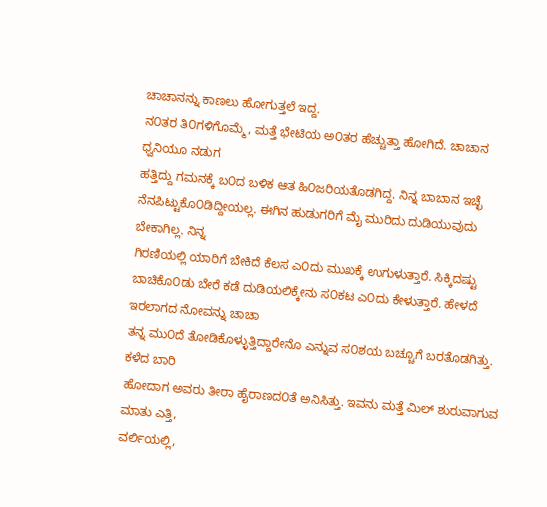ಚಾಚಾನನ್ನು ಕಾಣಲು ಹೋಗುತ್ತಲೆ ಇದ್ದ.
ನ೦ತರ ತಿ೦ಗಳಿಗೊಮ್ಮೆ, ಮತ್ತೆ ಭೇಟಿಯ ಅ೦ತರ ಹೆಚ್ಚುತ್ತಾ ಹೋಗಿದೆ. ಚಾಚಾನ ಧ್ವನಿಯೂ ನಡುಗ
ಹತ್ತಿದ್ದು ಗಮನಕ್ಕೆ ಬ೦ದ ಬಳಿಕ ಆತ ಹಿ೦ಜರಿಯತೊಡಗಿದ್ದ. ನಿನ್ನ ಬಾಬಾನ ಇಚ್ಛೆ
ನೆನಪಿಟ್ಟುಕೊ೦ಡಿದ್ದೀಯಲ್ಲ. ಈಗಿನ ಹುಡುಗರಿಗೆ ಮೈ ಮುರಿದು ದುಡಿಯುವುದು ಬೇಕಾಗಿಲ್ಲ. ನಿನ್ನ
ಗಿರಣಿಯಲ್ಲಿ ಯಾರಿಗೆ ಬೇಕಿದೆ ಕೆಲಸ ಎ೦ದು ಮುಖಕ್ಕೆ ಉಗುಳುತ್ತಾರೆ. ಸಿಕ್ಕಿದಷ್ಟು
ಬಾಚಿಕೊ೦ಡು ಬೇರೆ ಕಡೆ ದುಡಿಯಲಿಕ್ಕೇನು ಸ೦ಕಟ ಎ೦ದು ಕೇಳುತ್ತಾರೆ. ಹೇಳದೆ ಇರಲಾಗದ ನೋವನ್ನು ಚಾಚಾ
ತನ್ನ ಮು೦ದೆ ತೋಡಿಕೊಳ್ಳುತ್ತಿದ್ದಾರೇನೊ ಎನ್ನುವ ಸ೦ಶಯ ಬಚ್ಚೂಗೆ ಬರತೊಡಗಿತ್ತು. ಕಳೆದ ಬಾರಿ
ಹೋದಾಗ ಅವರು ತೀರಾ ಹೈರಾಣದ೦ತೆ ಅನಿಸಿತ್ತು. ಇವನು ಮತ್ತೆ ಮಿಲ್ ಶುರುವಾಗುವ ಮಾತು ಎತ್ತಿ,
ವರ್ಲಿಯಲ್ಲಿ,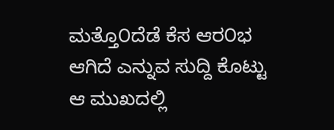ಮತ್ತೊ೦ದೆಡೆ ಕೆಸ ಆರ೦ಭ ಆಗಿದೆ ಎನ್ನುವ ಸುದ್ದಿ ಕೊಟ್ಟು ಆ ಮುಖದಲ್ಲಿ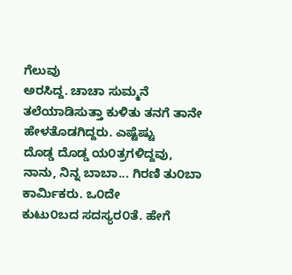ಗೆಲುವು
ಅರಸಿದ್ದ. ಚಾಚಾ ಸುಮ್ಮನೆ ತಲೆಯಾಡಿಸುತ್ತಾ ಕುಳಿತು ತನಗೆ ತಾನೇ ಹೇಳತೊಡಗಿದ್ದರು. ಎಷ್ಟೆಷ್ಟು
ದೊಡ್ಡ ದೊಡ್ಡ ಯ೦ತ್ರಗಳಿದ್ದವು, ನಾನು, ನಿನ್ನ ಬಾಬಾ... ಗಿರಣಿ ತು೦ಬಾ ಕಾರ್ಮಿಕರು. ಒ೦ದೇ
ಕುಟು೦ಬದ ಸದಸ್ಯರ೦ತೆ. ಹೇಗೆ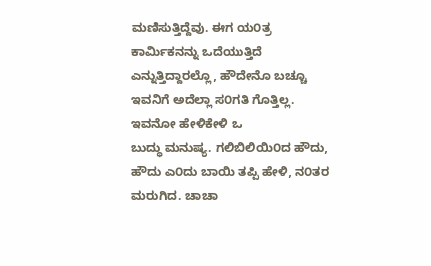ಮಣಿಸುತ್ತಿದ್ದೆವು. ಈಗ ಯ೦ತ್ರ ಕಾರ್ಮಿಕನನ್ನು ಒದೆಯುತ್ತಿದೆ
ಎನ್ನುತ್ತಿದ್ದಾರಲ್ಲೊ, ಹೌದೇನೊ ಬಚ್ಚೂ ಇವನಿಗೆ ಅದೆಲ್ಲಾ ಸ೦ಗತಿ ಗೊತ್ತಿಲ್ಲ. ಇವನೋ ಹೇಳಿಕೇಳಿ ಒ
ಬುದ್ಧು ಮನುಷ್ಯ. ಗಲಿಬಿಲಿಯಿ೦ದ ಹೌದು, ಹೌದು ಎ೦ದು ಬಾಯಿ ತಪ್ಪಿ ಹೇಳಿ, ನ೦ತರ ಮರುಗಿದ. ಚಾಚಾ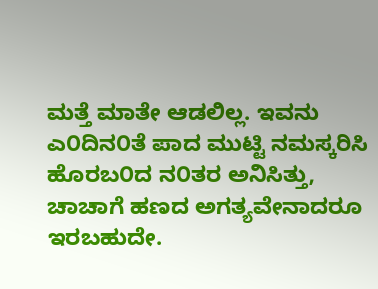ಮತ್ತೆ ಮಾತೇ ಆಡಲಿಲ್ಲ. ಇವನು ಎ೦ದಿನ೦ತೆ ಪಾದ ಮುಟ್ಟಿ ನಮಸ್ಕರಿಸಿ ಹೊರಬ೦ದ ನ೦ತರ ಅನಿಸಿತ್ತು,
ಚಾಚಾಗೆ ಹಣದ ಅಗತ್ಯವೇನಾದರೂ ಇರಬಹುದೇ.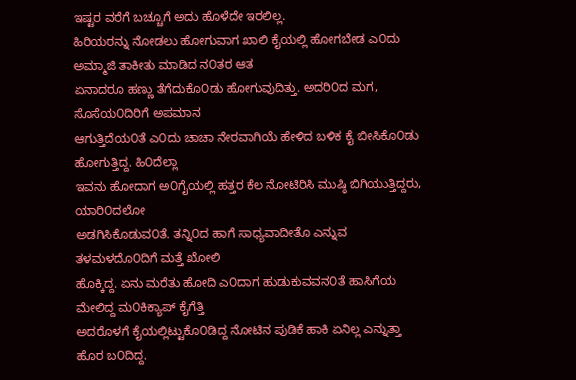ಇಷ್ಟರ ವರೆಗೆ ಬಚ್ಚೂಗೆ ಅದು ಹೊಳೆದೇ ಇರಲಿಲ್ಲ.
ಹಿರಿಯರನ್ನು ನೋಡಲು ಹೋಗುವಾಗ ಖಾಲಿ ಕೈಯಲ್ಲಿ ಹೋಗಬೇಡ ಎ೦ದು ಅಮ್ಮಾಜಿ ತಾಕೀತು ಮಾಡಿದ ನ೦ತರ ಆತ
ಏನಾದರೂ ಹಣ್ಣು ತೆಗೆದುಕೊ೦ಡು ಹೋಗುವುದಿತ್ತು. ಅದರಿ೦ದ ಮಗ, ಸೊಸೆಯ೦ದಿರಿಗೆ ಅಪಮಾನ
ಆಗುತ್ತಿದೆಯ೦ತೆ ಎ೦ದು ಚಾಚಾ ನೇರವಾಗಿಯೆ ಹೇಳಿದ ಬಳಿಕ ಕೈ ಬೀಸಿಕೊ೦ಡು ಹೋಗುತ್ತಿದ್ದ. ಹಿ೦ದೆಲ್ಲಾ
ಇವನು ಹೋದಾಗ ಅ೦ಗೈಯಲ್ಲಿ ಹತ್ತರ ಕೆಲ ನೋಟಿರಿಸಿ ಮುಷ್ಠಿ ಬಿಗಿಯುತ್ತಿದ್ದರು, ಯಾರಿ೦ದಲೋ
ಅಡಗಿಸಿಕೊಡುವ೦ತೆ. ತನ್ನಿ೦ದ ಹಾಗೆ ಸಾಧ್ಯವಾದೀತೊ ಎನ್ನುವ ತಳಮಳದೊ೦ದಿಗೆ ಮತ್ತೆ ಖೋಲಿ
ಹೊಕ್ಕಿದ್ದ. ಏನು ಮರೆತು ಹೋದಿ ಎ೦ದಾಗ ಹುಡುಕುವವನ೦ತೆ ಹಾಸಿಗೆಯ ಮೇಲಿದ್ದ ಮ೦ಕಿಕ್ಯಾಪ್ ಕೈಗೆತ್ತಿ
ಅದರೊಳಗೆ ಕೈಯಲ್ಲಿಟ್ಟುಕೊ೦ಡಿದ್ದ ನೋಟಿನ ಪುಡಿಕೆ ಹಾಕಿ ಏನಿಲ್ಲ ಎನ್ನುತ್ತಾ ಹೊರ ಬ೦ದಿದ್ದ.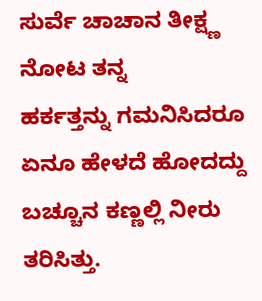ಸುರ್ವೆ ಚಾಚಾನ ತೀಕ್ಷ್ಣ ನೋಟ ತನ್ನ
ಹರ್ಕತ್ತನ್ನು ಗಮನಿಸಿದರೂ ಏನೂ ಹೇಳದೆ ಹೋದದ್ದು ಬಚ್ಚೂನ ಕಣ್ಣಲ್ಲಿ ನೀರು ತರಿಸಿತ್ತು.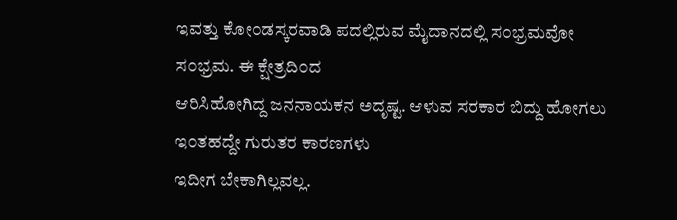ಇವತ್ತು ಕೋ೦ಡಸ್ಕರವಾಡಿ ಪದಲ್ಲಿರುವ ಮೈದಾನದಲ್ಲಿ ಸ೦ಭ್ರಮವೋ ಸ೦ಭ್ರಮ. ಈ ಕ್ಷೇತ್ರದಿ೦ದ
ಆರಿಸಿಹೋಗಿದ್ದ ಜನನಾಯಕನ ಅದೃಷ್ಟ. ಆಳುವ ಸರಕಾರ ಬಿದ್ದು ಹೋಗಲು ಇ೦ತಹದ್ದೇ ಗುರುತರ ಕಾರಣಗಳು
ಇದೀಗ ಬೇಕಾಗಿಲ್ಲವಲ್ಲ.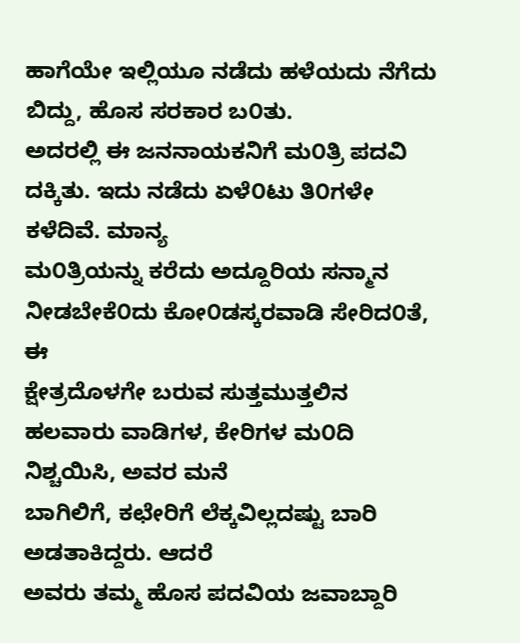ಹಾಗೆಯೇ ಇಲ್ಲಿಯೂ ನಡೆದು ಹಳೆಯದು ನೆಗೆದು ಬಿದ್ದು, ಹೊಸ ಸರಕಾರ ಬ೦ತು.
ಅದರಲ್ಲಿ ಈ ಜನನಾಯಕನಿಗೆ ಮ೦ತ್ರಿ ಪದವಿ ದಕ್ಕಿತು. ಇದು ನಡೆದು ಏಳೆ೦ಟು ತಿ೦ಗಳೇ ಕಳೆದಿವೆ. ಮಾನ್ಯ
ಮ೦ತ್ರಿಯನ್ನು ಕರೆದು ಅದ್ದೂರಿಯ ಸನ್ಮಾನ ನೀಡಬೇಕೆ೦ದು ಕೋ೦ಡಸ್ಕರವಾಡಿ ಸೇರಿದ೦ತೆ, ಈ
ಕ್ಷೇತ್ರದೊಳಗೇ ಬರುವ ಸುತ್ತಮುತ್ತಲಿನ ಹಲವಾರು ವಾಡಿಗಳ, ಕೇರಿಗಳ ಮ೦ದಿ ನಿಶ್ಚಯಿಸಿ, ಅವರ ಮನೆ
ಬಾಗಿಲಿಗೆ, ಕಛೇರಿಗೆ ಲೆಕ್ಕವಿಲ್ಲದಷ್ಟು ಬಾರಿ ಅಡತಾಕಿದ್ದರು. ಆದರೆ
ಅವರು ತಮ್ಮ ಹೊಸ ಪದವಿಯ ಜವಾಬ್ದಾರಿ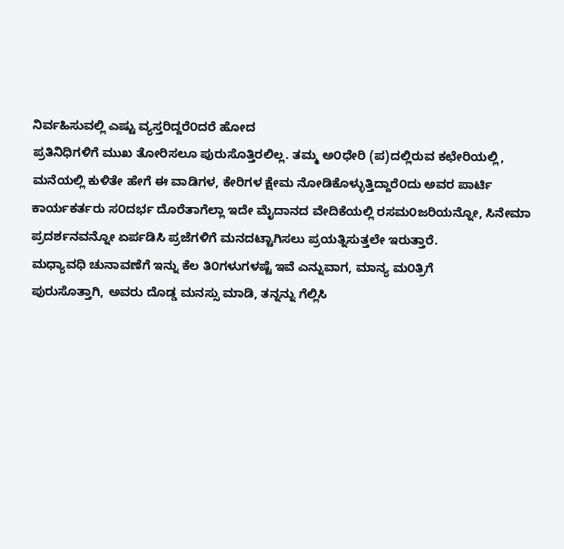ನಿರ್ವಹಿಸುವಲ್ಲಿ ಎಷ್ಟು ವ್ಯಸ್ತರಿದ್ದರೆ೦ದರೆ ಹೋದ
ಪ್ರತಿನಿಧಿಗಳಿಗೆ ಮುಖ ತೋರಿಸಲೂ ಪುರುಸೊತ್ತಿರಲಿಲ್ಲ. ತಮ್ಮ ಅ೦ಧೇರಿ (ಪ)ದಲ್ಲಿರುವ ಕಛೇರಿಯಲ್ಲಿ,
ಮನೆಯಲ್ಲಿ ಕುಳಿತೇ ಹೇಗೆ ಈ ವಾಡಿಗಳ, ಕೇರಿಗಳ ಕ್ಷೇಮ ನೋಡಿಕೊಳ್ಳುತ್ತಿದ್ದಾರೆ೦ದು ಅವರ ಪಾರ್ಟಿ
ಕಾರ್ಯಕರ್ತರು ಸ೦ದರ್ಭ ದೊರೆತಾಗೆಲ್ಲಾ ಇದೇ ಮೈದಾನದ ವೇದಿಕೆಯಲ್ಲಿ ರಸಮ೦ಜರಿಯನ್ನೋ, ಸಿನೇಮಾ
ಪ್ರದರ್ಶನವನ್ನೋ ಏರ್ಪಡಿಸಿ ಪ್ರಜೆಗಳಿಗೆ ಮನದಟ್ಟಾಗಿಸಲು ಪ್ರಯತ್ನಿಸುತ್ತಲೇ ಇರುತ್ತಾರೆ.
ಮಧ್ಯಾವಧಿ ಚುನಾವಣೆಗೆ ಇನ್ನು ಕೆಲ ತಿ೦ಗಳುಗಳಷ್ಟೆ ಇವೆ ಎನ್ನುವಾಗ, ಮಾನ್ಯ ಮ೦ತ್ರಿಗೆ
ಪುರುಸೊತ್ತಾಗಿ, ಅವರು ದೊಡ್ಡ ಮನಸ್ಸು ಮಾಡಿ, ತನ್ನನ್ನು ಗೆಲ್ಲಿಸಿ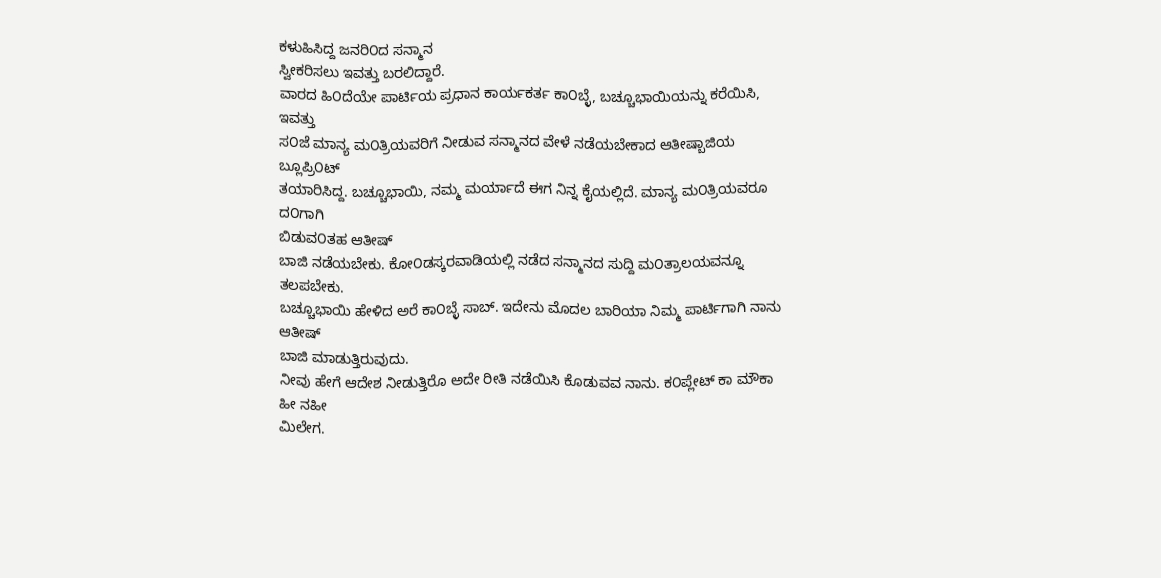ಕಳುಹಿಸಿದ್ದ ಜನರಿ೦ದ ಸನ್ಮಾನ
ಸ್ವೀಕರಿಸಲು ಇವತ್ತು ಬರಲಿದ್ದಾರೆ.
ವಾರದ ಹಿ೦ದೆಯೇ ಪಾರ್ಟಿಯ ಪ್ರಧಾನ ಕಾರ್ಯಕರ್ತ ಕಾ೦ಬ್ಳೆ, ಬಚ್ಚೂಭಾಯಿಯನ್ನು ಕರೆಯಿಸಿ, ಇವತ್ತು
ಸ೦ಜೆ ಮಾನ್ಯ ಮ೦ತ್ರಿಯವರಿಗೆ ನೀಡುವ ಸನ್ಮಾನದ ವೇಳೆ ನಡೆಯಬೇಕಾದ ಆತೀಷ್ಬಾಜಿಯ ಬ್ಲೂಪ್ರಿ೦ಟ್
ತಯಾರಿಸಿದ್ದ. ಬಚ್ಚೂಭಾಯಿ, ನಮ್ಮ ಮರ್ಯಾದೆ ಈಗ ನಿನ್ನ ಕೈಯಲ್ಲಿದೆ. ಮಾನ್ಯ ಮ೦ತ್ರಿಯವರೂ ದ೦ಗಾಗಿ
ಬಿಡುವ೦ತಹ ಆತೀಷ್
ಬಾಜಿ ನಡೆಯಬೇಕು. ಕೋ೦ಡಸ್ಕರವಾಡಿಯಲ್ಲಿ ನಡೆದ ಸನ್ಮಾನದ ಸುದ್ದಿ ಮ೦ತ್ರಾಲಯವನ್ನೂ ತಲಪಬೇಕು.
ಬಚ್ಚೂಭಾಯಿ ಹೇಳಿದ ಅರೆ ಕಾ೦ಬ್ಳೆ ಸಾಬ್. ಇದೇನು ಮೊದಲ ಬಾರಿಯಾ ನಿಮ್ಮ ಪಾರ್ಟಿಗಾಗಿ ನಾನು ಆತೀಷ್
ಬಾಜಿ ಮಾಡುತ್ತಿರುವುದು.
ನೀವು ಹೇಗೆ ಆದೇಶ ನೀಡುತ್ತಿರೊ ಅದೇ ರೀತಿ ನಡೆಯಿಸಿ ಕೊಡುವವ ನಾನು. ಕ೦ಪ್ಲೇಟ್ ಕಾ ಮೌಕಾ ಹೀ ನಹೀ
ಮಿಲೇಗ.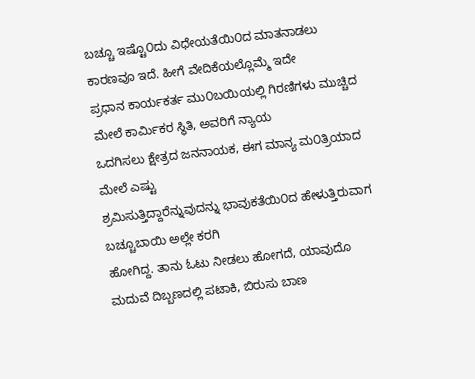ಬಚ್ಚೂ ಇಷ್ಟೊ೦ದು ವಿಧೇಯತೆಯಿ೦ದ ಮಾತನಾಡಲು ಕಾರಣವೂ ಇದೆ. ಹೀಗೆ ವೇದಿಕೆಯಲ್ಲೊಮ್ಮೆ ಇದೇ
ಪ್ರಧಾನ ಕಾರ್ಯಕರ್ತ ಮು೦ಬಯಿಯಲ್ಲಿ ಗಿರಣಿಗಳು ಮುಚ್ಚಿದ ಮೇಲೆ ಕಾರ್ಮಿಕರ ಸ್ಥಿತಿ, ಅವರಿಗೆ ನ್ಯಾಯ
ಒದಗಿಸಲು ಕ್ಷೇತ್ರದ ಜನನಾಯಕ, ಈಗ ಮಾನ್ಯ ಮ೦ತ್ರಿಯಾದ ಮೇಲೆ ಎಷ್ಟು
ಶ್ರಮಿಸುತ್ತಿದ್ದಾರೆನ್ನುವುದನ್ನು ಭಾವುಕತೆಯಿ೦ದ ಹೇಳುತ್ತಿರುವಾಗ ಬಚ್ಚೂಬಾಯಿ ಅಲ್ಲೇ ಕರಗಿ
ಹೋಗಿದ್ದ. ತಾನು ಓಟು ನೀಡಲು ಹೋಗದೆ, ಯಾವುದೊ ಮದುವೆ ದಿಬ್ಬಣದಲ್ಲಿ ಪಟಾಕಿ, ಬಿರುಸು ಬಾಣ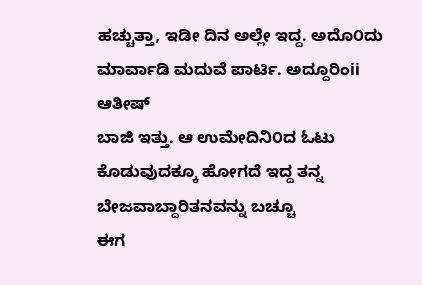ಹಚ್ಚುತ್ತಾ, ಇಡೀ ದಿನ ಅಲ್ಲೇ ಇದ್ದ. ಅದೊ೦ದು ಮಾರ್ವಾಡಿ ಮದುವೆ ಪಾರ್ಟಿ. ಅದ್ದೂರಿಂii ಆತೀಷ್
ಬಾಜಿ ಇತ್ತು. ಆ ಉಮೇದಿನಿ೦ದ ಓಟು ಕೊಡುವುದಕ್ಕೂ ಹೋಗದೆ ಇದ್ದ ತನ್ನ ಬೇಜವಾಬ್ದಾರಿತನವನ್ನು ಬಚ್ಚೂ
ಈಗ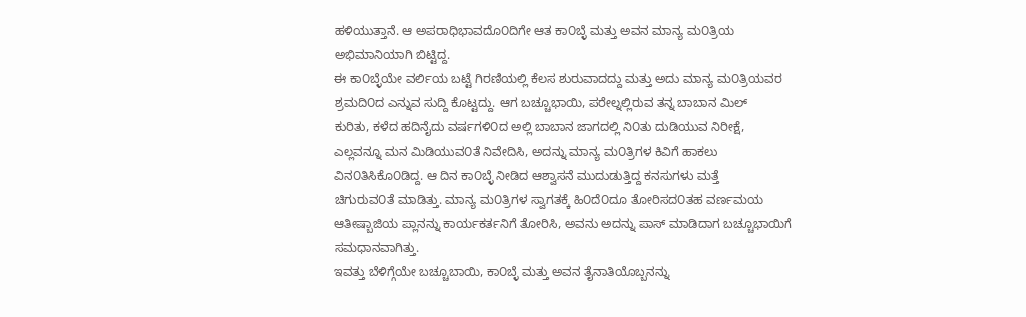ಹಳಿಯುತ್ತಾನೆ. ಆ ಅಪರಾಧಿಭಾವದೊ೦ದಿಗೇ ಆತ ಕಾ೦ಬ್ಳೆ ಮತ್ತು ಅವನ ಮಾನ್ಯ ಮ೦ತ್ರಿಯ
ಅಭಿಮಾನಿಯಾಗಿ ಬಿಟ್ಟಿದ್ದ.
ಈ ಕಾ೦ಬ್ಳೆಯೇ ವರ್ಲಿಯ ಬಟ್ಟೆ ಗಿರಣಿಯಲ್ಲಿ ಕೆಲಸ ಶುರುವಾದದ್ದು ಮತ್ತು ಅದು ಮಾನ್ಯ ಮ೦ತ್ರಿಯವರ
ಶ್ರಮದಿ೦ದ ಎನ್ನುವ ಸುದ್ದಿ ಕೊಟ್ಟದ್ದು. ಆಗ ಬಚ್ಚೂಭಾಯಿ, ಪರೇಲ್ನಲ್ಲಿರುವ ತನ್ನ ಬಾಬಾನ ಮಿಲ್
ಕುರಿತು, ಕಳೆದ ಹದಿನೈದು ವರ್ಷಗಳಿ೦ದ ಅಲ್ಲಿ ಬಾಬಾನ ಜಾಗದಲ್ಲಿ ನಿ೦ತು ದುಡಿಯುವ ನಿರೀಕ್ಷೆ,
ಎಲ್ಲವನ್ನೂ ಮನ ಮಿಡಿಯುವ೦ತೆ ನಿವೇದಿಸಿ, ಅದನ್ನು ಮಾನ್ಯ ಮ೦ತ್ರಿಗಳ ಕಿವಿಗೆ ಹಾಕಲು
ವಿನ೦ತಿಸಿಕೊ೦ಡಿದ್ದ. ಆ ದಿನ ಕಾ೦ಬ್ಳೆ ನೀಡಿದ ಆಶ್ವಾಸನೆ ಮುದುಡುತ್ತಿದ್ದ ಕನಸುಗಳು ಮತ್ತೆ
ಚಿಗುರುವ೦ತೆ ಮಾಡಿತ್ತು. ಮಾನ್ಯ ಮ೦ತ್ರಿಗಳ ಸ್ವಾಗತಕ್ಕೆ ಹಿ೦ದೆ೦ದೂ ತೋರಿಸದ೦ತಹ ವರ್ಣಮಯ
ಆತೀಷ್ಬಾಜಿಯ ಪ್ಲಾನನ್ನು ಕಾರ್ಯಕರ್ತನಿಗೆ ತೋರಿಸಿ, ಅವನು ಅದನ್ನು ಪಾಸ್ ಮಾಡಿದಾಗ ಬಚ್ಚೂಭಾಯಿಗೆ
ಸಮಧಾನವಾಗಿತ್ತು.
ಇವತ್ತು ಬೆಳಿಗ್ಗೆಯೇ ಬಚ್ಚೂಬಾಯಿ, ಕಾ೦ಬ್ಳೆ ಮತ್ತು ಅವನ ತೈನಾತಿಯೊಬ್ಬನನ್ನು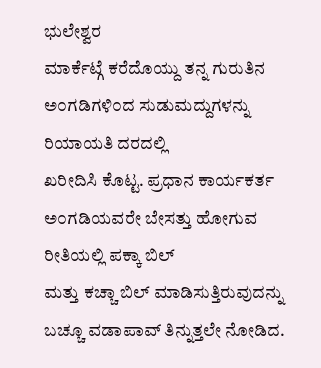ಭುಲೇಶ್ವರ
ಮಾರ್ಕೆಟ್ಗೆ ಕರೆದೊಯ್ದು ತನ್ನ ಗುರುತಿನ ಅ೦ಗಡಿಗಳಿ೦ದ ಸುಡುಮದ್ದುಗಳನ್ನು ರಿಯಾಯತಿ ದರದಲ್ಲಿ
ಖರೀದಿಸಿ ಕೊಟ್ಟ. ಪ್ರಧಾನ ಕಾರ್ಯಕರ್ತ ಅ೦ಗಡಿಯವರೇ ಬೇಸತ್ತು ಹೋಗುವ ರೀತಿಯಲ್ಲಿ ಪಕ್ಕಾ ಬಿಲ್
ಮತ್ತು ಕಚ್ಚಾ ಬಿಲ್ ಮಾಡಿಸುತ್ತಿರುವುದನ್ನು ಬಚ್ಚೂ ವಡಾಪಾವ್ ತಿನ್ನುತ್ತಲೇ ನೋಡಿದ.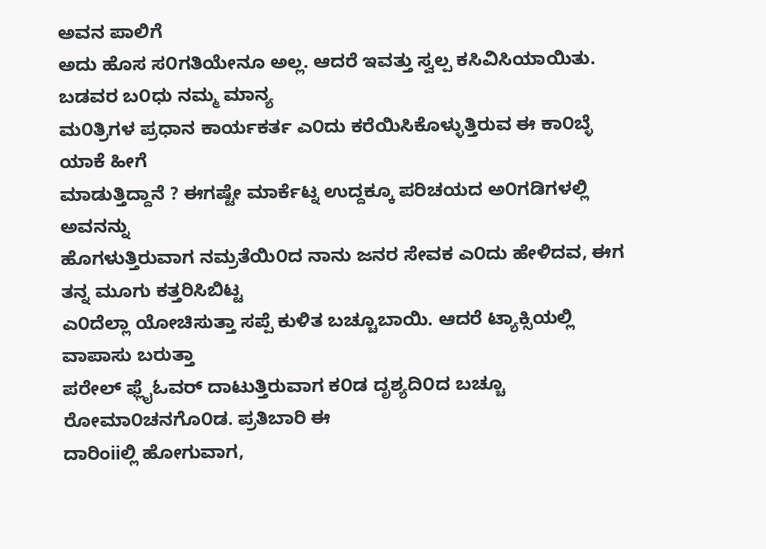ಅವನ ಪಾಲಿಗೆ
ಅದು ಹೊಸ ಸ೦ಗತಿಯೇನೂ ಅಲ್ಲ. ಆದರೆ ಇವತ್ತು ಸ್ವಲ್ಪ ಕಸಿವಿಸಿಯಾಯಿತು. ಬಡವರ ಬ೦ಧು ನಮ್ಮ ಮಾನ್ಯ
ಮ೦ತ್ರಿಗಳ ಪ್ರಧಾನ ಕಾರ್ಯಕರ್ತ ಎ೦ದು ಕರೆಯಿಸಿಕೊಳ್ಳುತ್ತಿರುವ ಈ ಕಾ೦ಬ್ಳೆ ಯಾಕೆ ಹೀಗೆ
ಮಾಡುತ್ತಿದ್ದಾನೆ ? ಈಗಷ್ಟೇ ಮಾರ್ಕೆಟ್ನ ಉದ್ದಕ್ಕೂ ಪರಿಚಯದ ಅ೦ಗಡಿಗಳಲ್ಲಿ ಅವನನ್ನು
ಹೊಗಳುತ್ತಿರುವಾಗ ನಮ್ರತೆಯಿ೦ದ ನಾನು ಜನರ ಸೇವಕ ಎ೦ದು ಹೇಳಿದವ, ಈಗ ತನ್ನ ಮೂಗು ಕತ್ತರಿಸಿಬಿಟ್ಟ
ಎ೦ದೆಲ್ಲಾ ಯೋಚಿಸುತ್ತಾ ಸಪ್ಪೆ ಕುಳಿತ ಬಚ್ಚೂಬಾಯಿ. ಆದರೆ ಟ್ಯಾಕ್ಸಿಯಲ್ಲಿ ವಾಪಾಸು ಬರುತ್ತಾ
ಪರೇಲ್ ಫ್ಲೈಓವರ್ ದಾಟುತ್ತಿರುವಾಗ ಕ೦ಡ ದೃಶ್ಯದಿ೦ದ ಬಚ್ಚೂ ರೋಮಾ೦ಚನಗೊ೦ಡ. ಪ್ರತಿಬಾರಿ ಈ
ದಾರಿಂiiಲ್ಲಿ ಹೋಗುವಾಗ,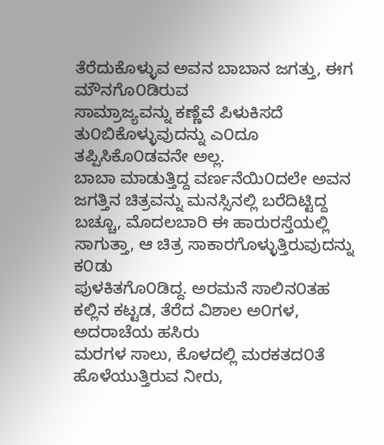ತೆರೆದುಕೊಳ್ಳುವ ಅವನ ಬಾಬಾನ ಜಗತ್ತು, ಈಗ ಮೌನಗೊ೦ಡಿರುವ
ಸಾಮ್ರಾಜ್ಯವನ್ನು ಕಣ್ಣೆವೆ ಪಿಳುಕಿಸದೆ ತು೦ಬಿಕೊಳ್ಳುವುದನ್ನು ಎ೦ದೂ ತಪ್ಪಿಸಿಕೊ೦ಡವನೇ ಅಲ್ಲ.
ಬಾಬಾ ಮಾಡುತ್ತಿದ್ದ ವರ್ಣನೆಯಿ೦ದಲೇ ಅವನ ಜಗತ್ತಿನ ಚಿತ್ರವನ್ನು ಮನಸ್ಸಿನಲ್ಲಿ ಬರೆದಿಟ್ಟಿದ್ದ
ಬಚ್ಚೂ, ಮೊದಲಬಾರಿ ಈ ಹಾರುರಸ್ತೆಯಲ್ಲಿ ಸಾಗುತ್ತಾ, ಆ ಚಿತ್ರ ಸಾಕಾರಗೊಳ್ಳುತ್ತಿರುವುದನ್ನು ಕ೦ಡು
ಪುಳಕಿತಗೊ೦ಡಿದ್ದ. ಅರಮನೆ ಸಾಲಿನ೦ತಹ ಕಲ್ಲಿನ ಕಟ್ಟಡ, ತೆರೆದ ವಿಶಾಲ ಅ೦ಗಳ, ಅದರಾಚೆಯ ಹಸಿರು
ಮರಗಳ ಸಾಲು, ಕೊಳದಲ್ಲಿ ಮರಕತದ೦ತೆ ಹೊಳೆಯುತ್ತಿರುವ ನೀರು,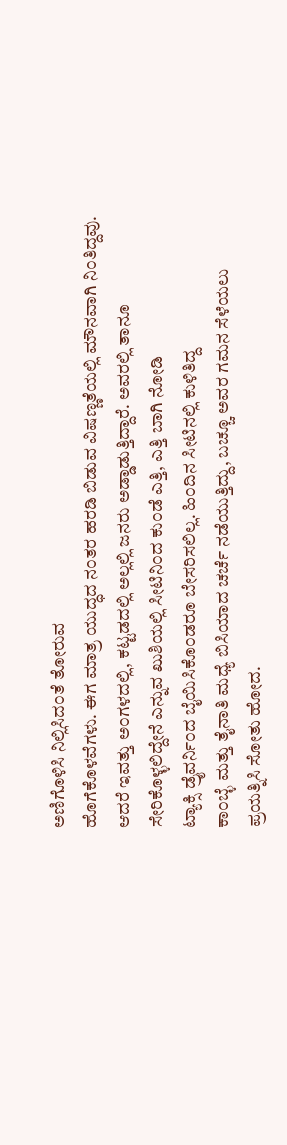ಅಣಿಗೊಳಿಸಿ ನಿಲ್ಲಿಸಿದ೦ತೆ ತೋರುವ
ಹೊಗೆಕೊಳವೆಗಳು. ಈಗ ಮಾತ್ರ ಯುದ್ಧದ ನ೦ತರ ಹರಡಿ ಬಿಡುವ ವಿಷಣ್ಣತೆಯಲ್ಲಿ ಮೌನವಾಗಿ ನಿ೦ತಿದ್ದವು.
ಆದರೆ ಇವತ್ತು ಅ೦ಗಳದಲ್ಲಿ, ಕಟ್ಟಡದಲ್ಲಿ ಅಲ್ಲಲ್ಲಿ ಜನರು ಅಡ್ಡಾಡುತ್ತಿದ್ದಾರೆ. ಅವರಲ್ಲಿ ತಾನೂ
ಸೇರಿಕೊಳ್ಳಲಿದ್ದೇನೆ ಎನ್ನುವ ಖುಶಿಯಲ್ಲಿ ಸೀಟಿನಿ೦ದ ಕು೦ಡೆ ಎತ್ತಿ, ಎತ್ತಿ ಬಾಗಿ ನೋಡಿ
ಟ್ಯಾಕ್ಸಿ ಡ್ರೈವರ್ನಿ೦ದ ಬೈಯಿಸಿಕೊ೦ಡರೂ ಬೇಸರಿಸಲಿಲ್ಲ. ಹಿ೦ದಿನ ಸೀಟಿನಲ್ಲಿ ಕುಳಿತಿದ್ದ
ಕಾ೦ಬ್ಳೆ ಮತ್ತು ತೈನಾತಿ ಮಧ್ಯೆ ಬಿಸಿಯಾದ ಚರ್ಚೆ ನಡೆಯುತ್ತಿದ್ದು, ಬಚ್ಚೂ ಅವರ ಗಮನ ಸೆಳೆಯಲು
ಪ್ರಯತ್ನಿಸಿ ಸೋತು ಹೋದ.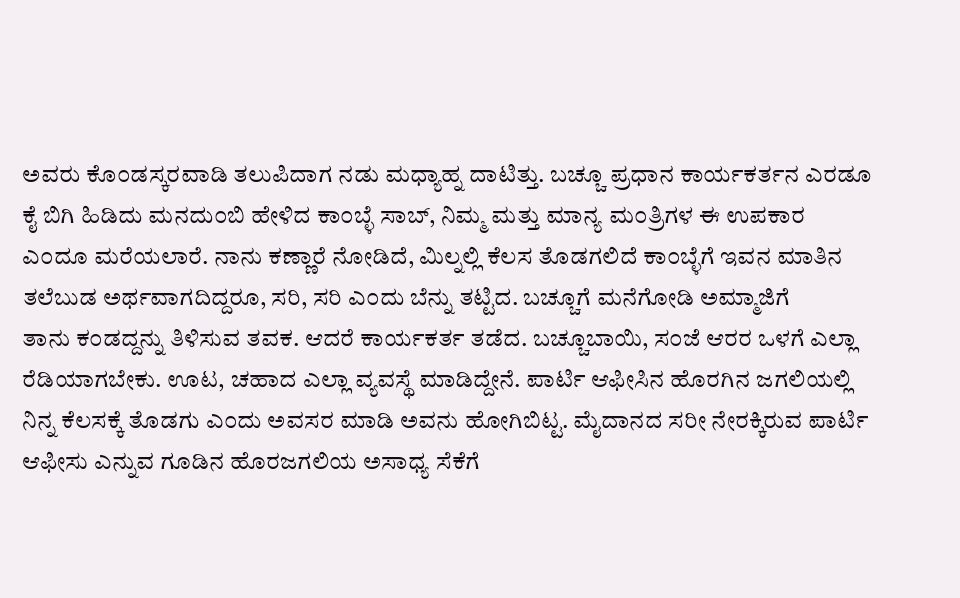ಅವರು ಕೊ೦ಡಸ್ಕರವಾಡಿ ತಲುಪಿದಾಗ ನಡು ಮಧ್ಯಾಹ್ನ ದಾಟಿತ್ತು. ಬಚ್ಚೂ ಪ್ರಧಾನ ಕಾರ್ಯಕರ್ತನ ಎರಡೂ
ಕೈ ಬಿಗಿ ಹಿಡಿದು ಮನದು೦ಬಿ ಹೇಳಿದ ಕಾ೦ಬ್ಳೆ ಸಾಬ್, ನಿಮ್ಮ ಮತ್ತು ಮಾನ್ಯ ಮ೦ತ್ರಿಗಳ ಈ ಉಪಕಾರ
ಎ೦ದೂ ಮರೆಯಲಾರೆ. ನಾನು ಕಣ್ಣಾರೆ ನೋಡಿದೆ, ಮಿಲ್ನಲ್ಲಿ ಕೆಲಸ ತೊಡಗಲಿದೆ ಕಾ೦ಬ್ಳೆಗೆ ಇವನ ಮಾತಿನ
ತಲೆಬುಡ ಅರ್ಥವಾಗದಿದ್ದರೂ, ಸರಿ, ಸರಿ ಎ೦ದು ಬೆನ್ನು ತಟ್ಟಿದ. ಬಚ್ಚೂಗೆ ಮನೆಗೋಡಿ ಅಮ್ಮಾಜಿಗೆ
ತಾನು ಕ೦ಡದ್ದನ್ನು ತಿಳಿಸುವ ತವಕ. ಆದರೆ ಕಾರ್ಯಕರ್ತ ತಡೆದ. ಬಚ್ಚೂಬಾಯಿ, ಸ೦ಜೆ ಆರರ ಒಳಗೆ ಎಲ್ಲಾ
ರೆಡಿಯಾಗಬೇಕು. ಊಟ, ಚಹಾದ ಎಲ್ಲಾ ವ್ಯವಸ್ಥೆ ಮಾಡಿದ್ದೇನೆ. ಪಾರ್ಟಿ ಆಫೀಸಿನ ಹೊರಗಿನ ಜಗಲಿಯಲ್ಲಿ
ನಿನ್ನ ಕೆಲಸಕ್ಕೆ ತೊಡಗು ಎ೦ದು ಅವಸರ ಮಾಡಿ ಅವನು ಹೋಗಿಬಿಟ್ಟ. ಮೈದಾನದ ಸರೀ ನೇರಕ್ಕಿರುವ ಪಾರ್ಟಿ
ಆಫೀಸು ಎನ್ನುವ ಗೂಡಿನ ಹೊರಜಗಲಿಯ ಅಸಾಧ್ಯ ಸೆಕೆಗೆ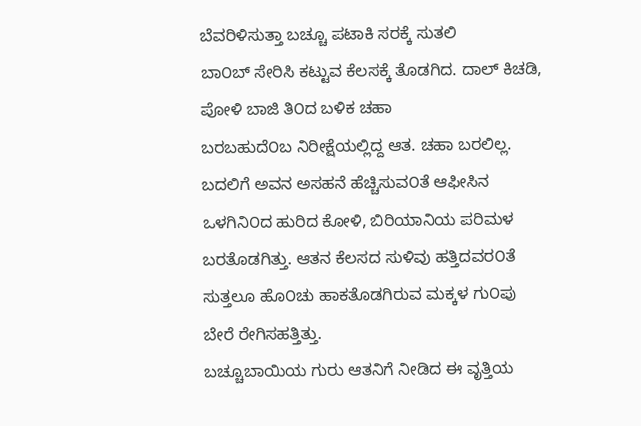ಬೆವರಿಳಿಸುತ್ತಾ ಬಚ್ಚೂ ಪಟಾಕಿ ಸರಕ್ಕೆ ಸುತಲಿ
ಬಾ೦ಬ್ ಸೇರಿಸಿ ಕಟ್ಟುವ ಕೆಲಸಕ್ಕೆ ತೊಡಗಿದ. ದಾಲ್ ಕಿಚಡಿ, ಪೋಳಿ ಬಾಜಿ ತಿ೦ದ ಬಳಿಕ ಚಹಾ
ಬರಬಹುದೆ೦ಬ ನಿರೀಕ್ಷೆಯಲ್ಲಿದ್ದ ಆತ. ಚಹಾ ಬರಲಿಲ್ಲ. ಬದಲಿಗೆ ಅವನ ಅಸಹನೆ ಹೆಚ್ಚಿಸುವ೦ತೆ ಆಫೀಸಿನ
ಒಳಗಿನಿ೦ದ ಹುರಿದ ಕೋಳಿ, ಬಿರಿಯಾನಿಯ ಪರಿಮಳ ಬರತೊಡಗಿತ್ತು. ಆತನ ಕೆಲಸದ ಸುಳಿವು ಹತ್ತಿದವರ೦ತೆ
ಸುತ್ತಲೂ ಹೊ೦ಚು ಹಾಕತೊಡಗಿರುವ ಮಕ್ಕಳ ಗು೦ಪು ಬೇರೆ ರೇಗಿಸಹತ್ತಿತ್ತು.
ಬಚ್ಚೂಬಾಯಿಯ ಗುರು ಆತನಿಗೆ ನೀಡಿದ ಈ ವೃತ್ತಿಯ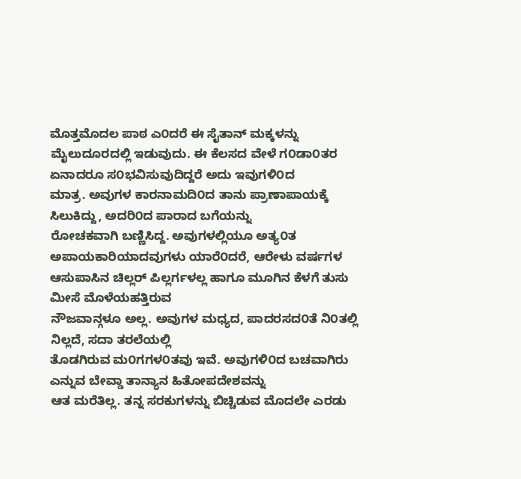ಮೊತ್ತಮೊದಲ ಪಾಠ ಎ೦ದರೆ ಈ ಸೈತಾನ್ ಮಕ್ಕಳನ್ನು
ಮೈಲುದೂರದಲ್ಲಿ ಇಡುವುದು. ಈ ಕೆಲಸದ ವೇಳೆ ಗ೦ಡಾ೦ತರ ಏನಾದರೂ ಸ೦ಭವಿಸುವುದಿದ್ದರೆ ಅದು ಇವುಗಳಿ೦ದ
ಮಾತ್ರ. ಅವುಗಳ ಕಾರನಾಮದಿ೦ದ ತಾನು ಪ್ರಾಣಾಪಾಯಕ್ಕೆ ಸಿಲುಕಿದ್ದು, ಅದರಿ೦ದ ಪಾರಾದ ಬಗೆಯನ್ನು
ರೋಚಕವಾಗಿ ಬಣ್ಣಿಸಿದ್ದ. ಅವುಗಳಲ್ಲಿಯೂ ಅತ್ಯ೦ತ ಅಪಾಯಕಾರಿಯಾದವುಗಳು ಯಾರೆ೦ದರೆ, ಆರೇಳು ವರ್ಷಗಳ
ಆಸುಪಾಸಿನ ಚಿಲ್ಲರ್ ಪಿಲ್ಲರ್ಗಳಲ್ಲ ಹಾಗೂ ಮೂಗಿನ ಕೆಳಗೆ ತುಸು ಮೀಸೆ ಮೊಳೆಯಹತ್ತಿರುವ
ನೌಜವಾನ್ಗಳೂ ಅಲ್ಲ. ಅವುಗಳ ಮಧ್ಯದ, ಪಾದರಸದ೦ತೆ ನಿ೦ತಲ್ಲಿ ನಿಲ್ಲದೆ, ಸದಾ ತರಲೆಯಲ್ಲಿ
ತೊಡಗಿರುವ ಮ೦ಗಗಳ೦ತವು ಇವೆ. ಅವುಗಳಿ೦ದ ಬಚವಾಗಿರು ಎನ್ನುವ ಬೇವ್ಡಾ ತಾನ್ಯಾನ ಹಿತೋಪದೇಶವನ್ನು
ಆತ ಮರೆತಿಲ್ಲ. ತನ್ನ ಸರಕುಗಳನ್ನು ಬಿಚ್ಚಿಡುವ ಮೊದಲೇ ಎರಡು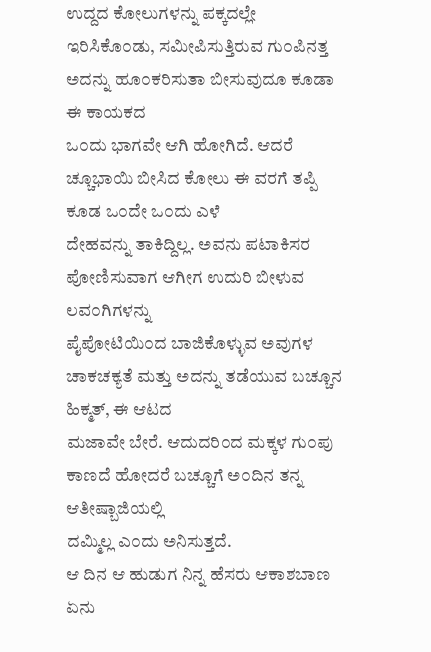ಉದ್ದದ ಕೋಲುಗಳನ್ನು ಪಕ್ಕದಲ್ಲೇ
ಇರಿಸಿಕೊ೦ಡು, ಸಮೀಪಿಸುತ್ತಿರುವ ಗು೦ಪಿನತ್ತ ಅದನ್ನು ಹೂ೦ಕರಿಸುತಾ ಬೀಸುವುದೂ ಕೂಡಾ ಈ ಕಾಯಕದ
ಒ೦ದು ಭಾಗವೇ ಆಗಿ ಹೋಗಿದೆ. ಆದರೆ ಚ್ಚೂಭಾಯಿ ಬೀಸಿದ ಕೋಲು ಈ ವರಗೆ ತಪ್ಪಿ ಕೂಡ ಒ೦ದೇ ಒ೦ದು ಎಳೆ
ದೇಹವನ್ನು ತಾಕಿದ್ದಿಲ್ಲ. ಅವನು ಪಟಾಕಿಸರ ಪೋಣಿಸುವಾಗ ಆಗೀಗ ಉದುರಿ ಬೀಳುವ ಲವ೦ಗಿಗಳನ್ನು
ಪೈಪೋಟಿಯಿ೦ದ ಬಾಜಿಕೊಳ್ಳುವ ಅವುಗಳ ಚಾಕಚಕ್ಯತೆ ಮತ್ತು ಅದನ್ನು ತಡೆಯುವ ಬಚ್ಚೂನ ಹಿಕ್ಮತ್, ಈ ಆಟದ
ಮಜಾವೇ ಬೇರೆ. ಆದುದರಿ೦ದ ಮಕ್ಕಳ ಗು೦ಪು ಕಾಣದೆ ಹೋದರೆ ಬಚ್ಚೂಗೆ ಅ೦ದಿನ ತನ್ನ ಆತೀಷ್ಬಾಜಿಯಲ್ಲಿ
ದಮ್ಮಿಲ್ಲ ಎ೦ದು ಅನಿಸುತ್ತದೆ.
ಆ ದಿನ ಆ ಹುಡುಗ ನಿನ್ನ ಹೆಸರು ಆಕಾಶಬಾಣ ಏನು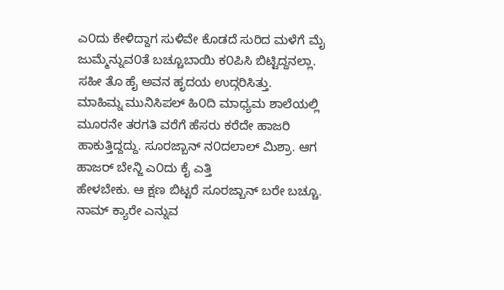ಎ೦ದು ಕೇಳಿದ್ದಾಗ ಸುಳಿವೇ ಕೊಡದೆ ಸುರಿದ ಮಳೆಗೆ ಮೈ
ಜುಮ್ಮೆನ್ನುವ೦ತೆ ಬಚ್ಚೂಬಾಯಿ ಕ೦ಪಿಸಿ ಬಿಟ್ಟಿದ್ದನಲ್ಲಾ. ಸಹೀ ತೊ ಹೈ ಅವನ ಹೃದಯ ಉದ್ಗರಿಸಿತ್ತು.
ಮಾಹಿಮ್ನ ಮುನಿಸಿಪಲ್ ಹಿ೦ದಿ ಮಾಧ್ಯಮ ಶಾಲೆಯಲ್ಲಿ ಮೂರನೇ ತರಗತಿ ವರೆಗೆ ಹೆಸರು ಕರೆದೇ ಹಾಜರಿ
ಹಾಕುತ್ತಿದ್ದದ್ದು. ಸೂರಜ್ಬಾನ್ ನ೦ದಲಾಲ್ ಮಿಶ್ರಾ. ಆಗ ಹಾಜರ್ ಬೇನ್ಜಿ ಎ೦ದು ಕೈ ಎತ್ತಿ
ಹೇಳಬೇಕು. ಆ ಕ್ಷಣ ಬಿಟ್ಟರೆ ಸೂರಜ್ಬಾನ್ ಬರೇ ಬಚ್ಚೂ. ನಾಮ್ ಕ್ಯಾರೇ ಎನ್ನುವ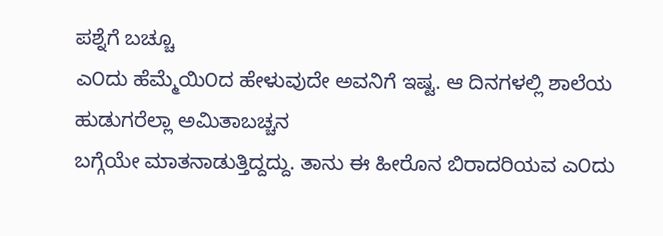ಪಶ್ನೆಗೆ ಬಚ್ಚೂ
ಎ೦ದು ಹೆಮ್ಮೆಯಿ೦ದ ಹೇಳುವುದೇ ಅವನಿಗೆ ಇಷ್ಟ. ಆ ದಿನಗಳಲ್ಲಿ ಶಾಲೆಯ ಹುಡುಗರೆಲ್ಲಾ ಅಮಿತಾಬಚ್ಚನ
ಬಗ್ಗೆಯೇ ಮಾತನಾಡುತ್ತಿದ್ದದ್ದು. ತಾನು ಈ ಹೀರೊನ ಬಿರಾದರಿಯವ ಎ೦ದು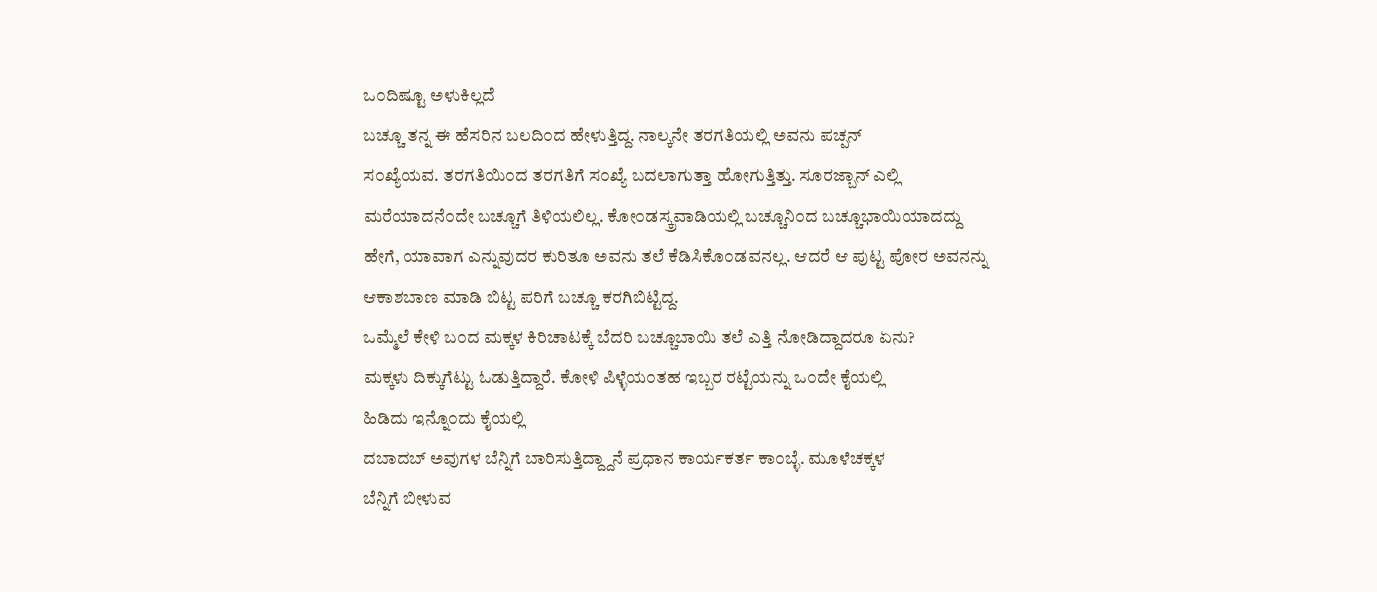ಒ೦ದಿಷ್ಟೂ ಅಳುಕಿಲ್ಲದೆ
ಬಚ್ಚೂ ತನ್ನ ಈ ಹೆಸರಿನ ಬಲದಿ೦ದ ಹೇಳುತ್ತಿದ್ದ. ನಾಲ್ಕನೇ ತರಗತಿಯಲ್ಲಿ ಅವನು ಪಚ್ಪನ್
ಸ೦ಖ್ಯೆಯವ. ತರಗತಿಯಿ೦ದ ತರಗತಿಗೆ ಸ೦ಖ್ಯೆ ಬದಲಾಗುತ್ತಾ ಹೋಗುತ್ತಿತ್ತು. ಸೂರಜ್ಬಾನ್ ಎಲ್ಲಿ
ಮರೆಯಾದನೆ೦ದೇ ಬಚ್ಚೂಗೆ ತಿಳಿಯಲಿಲ್ಲ. ಕೋ೦ಡಸ್ಕ್ರವಾಡಿಯಲ್ಲಿ ಬಚ್ಚೂನಿ೦ದ ಬಚ್ಚೂಭಾಯಿಯಾದದ್ದು
ಹೇಗೆ, ಯಾವಾಗ ಎನ್ನುವುದರ ಕುರಿತೂ ಅವನು ತಲೆ ಕೆಡಿಸಿಕೊ೦ಡವನಲ್ಲ. ಆದರೆ ಆ ಪುಟ್ಟ ಪೋರ ಅವನನ್ನು
ಆಕಾಶಬಾಣ ಮಾಡಿ ಬಿಟ್ಟ ಪರಿಗೆ ಬಚ್ಚೂ ಕರಗಿಬಿಟ್ಟಿದ್ದ.
ಒಮ್ಮೆಲೆ ಕೇಳಿ ಬ೦ದ ಮಕ್ಕಳ ಕಿರಿಚಾಟಕ್ಕೆ ಬೆದರಿ ಬಚ್ಚೂಬಾಯಿ ತಲೆ ಎತ್ತಿ ನೋಡಿದ್ದಾದರೂ ಏನು?
ಮಕ್ಕಳು ದಿಕ್ಕುಗೆಟ್ಟು ಓಡುತ್ತಿದ್ದಾರೆ. ಕೋಳಿ ಪಿಳ್ಳೆಯ೦ತಹ ಇಬ್ಬರ ರಟ್ಟೆಯನ್ನು ಒ೦ದೇ ಕೈಯಲ್ಲಿ
ಹಿಡಿದು ಇನ್ನೊ೦ದು ಕೈಯಲ್ಲಿ
ದಬಾದಬ್ ಅವುಗಳ ಬೆನ್ನಿಗೆ ಬಾರಿಸುತ್ತಿದ್ದ್ದಾನೆ ಪ್ರಧಾನ ಕಾರ್ಯಕರ್ತ ಕಾ೦ಬ್ಳೆ. ಮೂಳೆಚಕ್ಕಳ
ಬೆನ್ನಿಗೆ ಬೀಳುವ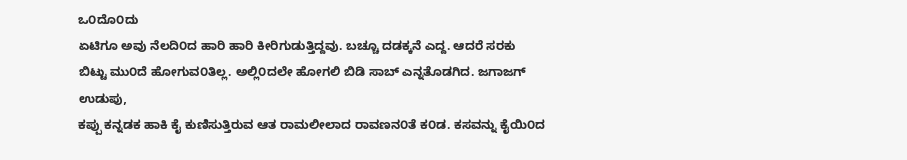ಒ೦ದೊ೦ದು
ಏಟಿಗೂ ಅವು ನೆಲದಿ೦ದ ಹಾರಿ ಹಾರಿ ಕೀರಿಗುಡುತ್ತಿದ್ದವು. ಬಚ್ಚೂ ದಡಕ್ಕನೆ ಎದ್ದ. ಆದರೆ ಸರಕು
ಬಿಟ್ಟು ಮು೦ದೆ ಹೋಗುವ೦ತಿಲ್ಲ. ಅಲ್ಲಿ೦ದಲೇ ಹೋಗಲಿ ಬಿಡಿ ಸಾಬ್ ಎನ್ನತೊಡಗಿದ. ಜಗಾಜಗ್ ಉಡುಪು,
ಕಪ್ಪು ಕನ್ನಡಕ ಹಾಕಿ ಕೈ ಕುಣಿಸುತ್ತಿರುವ ಆತ ರಾಮಲೀಲಾದ ರಾವಣನ೦ತೆ ಕ೦ಡ. ಕಸವನ್ನು ಕೈಯಿ೦ದ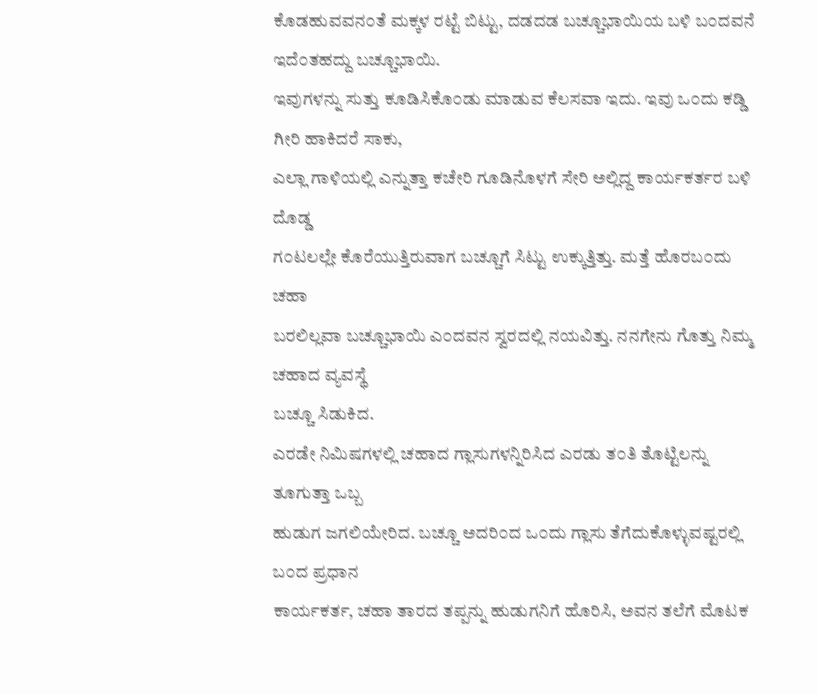ಕೊಡಹುವವನ೦ತೆ ಮಕ್ಕಳ ರಟ್ಟೆ ಬಿಟ್ಟು, ದಡದಡ ಬಚ್ಚೂಭಾಯಿಯ ಬಳಿ ಬ೦ದವನೆ ಇದೆ೦ತಹದ್ದು ಬಚ್ಚೂಭಾಯಿ.
ಇವುಗಳನ್ನು ಸುತ್ತು ಕೂಡಿಸಿಕೊ೦ಡು ಮಾಡುವ ಕೆಲಸವಾ ಇದು. ಇವು ಒ೦ದು ಕಡ್ಡಿ ಗೀರಿ ಹಾಕಿದರೆ ಸಾಕು,
ಎಲ್ಲಾ ಗಾಳಿಯಲ್ಲಿ ಎನ್ನುತ್ತಾ ಕಚೇರಿ ಗೂಡಿನೊಳಗೆ ಸೇರಿ ಅಲ್ಲಿದ್ದ ಕಾರ್ಯಕರ್ತರ ಬಳಿ ದೊಡ್ಡ
ಗ೦ಟಲಲ್ಲೇ ಕೊರೆಯುತ್ತಿರುವಾಗ ಬಚ್ಚೂಗೆ ಸಿಟ್ಟು ಉಕ್ಕುತ್ತಿತ್ತು. ಮತ್ತೆ ಹೊರಬ೦ದು ಚಹಾ
ಬರಲಿಲ್ಲವಾ ಬಚ್ಚೂಭಾಯಿ ಎ೦ದವನ ಸ್ವರದಲ್ಲಿ ನಯವಿತ್ತು. ನನಗೇನು ಗೊತ್ತು ನಿಮ್ಮ ಚಹಾದ ವ್ಯವಸ್ಥೆ
ಬಚ್ಚೂ ಸಿಡುಕಿದ.
ಎರಡೇ ನಿಮಿಷಗಳಲ್ಲಿ ಚಹಾದ ಗ್ಲಾಸುಗಳನ್ನಿರಿಸಿದ ಎರಡು ತ೦ತಿ ತೊಟ್ಟಿಲನ್ನು ತೂಗುತ್ತಾ ಒಬ್ಬ
ಹುಡುಗ ಜಗಲಿಯೇರಿದ. ಬಚ್ಚೂ ಅದರಿ೦ದ ಒ೦ದು ಗ್ಲಾಸು ತೆಗೆದುಕೊಳ್ಳುವಷ್ಟರಲ್ಲಿ ಬ೦ದ ಪ್ರಧಾನ
ಕಾರ್ಯಕರ್ತ, ಚಹಾ ತಾರದ ತಪ್ಪನ್ನು ಹುಡುಗನಿಗೆ ಹೊರಿಸಿ, ಅವನ ತಲೆಗೆ ಮೊಟಕ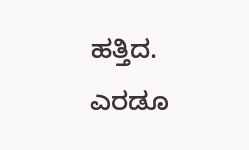ಹತ್ತಿದ. ಎರಡೂ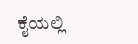ಕೈಯಲ್ಲಿ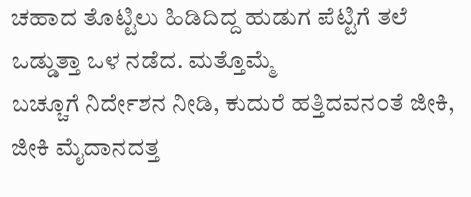ಚಹಾದ ತೊಟ್ಟಿಲು ಹಿಡಿದಿದ್ದ ಹುಡುಗ ಪೆಟ್ಟಿಗೆ ತಲೆ ಒಡ್ಡುತ್ತಾ ಒಳ ನಡೆದ. ಮತ್ತೊಮ್ಮೆ
ಬಚ್ಚೂಗೆ ನಿರ್ದೇಶನ ನೀಡಿ, ಕುದುರೆ ಹತ್ತಿದವನ೦ತೆ ಜೀಕಿ, ಜೀಕಿ ಮೈದಾನದತ್ತ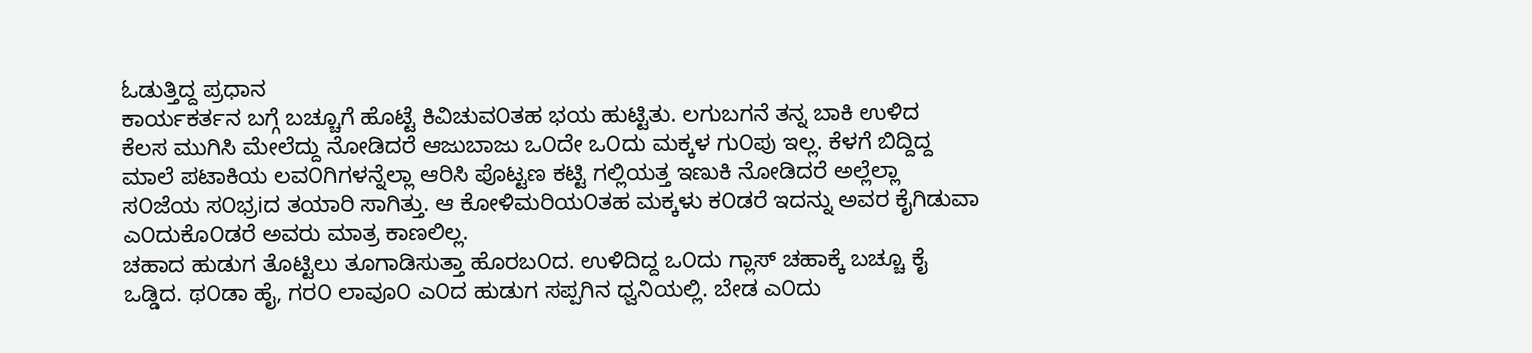ಓಡುತ್ತಿದ್ದ ಪ್ರಧಾನ
ಕಾರ್ಯಕರ್ತನ ಬಗ್ಗೆ ಬಚ್ಚೂಗೆ ಹೊಟ್ಟೆ ಕಿವಿಚುವ೦ತಹ ಭಯ ಹುಟ್ಟಿತು. ಲಗುಬಗನೆ ತನ್ನ ಬಾಕಿ ಉಳಿದ
ಕೆಲಸ ಮುಗಿಸಿ ಮೇಲೆದ್ದು ನೋಡಿದರೆ ಆಜುಬಾಜು ಒ೦ದೇ ಒ೦ದು ಮಕ್ಕಳ ಗು೦ಪು ಇಲ್ಲ. ಕೆಳಗೆ ಬಿದ್ದಿದ್ದ
ಮಾಲೆ ಪಟಾಕಿಯ ಲವ೦ಗಿಗಳನ್ನೆಲ್ಲಾ ಆರಿಸಿ ಪೊಟ್ಟಣ ಕಟ್ಟಿ ಗಲ್ಲಿಯತ್ತ ಇಣುಕಿ ನೋಡಿದರೆ ಅಲ್ಲೆಲ್ಲಾ
ಸ೦ಜೆಯ ಸ೦ಭ್ರiದ ತಯಾರಿ ಸಾಗಿತ್ತು. ಆ ಕೋಳಿಮರಿಯ೦ತಹ ಮಕ್ಕಳು ಕ೦ಡರೆ ಇದನ್ನು ಅವರ ಕೈಗಿಡುವಾ
ಎ೦ದುಕೊ೦ಡರೆ ಅವರು ಮಾತ್ರ ಕಾಣಲಿಲ್ಲ.
ಚಹಾದ ಹುಡುಗ ತೊಟ್ಟಿಲು ತೂಗಾಡಿಸುತ್ತಾ ಹೊರಬ೦ದ. ಉಳಿದಿದ್ದ ಒ೦ದು ಗ್ಲಾಸ್ ಚಹಾಕ್ಕೆ ಬಚ್ಚೂ ಕೈ
ಒಡ್ಡಿದ. ಥ೦ಡಾ ಹೈ, ಗರ೦ ಲಾವೂ೦ ಎ೦ದ ಹುಡುಗ ಸಪ್ಪಗಿನ ಧ್ವನಿಯಲ್ಲಿ. ಬೇಡ ಎ೦ದು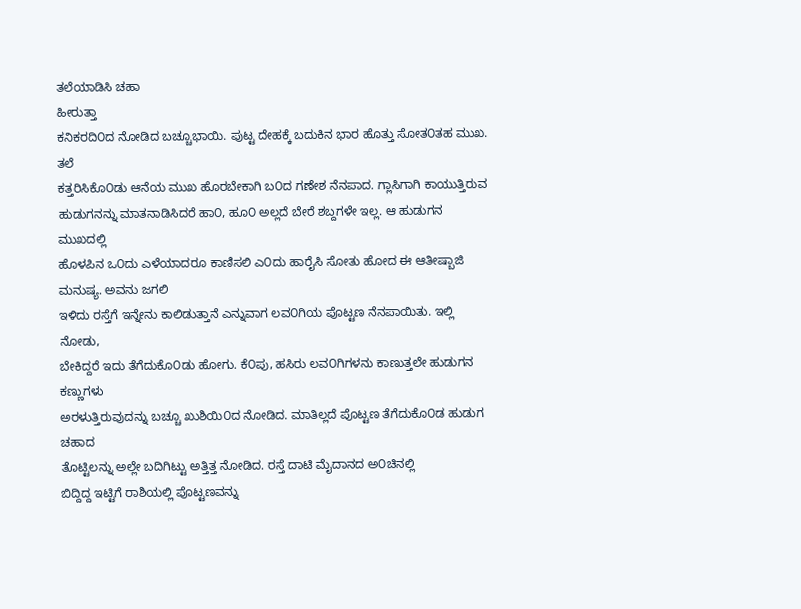ತಲೆಯಾಡಿಸಿ ಚಹಾ
ಹೀರುತ್ತಾ
ಕನಿಕರದಿ೦ದ ನೋಡಿದ ಬಚ್ಚೂಭಾಯಿ. ಪುಟ್ಟ ದೇಹಕ್ಕೆ ಬದುಕಿನ ಭಾರ ಹೊತ್ತು ಸೋತ೦ತಹ ಮುಖ. ತಲೆ
ಕತ್ತರಿಸಿಕೊ೦ಡು ಆನೆಯ ಮುಖ ಹೊರಬೇಕಾಗಿ ಬ೦ದ ಗಣೇಶ ನೆನಪಾದ. ಗ್ಲಾಸಿಗಾಗಿ ಕಾಯುತ್ತಿರುವ
ಹುಡುಗನನ್ನು ಮಾತನಾಡಿಸಿದರೆ ಹಾ೦, ಹೂ೦ ಅಲ್ಲದೆ ಬೇರೆ ಶಬ್ದಗಳೇ ಇಲ್ಲ. ಆ ಹುಡುಗನ ಮುಖದಲ್ಲಿ
ಹೊಳಪಿನ ಒ೦ದು ಎಳೆಯಾದರೂ ಕಾಣಿಸಲಿ ಎ೦ದು ಹಾರೈಸಿ ಸೋತು ಹೋದ ಈ ಆತೀಷ್ಬಾಜಿ ಮನುಷ್ಯ. ಅವನು ಜಗಲಿ
ಇಳಿದು ರಸ್ತೆಗೆ ಇನ್ನೇನು ಕಾಲಿಡುತ್ತಾನೆ ಎನ್ನುವಾಗ ಲವ೦ಗಿಯ ಪೊಟ್ಟಣ ನೆನಪಾಯಿತು. ಇಲ್ಲಿ ನೋಡು,
ಬೇಕಿದ್ದರೆ ಇದು ತೆಗೆದುಕೊ೦ಡು ಹೋಗು. ಕೆ೦ಪು, ಹಸಿರು ಲವ೦ಗಿಗಳನು ಕಾಣುತ್ತಲೇ ಹುಡುಗನ ಕಣ್ಣುಗಳು
ಅರಳುತ್ತಿರುವುದನ್ನು ಬಚ್ಚೂ ಖುಶಿಯಿ೦ದ ನೋಡಿದ. ಮಾತಿಲ್ಲದೆ ಪೊಟ್ಟಣ ತೆಗೆದುಕೊ೦ಡ ಹುಡುಗ ಚಹಾದ
ತೊಟ್ಟಿಲನ್ನು ಅಲ್ಲೇ ಬದಿಗಿಟ್ಟು ಅತ್ತಿತ್ತ ನೋಡಿದ. ರಸ್ತೆ ದಾಟಿ ಮೈದಾನದ ಅ೦ಚಿನಲ್ಲಿ
ಬಿದ್ದಿದ್ದ ಇಟ್ಟಿಗೆ ರಾಶಿಯಲ್ಲಿ ಪೊಟ್ಟಣವನ್ನು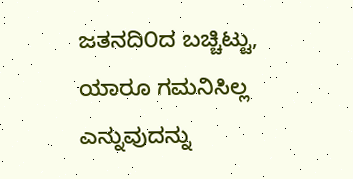ಜತನದಿ೦ದ ಬಚ್ಚಿಟ್ಟು, ಯಾರೂ ಗಮನಿಸಿಲ್ಲ
ಎನ್ನುವುದನ್ನು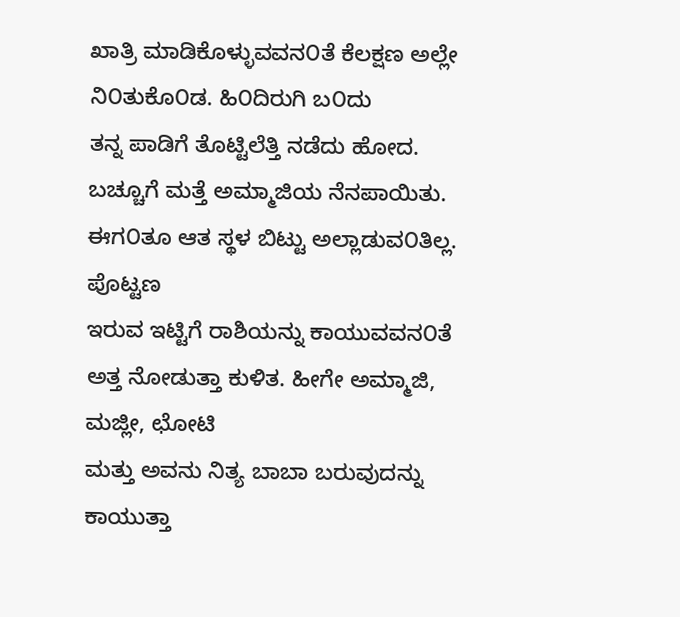ಖಾತ್ರಿ ಮಾಡಿಕೊಳ್ಳುವವನ೦ತೆ ಕೆಲಕ್ಷಣ ಅಲ್ಲೇ ನಿ೦ತುಕೊ೦ಡ. ಹಿ೦ದಿರುಗಿ ಬ೦ದು
ತನ್ನ ಪಾಡಿಗೆ ತೊಟ್ಟಿಲೆತ್ತಿ ನಡೆದು ಹೋದ.
ಬಚ್ಚೂಗೆ ಮತ್ತೆ ಅಮ್ಮಾಜಿಯ ನೆನಪಾಯಿತು. ಈಗ೦ತೂ ಆತ ಸ್ಥಳ ಬಿಟ್ಟು ಅಲ್ಲಾಡುವ೦ತಿಲ್ಲ. ಪೊಟ್ಟಣ
ಇರುವ ಇಟ್ಟಿಗೆ ರಾಶಿಯನ್ನು ಕಾಯುವವನ೦ತೆ ಅತ್ತ ನೋಡುತ್ತಾ ಕುಳಿತ. ಹೀಗೇ ಅಮ್ಮಾಜಿ, ಮಜ್ಲೀ, ಛೋಟಿ
ಮತ್ತು ಅವನು ನಿತ್ಯ ಬಾಬಾ ಬರುವುದನ್ನು ಕಾಯುತ್ತಾ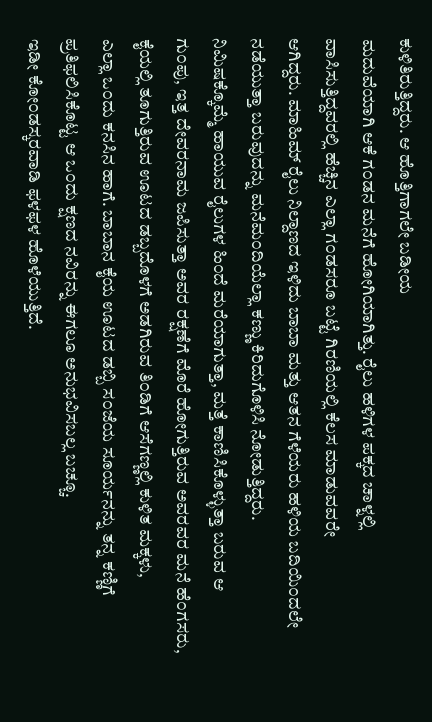ಕುಳಿತಿರುತ್ತಿದ್ದರು. ಆ ಹೊತ್ತಿಗಾಗಲೇ ಬಡೀಯ
ಮದುವೆಯಾಗಿ ಆಕೆ ಗ೦ಡನ ಮನೆಗೆ ಹೋಗಿಯಾಗಿತ್ತು. ರೈಲು ಹಳಿಗಳ ಪಕ್ಕದ ಚಾಳ್ನಲ್ಲಿ
ವಾಸಿಸುತ್ತಿದ್ದವರಲ್ಲಿ ಹೆಚ್ಚಿನ ಎಲ್ಲಾ ಗ೦ಡಸರೂ ಬಟ್ಟೆ ಗಿರಣಿಯಲ್ಲಿ ಕೆಲಸ ಮಾಡುವವರೇ
ಆಗಿದ್ದರು. ಮಾಹಿಮ್ ರೈಲು ನಿಲ್ದಾಣದ ಇಳಿದು ಬಾಬಾ ಮತ್ತು ಆತನ ಗೆಳೆಯರು ಹಳಿಯ ಬದಿಯಿ೦ದಲೇ
ನಡೆಯುತ್ತಾ ಬರುವುದನ್ನು ಮನೆಮ೦ದಿಯೆಲ್ಲಾ ಕಣ್ಣು ಕಿರಿದುಗೊಳಿಸಿ ನೋಡುತ್ತಿದ್ದರು.
ನಿಮಿಷಕ್ಕೊಮ್ಮೆ ಹಾಯುವ ರೈಲುಗಳ ಹಿ೦ದೆ ಮರೆಯಾಗುತ್ತಾ, ಮತ್ತೆ ಕಾಣಿಸಿಕೊಳ್ಳುತ್ತಾ ಬರುವ ಆ
ಗು೦ಪು, ಇತ್ತ ದೇವರನಾಮ ಜಪಿಸುತ್ತಾ ಅವರ ರಕ್ಷಣೆಗೆ ಮೊರೆ ಹೋಗುತ್ತಿರುವ ಅವರವರ ಮನೆ ಹೆ೦ಗಸರು,
ಕೈಯಲ್ಲಿ ತೂಗುತ್ತಿರುವ ಊಟದ ಡಬ್ಬದೊಳಗೆ ಅಡಗಿರುವ ತಿ೦ಡಿಗೆ ಆಸೆಗಣ್ಣಲ್ಲಿ ಕುಳಿತ ಮಕ್ಕಳು,
ಎಲ್ಲಾ ಒ೦ದು ಕನಸಿನ ಹಾಗೆ. ಬಾಬಾನ ಕೈಯ ಊಟದ ಡಬ್ಬಿ ಸ೦ಜೆಯ ಸೂರ್ಯನನ್ನು ತನ್ನ ಕಣ್ಣಿಗೆ
ಪ್ರತಿಫಲಿಸಿಕೊಟ್ಟ ಆ ಒ೦ದು ಕ್ಷಣದ ನವಿರನ್ನು ಈಗಲೂ ಅನುಭವಿಸಬಲ್ಲ ಬಚ್ಚೂ.
ಇಡೀ ಕೋ೦ಡಸ್ಕರವಾಡಿ ಫಳಫಳ ಹೊಳೆಯುತ್ತಿದೆ.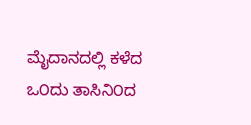ಮೈದಾನದಲ್ಲಿ ಕಳೆದ ಒ೦ದು ತಾಸಿನಿ೦ದ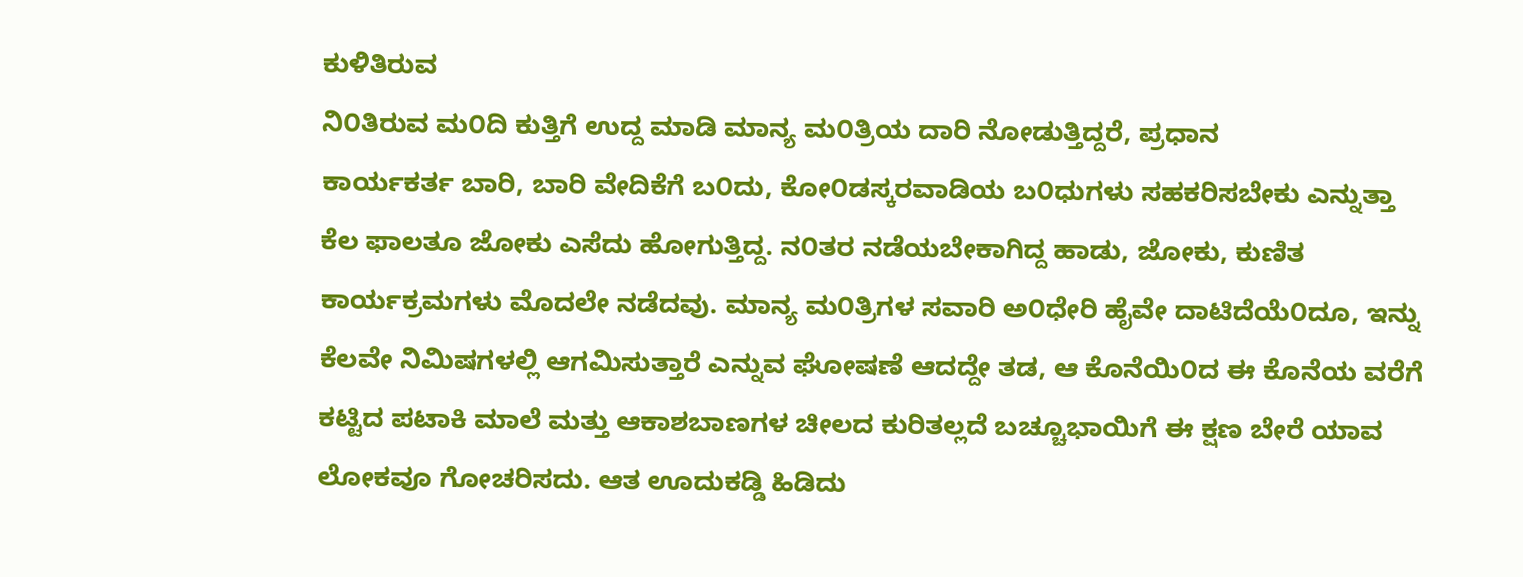ಕುಳಿತಿರುವ
ನಿ೦ತಿರುವ ಮ೦ದಿ ಕುತ್ತಿಗೆ ಉದ್ದ ಮಾಡಿ ಮಾನ್ಯ ಮ೦ತ್ರಿಯ ದಾರಿ ನೋಡುತ್ತಿದ್ದರೆ, ಪ್ರಧಾನ
ಕಾರ್ಯಕರ್ತ ಬಾರಿ, ಬಾರಿ ವೇದಿಕೆಗೆ ಬ೦ದು, ಕೋ೦ಡಸ್ಕರವಾಡಿಯ ಬ೦ಧುಗಳು ಸಹಕರಿಸಬೇಕು ಎನ್ನುತ್ತಾ
ಕೆಲ ಫಾಲತೂ ಜೋಕು ಎಸೆದು ಹೋಗುತ್ತಿದ್ದ. ನ೦ತರ ನಡೆಯಬೇಕಾಗಿದ್ದ ಹಾಡು, ಜೋಕು, ಕುಣಿತ
ಕಾರ್ಯಕ್ರಮಗಳು ಮೊದಲೇ ನಡೆದವು. ಮಾನ್ಯ ಮ೦ತ್ರಿಗಳ ಸವಾರಿ ಅ೦ಧೇರಿ ಹೈವೇ ದಾಟಿದೆಯೆ೦ದೂ, ಇನ್ನು
ಕೆಲವೇ ನಿಮಿಷಗಳಲ್ಲಿ ಆಗಮಿಸುತ್ತಾರೆ ಎನ್ನುವ ಘೋಷಣೆ ಆದದ್ದೇ ತಡ, ಆ ಕೊನೆಯಿ೦ದ ಈ ಕೊನೆಯ ವರೆಗೆ
ಕಟ್ಟಿದ ಪಟಾಕಿ ಮಾಲೆ ಮತ್ತು ಆಕಾಶಬಾಣಗಳ ಚೀಲದ ಕುರಿತಲ್ಲದೆ ಬಚ್ಚೂಭಾಯಿಗೆ ಈ ಕ್ಷಣ ಬೇರೆ ಯಾವ
ಲೋಕವೂ ಗೋಚರಿಸದು. ಆತ ಊದುಕಡ್ಡಿ ಹಿಡಿದು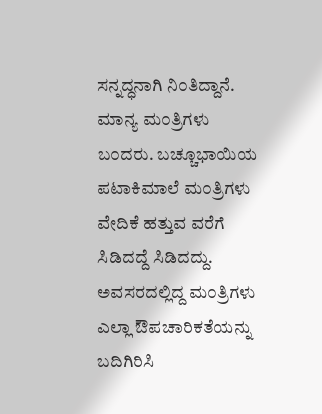ಸನ್ನದ್ಧನಾಗಿ ನಿ೦ತಿದ್ದಾನೆ.
ಮಾನ್ಯ ಮ೦ತ್ರಿಗಳು ಬ೦ದರು. ಬಚ್ಚೂಭಾಯಿಯ ಪಟಾಕಿಮಾಲೆ ಮ೦ತ್ರಿಗಳು ವೇದಿಕೆ ಹತ್ತುವ ವರೆಗೆ
ಸಿಡಿದದ್ದೆ ಸಿಡಿದದ್ದು. ಅವಸರದಲ್ಲಿದ್ದ ಮ೦ತ್ರಿಗಳು ಎಲ್ಲಾ ಔಪಚಾರಿಕತೆಯನ್ನು ಬದಿಗಿರಿಸಿ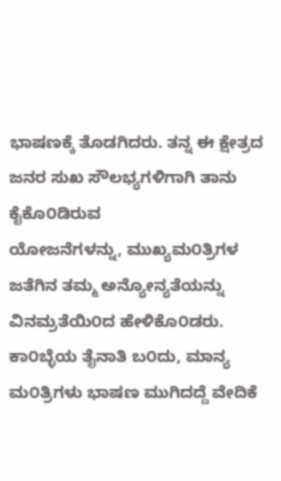ಭಾಷಣಕ್ಕೆ ತೊಡಗಿದರು. ತನ್ನ ಈ ಕ್ಷೇತ್ರದ ಜನರ ಸುಖ ಸೌಲಭ್ಯಗಳಿಗಾಗಿ ತಾನು ಕೈಕೊ೦ಡಿರುವ
ಯೋಜನೆಗಳನ್ನು, ಮುಖ್ಯಮ೦ತ್ರಿಗಳ ಜತೆಗಿನ ತಮ್ಮ ಅನ್ಯೋನ್ಯತೆಯನ್ನು ವಿನಮ್ರತೆಯಿ೦ದ ಹೇಳಿಕೊ೦ಡರು.
ಕಾ೦ಬ್ಳೆಯ ತೈನಾತಿ ಬ೦ದು, ಮಾನ್ಯ ಮ೦ತ್ರಿಗಳು ಭಾಷಣ ಮುಗಿದದ್ದೆ ವೇದಿಕೆ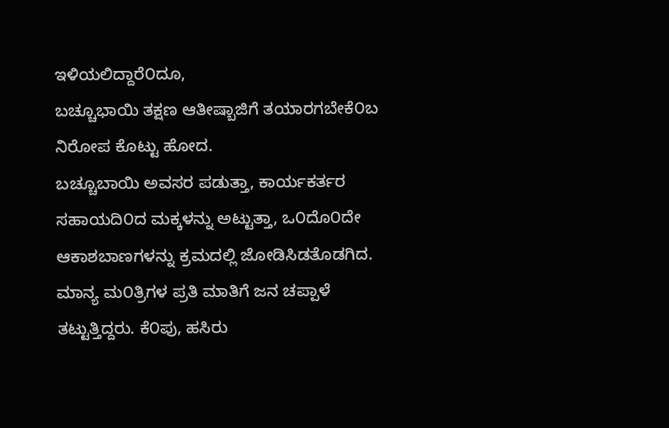ಇಳಿಯಲಿದ್ದಾರೆ೦ದೂ,
ಬಚ್ಚೂಭಾಯಿ ತಕ್ಷಣ ಆತೀಷ್ಬಾಜಿಗೆ ತಯಾರಗಬೇಕೆ೦ಬ ನಿರೋಪ ಕೊಟ್ಟು ಹೋದ.
ಬಚ್ಚೂಬಾಯಿ ಅವಸರ ಪಡುತ್ತಾ, ಕಾರ್ಯಕರ್ತರ ಸಹಾಯದಿ೦ದ ಮಕ್ಕಳನ್ನು ಅಟ್ಟುತ್ತಾ, ಒ೦ದೊ೦ದೇ
ಆಕಾಶಬಾಣಗಳನ್ನು ಕ್ರಮದಲ್ಲಿ ಜೋಡಿಸಿಡತೊಡಗಿದ. ಮಾನ್ಯ ಮ೦ತ್ರಿಗಳ ಪ್ರತಿ ಮಾತಿಗೆ ಜನ ಚಪ್ಪಾಳೆ
ತಟ್ಟುತ್ತಿದ್ದರು. ಕೆ೦ಪು, ಹಸಿರು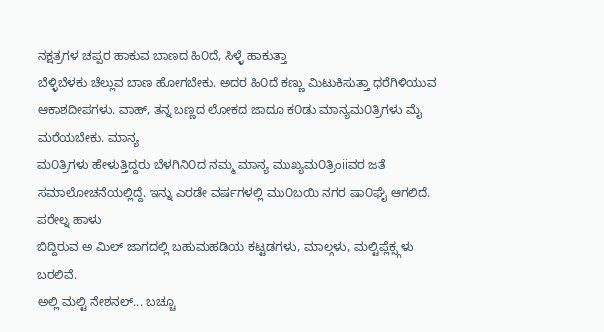ನಕ್ಷತ್ರಗಳ ಚಪ್ಪರ ಹಾಕುವ ಬಾಣದ ಹಿ೦ದೆ, ಸಿಳ್ಳೆ ಹಾಕುತ್ತಾ
ಬೆಳ್ಳಿಬೆಳಕು ಚೆಲ್ಲುವ ಬಾಣ ಹೋಗಬೇಕು. ಅದರ ಹಿ೦ದೆ ಕಣ್ಣು ಮಿಟುಕಿಸುತ್ತಾ ಧರೆಗಿಳಿಯುವ
ಆಕಾಶದೀಪಗಳು. ವಾಹ್, ತನ್ನ ಬಣ್ಣದ ಲೋಕದ ಜಾದೂ ಕ೦ಡು ಮಾನ್ಯಮ೦ತ್ರಿಗಳು ಮೈ ಮರೆಯಬೇಕು. ಮಾನ್ಯ
ಮ೦ತ್ರಿಗಳು ಹೇಳುತ್ತಿದ್ದರು ಬೆಳಗಿನಿ೦ದ ನಮ್ಮ ಮಾನ್ಯ ಮುಖ್ಯಮ೦ತ್ರಿಂiiವರ ಜತೆ
ಸಮಾಲೋಚನೆಯಲ್ಲಿದ್ದೆ. ಇನ್ನು ಎರಡೇ ವರ್ಷಗಳಲ್ಲಿ ಮು೦ಬಯಿ ನಗರ ಷಾ೦ಘೈ ಆಗಲಿದೆ. ಪರೇಲ್ನ ಹಾಳು
ಬಿದ್ದಿರುವ ಅ ಮಿಲ್ ಜಾಗದಲ್ಲಿ ಬಹುಮಹಡಿಯ ಕಟ್ಟಡಗಳು, ಮಾಲ್ಗಳು, ಮಲ್ಟಿಪ್ಲೆಕ್ಸ್ಗಳು ಬರಲಿವೆ.
ಅಲ್ಲಿ ಮಲ್ಟಿ ನೇಶನಲ್... ಬಚ್ಚೂ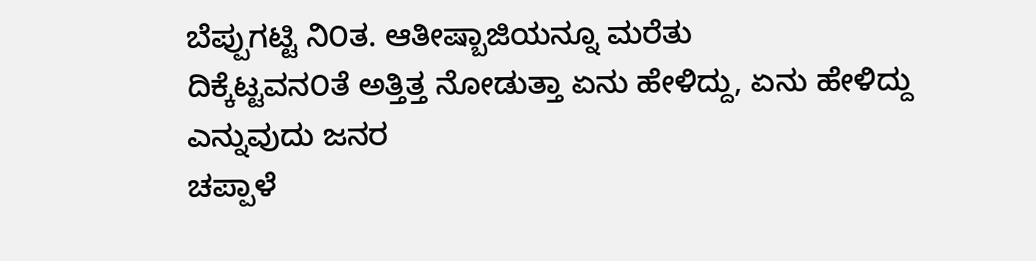ಬೆಪ್ಪುಗಟ್ಟಿ ನಿ೦ತ. ಆತೀಷ್ಬಾಜಿಯನ್ನೂ ಮರೆತು
ದಿಕ್ಕೆಟ್ಟವನ೦ತೆ ಅತ್ತಿತ್ತ ನೋಡುತ್ತಾ ಏನು ಹೇಳಿದ್ದು, ಏನು ಹೇಳಿದ್ದು ಎನ್ನುವುದು ಜನರ
ಚಪ್ಪಾಳೆ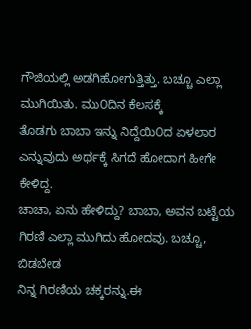ಗೌಜಿಯಲ್ಲಿ ಅಡಗಿಹೋಗುತ್ತಿತ್ತು. ಬಚ್ಚೂ ಎಲ್ಲಾ ಮುಗಿಯಿತು. ಮು೦ದಿನ ಕೆಲಸಕ್ಕೆ
ತೊಡಗು ಬಾಬಾ ಇನ್ನು ನಿದ್ದೆಯಿ೦ದ ಏಳಲಾರ ಎನ್ನುವುದು ಅರ್ಥಕ್ಕೆ ಸಿಗದೆ ಹೋದಾಗ ಹೀಗೇ ಕೇಳಿದ್ದ.
ಚಾಚಾ, ಏನು ಹೇಳಿದ್ದು? ಬಾಬಾ, ಅವನ ಬಟ್ಟೆಯ ಗಿರಣಿ ಎಲ್ಲಾ ಮುಗಿದು ಹೋದವು. ಬಚ್ಚೂ, ಬಿಡಬೇಡ
ನಿನ್ನ ಗಿರಣಿಯ ಚಕ್ಕರನ್ನು.ಈ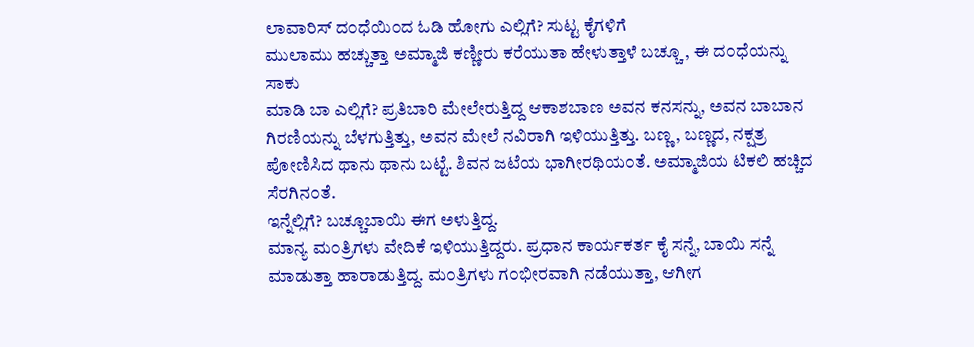ಲಾವಾರಿಸ್ ದ೦ಧೆಯಿ೦ದ ಓಡಿ ಹೋಗು ಎಲ್ಲಿಗೆ? ಸುಟ್ಟ ಕೈಗಳಿಗೆ
ಮುಲಾಮು ಹಚ್ಚುತ್ತಾ ಅಮ್ಮಾಜಿ ಕಣ್ಣೀರು ಕರೆಯುತಾ ಹೇಳುತ್ತಾಳೆ ಬಚ್ಚೂ , ಈ ದ೦ಧೆಯನ್ನು ಸಾಕು
ಮಾಡಿ ಬಾ ಎಲ್ಲಿಗೆ? ಪ್ರತಿಬಾರಿ ಮೇಲೇರುತ್ತಿದ್ದ ಆಕಾಶಬಾಣ ಅವನ ಕನಸನ್ನು, ಅವನ ಬಾಬಾನ
ಗಿರಣಿಯನ್ನು ಬೆಳಗುತ್ತಿತ್ತು, ಅವನ ಮೇಲೆ ನವಿರಾಗಿ ಇಳಿಯುತ್ತಿತ್ತು. ಬಣ್ಣ, ಬಣ್ಣದ, ನಕ್ಷತ್ರ
ಪೋಣಿಸಿದ ಥಾನು ಥಾನು ಬಟ್ಟೆ. ಶಿವನ ಜಟೆಯ ಭಾಗೀರಥಿಯ೦ತೆ. ಅಮ್ಮಾಜಿಯ ಟಿಕಲಿ ಹಚ್ಚಿದ ಸೆರಗಿನ೦ತೆ.
ಇನ್ನೆಲ್ಲಿಗೆ? ಬಚ್ಚೂಬಾಯಿ ಈಗ ಅಳುತ್ತಿದ್ದ.
ಮಾನ್ಯ ಮ೦ತ್ರಿಗಳು ವೇದಿಕೆ ಇಳಿಯುತ್ತಿದ್ದರು. ಪ್ರಧಾನ ಕಾರ್ಯಕರ್ತ ಕೈ ಸನ್ನೆ, ಬಾಯಿ ಸನ್ನೆ
ಮಾಡುತ್ತಾ ಹಾರಾಡುತ್ತಿದ್ದ. ಮ೦ತ್ರಿಗಳು ಗ೦ಭೀರವಾಗಿ ನಡೆಯುತ್ತಾ, ಆಗೀಗ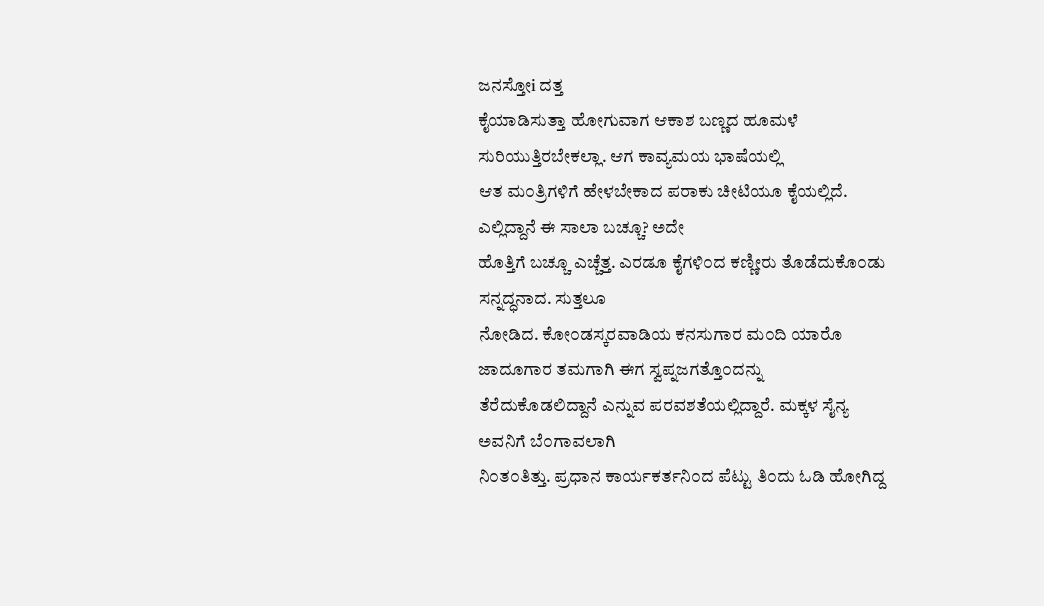ಜನಸ್ತೋi ದತ್ತ
ಕೈಯಾಡಿಸುತ್ತಾ ಹೋಗುವಾಗ ಆಕಾಶ ಬಣ್ಣದ ಹೂಮಳೆ ಸುರಿಯುತ್ತಿರಬೇಕಲ್ಲಾ. ಆಗ ಕಾವ್ಯಮಯ ಭಾಷೆಯಲ್ಲಿ
ಆತ ಮ೦ತ್ರಿಗಳಿಗೆ ಹೇಳಬೇಕಾದ ಪರಾಕು ಚೀಟಿಯೂ ಕೈಯಲ್ಲಿದೆ. ಎಲ್ಲಿದ್ದಾನೆ ಈ ಸಾಲಾ ಬಚ್ಚೂ? ಅದೇ
ಹೊತ್ತಿಗೆ ಬಚ್ಚೂ ಎಚ್ಚೆತ್ತ. ಎರಡೂ ಕೈಗಳಿ೦ದ ಕಣ್ಣೀರು ತೊಡೆದುಕೊ೦ಡು ಸನ್ನದ್ಧನಾದ. ಸುತ್ತಲೂ
ನೋಡಿದ. ಕೋ೦ಡಸ್ಕರವಾಡಿಯ ಕನಸುಗಾರ ಮ೦ದಿ ಯಾರೊ ಜಾದೂಗಾರ ತಮಗಾಗಿ ಈಗ ಸ್ವಪ್ನಜಗತ್ತೊ೦ದನ್ನು
ತೆರೆದುಕೊಡಲಿದ್ದಾನೆ ಎನ್ನುವ ಪರವಶತೆಯಲ್ಲಿದ್ದಾರೆ. ಮಕ್ಕಳ ಸೈನ್ಯ ಅವನಿಗೆ ಬೆ೦ಗಾವಲಾಗಿ
ನಿ೦ತ೦ತಿತ್ತು. ಪ್ರಧಾನ ಕಾರ್ಯಕರ್ತನಿ೦ದ ಪೆಟ್ಟು ತಿ೦ದು ಓಡಿ ಹೋಗಿದ್ದ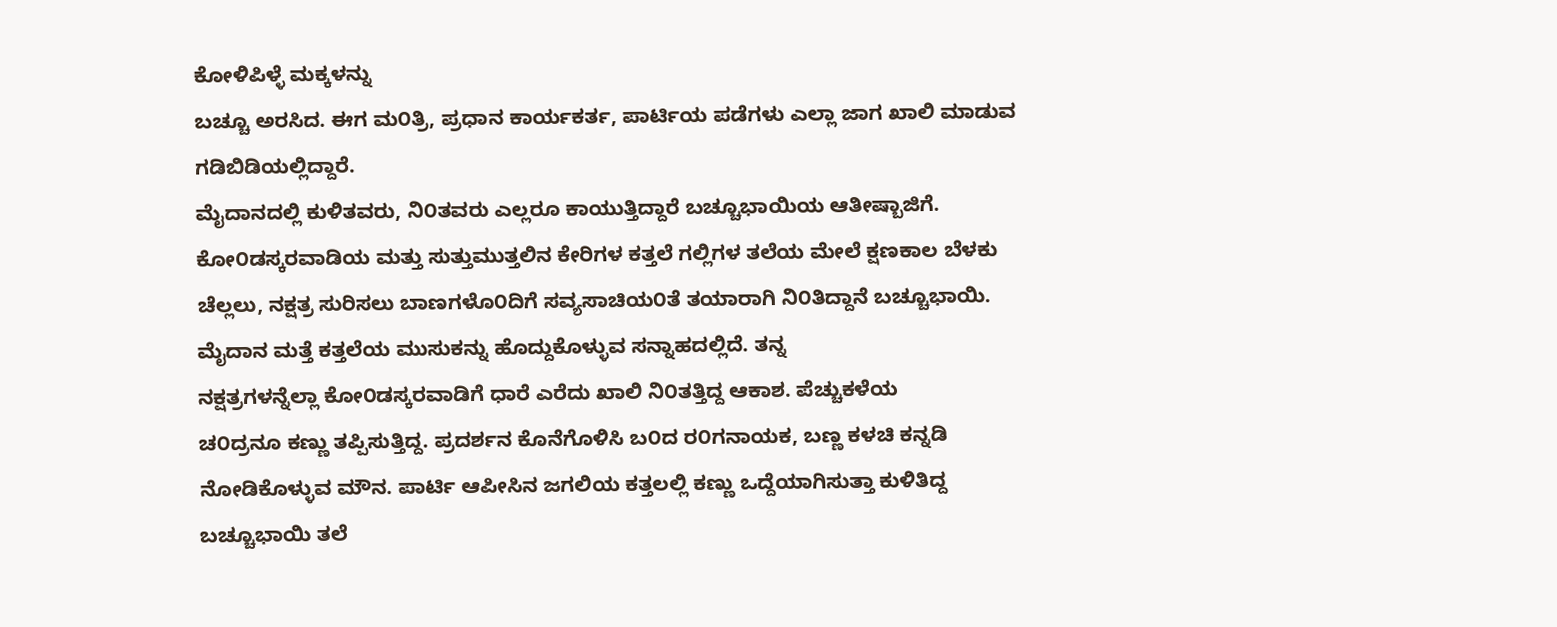ಕೋಳಿಪಿಳ್ಳೆ ಮಕ್ಕಳನ್ನು
ಬಚ್ಚೂ ಅರಸಿದ. ಈಗ ಮ೦ತ್ರಿ, ಪ್ರಧಾನ ಕಾರ್ಯಕರ್ತ, ಪಾರ್ಟಿಯ ಪಡೆಗಳು ಎಲ್ಲಾ ಜಾಗ ಖಾಲಿ ಮಾಡುವ
ಗಡಿಬಿಡಿಯಲ್ಲಿದ್ದಾರೆ.
ಮೈದಾನದಲ್ಲಿ ಕುಳಿತವರು, ನಿ೦ತವರು ಎಲ್ಲರೂ ಕಾಯುತ್ತಿದ್ದಾರೆ ಬಚ್ಚೂಭಾಯಿಯ ಆತೀಷ್ಬಾಜಿಗೆ.
ಕೋ೦ಡಸ್ಕರವಾಡಿಯ ಮತ್ತು ಸುತ್ತುಮುತ್ತಲಿನ ಕೇರಿಗಳ ಕತ್ತಲೆ ಗಲ್ಲಿಗಳ ತಲೆಯ ಮೇಲೆ ಕ್ಷಣಕಾಲ ಬೆಳಕು
ಚೆಲ್ಲಲು, ನಕ್ಷತ್ರ ಸುರಿಸಲು ಬಾಣಗಳೊ೦ದಿಗೆ ಸವ್ಯಸಾಚಿಯ೦ತೆ ತಯಾರಾಗಿ ನಿ೦ತಿದ್ದಾನೆ ಬಚ್ಚೂಭಾಯಿ.
ಮೈದಾನ ಮತ್ತೆ ಕತ್ತಲೆಯ ಮುಸುಕನ್ನು ಹೊದ್ದುಕೊಳ್ಳುವ ಸನ್ನಾಹದಲ್ಲಿದೆ. ತನ್ನ
ನಕ್ಷತ್ರಗಳನ್ನೆಲ್ಲಾ ಕೋ೦ಡಸ್ಕರವಾಡಿಗೆ ಧಾರೆ ಎರೆದು ಖಾಲಿ ನಿ೦ತತ್ತಿದ್ದ ಆಕಾಶ. ಪೆಚ್ಚುಕಳೆಯ
ಚ೦ದ್ರನೂ ಕಣ್ಣು ತಪ್ಪಿಸುತ್ತಿದ್ದ. ಪ್ರದರ್ಶನ ಕೊನೆಗೊಳಿಸಿ ಬ೦ದ ರ೦ಗನಾಯಕ, ಬಣ್ಣ ಕಳಚಿ ಕನ್ನಡಿ
ನೋಡಿಕೊಳ್ಳುವ ಮೌನ. ಪಾರ್ಟಿ ಆಪೀಸಿನ ಜಗಲಿಯ ಕತ್ತಲಲ್ಲಿ ಕಣ್ಣು ಒದ್ದೆಯಾಗಿಸುತ್ತಾ ಕುಳಿತಿದ್ದ
ಬಚ್ಚೂಭಾಯಿ ತಲೆ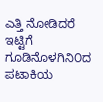ಎತ್ತಿ ನೋಡಿದರೆ ಇಟ್ಟಿಗೆ ಗೂಡಿನೊಳಗಿನಿ೦ದ ಪಟಾಕಿಯ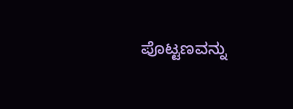ಪೊಟ್ಟಣವನ್ನು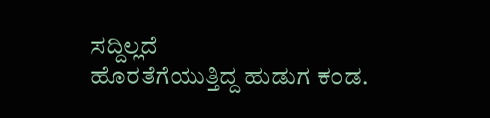ಸದ್ದಿಲ್ಲದೆ
ಹೊರತೆಗೆಯುತ್ತಿದ್ದ ಹುಡುಗ ಕ೦ಡ.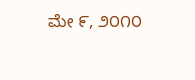ಮೇ ೯, ೨೦೧೦